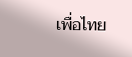เพื่อไทย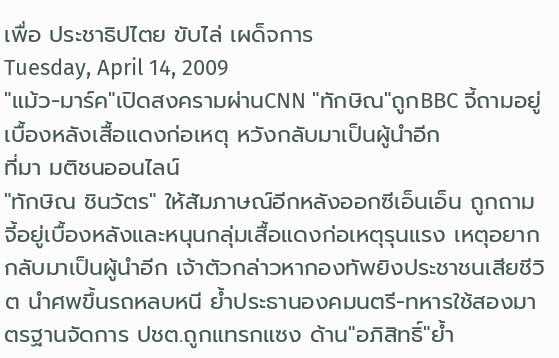เพื่อ ประชาธิปไตย ขับไล่ เผด็จการ
Tuesday, April 14, 2009
"แม้ว-มาร์ค"เปิดสงครามผ่านCNN "ทักษิณ"ถูกBBC จี้ถามอยู่เบื้องหลังเสื้อแดงก่อเหตุ หวังกลับมาเป็นผู้นำอีก
ที่มา มติชนออนไลน์
"ทักษิณ ชินวัตร" ให้สัมภาษณ์อีกหลังออกซีเอ็นเอ็น ถูกถามจี้อยู่เบื้องหลังและหนุนกลุ่มเสื้อแดงก่อเหตุรุนแรง เหตุอยากกลับมาเป็นผู้นำอีก เจ้าตัวกล่าวหากองทัพยิงประชาชนเสียชีวิต นำศพขึ้นรถหลบหนี ย้ำประธานองคมนตรี-ทหารใช้สองมาตรฐานจัดการ ปชต.ถูกแทรกแซง ด้าน"อภิสิทธิ์"ย้ำ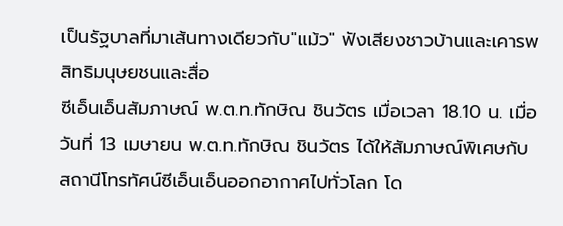เป็นรัฐบาลที่มาเส้นทางเดียวกับ"แม้ว" ฟังเสียงชาวบ้านและเคารพสิทธิมนุษยชนและสื่อ
ซีเอ็นเอ็นสัมภาษณ์ พ.ต.ท.ทักษิณ ชินวัตร เมื่อเวลา 18.10 น. เมื่อวันที่ 13 เมษายน พ.ต.ท.ทักษิณ ชินวัตร ได้ให้สัมภาษณ์พิเศษกับสถานีโทรทัศน์ซีเอ็นเอ็นออกอากาศไปทั่วโลก โด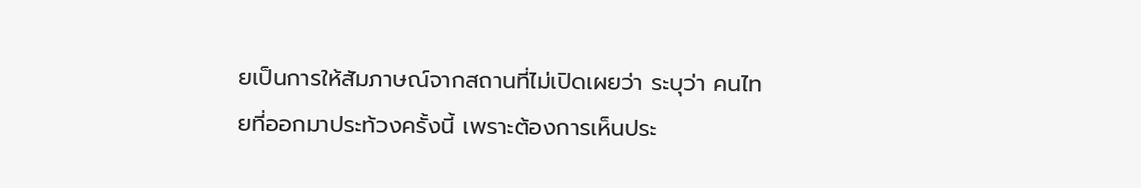ยเป็นการให้สัมภาษณ์จากสถานที่ไม่เปิดเผยว่า ระบุว่า คนไทยที่ออกมาประท้วงครั้งนี้ เพราะต้องการเห็นประ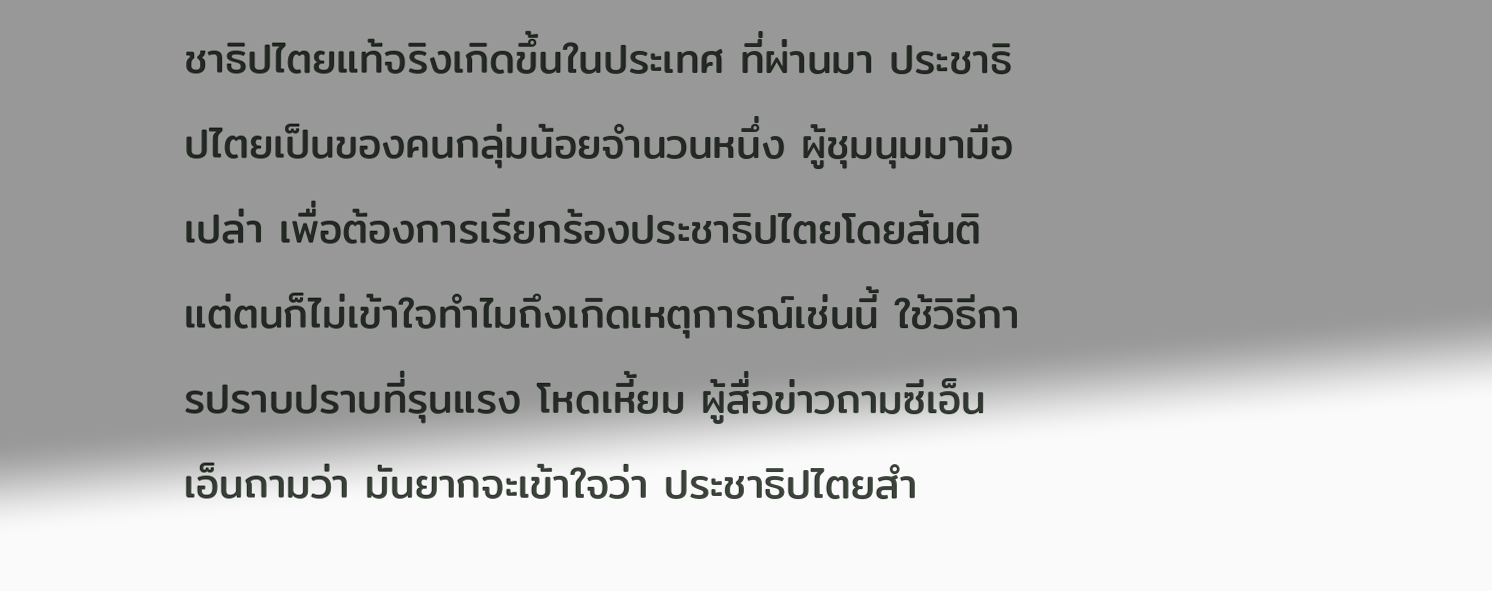ชาธิปไตยแท้จริงเกิดขึ้นในประเทศ ที่ผ่านมา ประชาธิปไตยเป็นของคนกลุ่มน้อยจำนวนหนึ่ง ผู้ชุมนุมมามือเปล่า เพื่อต้องการเรียกร้องประชาธิปไตยโดยสันติ แต่ตนก็ไม่เข้าใจทำไมถึงเกิดเหตุการณ์เช่นนี้ ใช้วิธีการปราบปราบที่รุนแรง โหดเหี้ยม ผู้สื่อข่าวถามซีเอ็นเอ็นถามว่า มันยากจะเข้าใจว่า ประชาธิปไตยสำ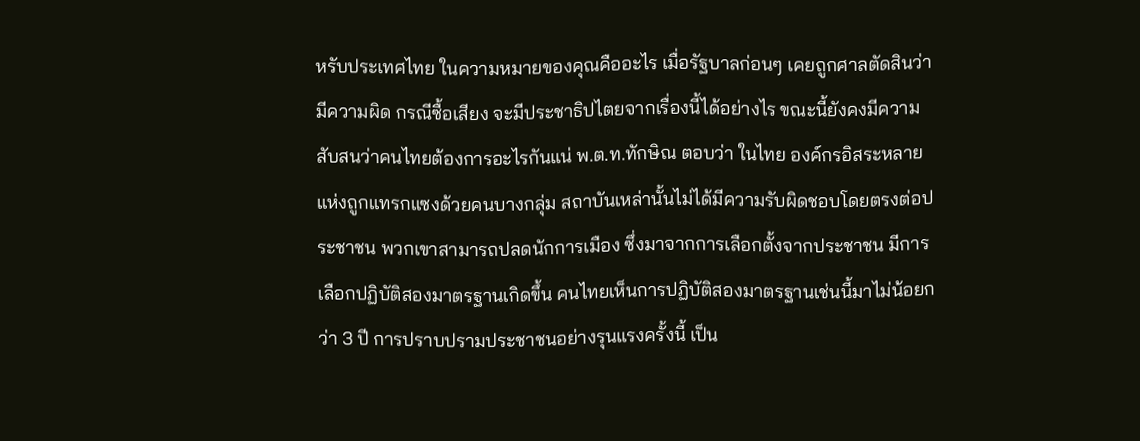หรับประเทศไทย ในความหมายของคุณคืออะไร เมื่อรัฐบาลก่อนๆ เคยถูกศาลตัดสินว่ามีความผิด กรณีซื้อเสียง จะมีประชาธิปไตยจากเรื่องนี้ได้อย่างไร ขณะนี้ยังคงมีความสับสนว่าคนไทยต้องการอะไรกันแน่ พ.ต.ท.ทักษิณ ตอบว่า ในไทย องค์กรอิสระหลายแห่งถูกแทรกแซงด้วยคนบางกลุ่ม สถาบันเหล่านั้นไม่ได้มีความรับผิดชอบโดยตรงต่อประชาชน พวกเขาสามารถปลดนักการเมือง ซึ่งมาจากการเลือกตั้งจากประชาชน มีการเลือกปฏิบัติสองมาตรฐานเกิดขึ้น คนไทยเห็นการปฏิบัติสองมาตรฐานเช่นนี้มาไม่น้อยกว่า 3 ปี การปราบปรามประชาชนอย่างรุนแรงครั้งนี้ เป็น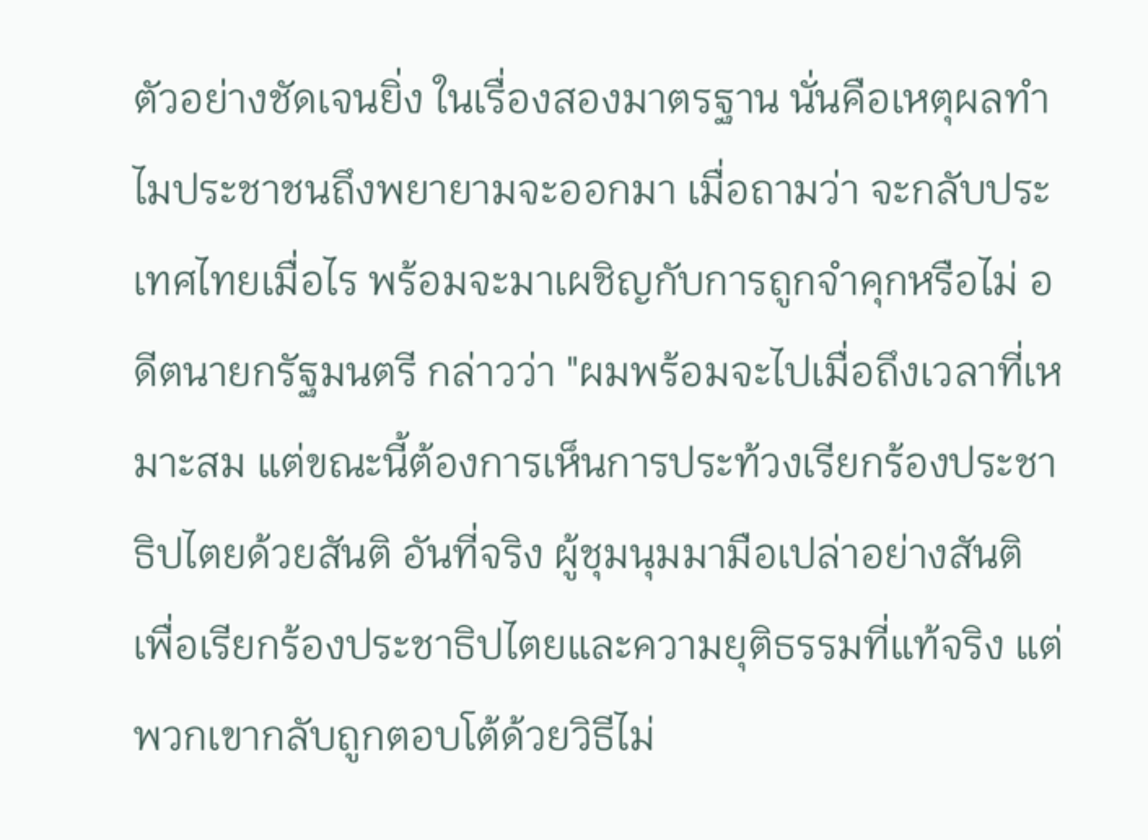ตัวอย่างชัดเจนยิ่ง ในเรื่องสองมาตรฐาน นั่นคือเหตุผลทำไมประชาชนถึงพยายามจะออกมา เมื่อถามว่า จะกลับประเทศไทยเมื่อไร พร้อมจะมาเผชิญกับการถูกจำคุกหรือไม่ อดีตนายกรัฐมนตรี กล่าวว่า "ผมพร้อมจะไปเมื่อถึงเวลาที่เหมาะสม แต่ขณะนี้ต้องการเห็นการประท้วงเรียกร้องประชาธิปไตยด้วยสันติ อันที่จริง ผู้ชุมนุมมามือเปล่าอย่างสันติ เพื่อเรียกร้องประชาธิปไตยและความยุติธรรมที่แท้จริง แต่พวกเขากลับถูกตอบโต้ด้วยวิธีไม่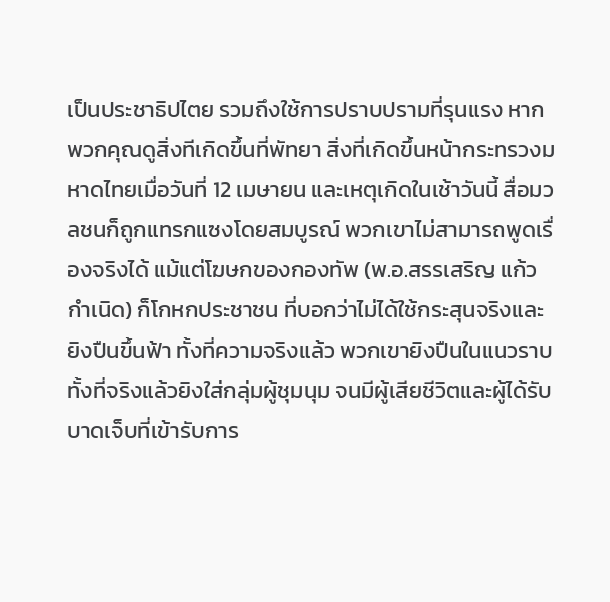เป็นประชาธิปไตย รวมถึงใช้การปราบปรามที่รุนแรง หากพวกคุณดูสิ่งทีเกิดขึ้นที่พัทยา สิ่งที่เกิดขึ้นหน้ากระทรวงมหาดไทยเมื่อวันที่ 12 เมษายน และเหตุเกิดในเช้าวันนี้ สื่อมวลชนก็ถูกแทรกแซงโดยสมบูรณ์ พวกเขาไม่สามารถพูดเรื่องจริงได้ แม้แต่โฆษกของกองทัพ (พ.อ.สรรเสริญ แก้วกำเนิด) ก็โกหกประชาชน ที่บอกว่าไม่ได้ใช้กระสุนจริงและยิงปืนขึ้นฟ้า ทั้งที่ความจริงแล้ว พวกเขายิงปืนในแนวราบ ทั้งที่จริงแล้วยิงใส่กลุ่มผู้ชุมนุม จนมีผู้เสียชีวิตและผู้ได้รับบาดเจ็บที่เข้ารับการ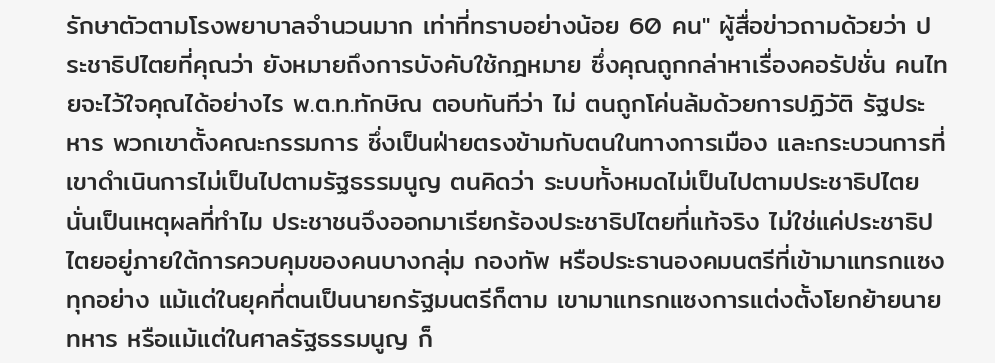รักษาตัวตามโรงพยาบาลจำนวนมาก เท่าที่ทราบอย่างน้อย 60 คน" ผู้สื่อข่าวถามด้วยว่า ประชาธิปไตยที่คุณว่า ยังหมายถึงการบังคับใช้กฎหมาย ซึ่งคุณถูกกล่าหาเรื่องคอรัปชั่น คนไทยจะไว้ใจคุณได้อย่างไร พ.ต.ท.ทักษิณ ตอบทันทีว่า ไม่ ตนถูกโค่นล้มด้วยการปฏิวัติ รัฐประหาร พวกเขาตั้งคณะกรรมการ ซึ่งเป็นฝ่ายตรงข้ามกับตนในทางการเมือง และกระบวนการที่เขาดำเนินการไม่เป็นไปตามรัฐธรรมนูญ ตนคิดว่า ระบบทั้งหมดไม่เป็นไปตามประชาธิปไตย นั่นเป็นเหตุผลที่ทำไม ประชาชนจึงออกมาเรียกร้องประชาธิปไตยที่แท้จริง ไม่ใช่แค่ประชาธิปไตยอยู่ภายใต้การควบคุมของคนบางกลุ่ม กองทัพ หรือประธานองคมนตรีที่เข้ามาแทรกแซงทุกอย่าง แม้แต่ในยุคที่ตนเป็นนายกรัฐมนตรีก็ตาม เขามาแทรกแซงการแต่งตั้งโยกย้ายนายทหาร หรือแม้แต่ในศาลรัฐธรรมนูญ ก็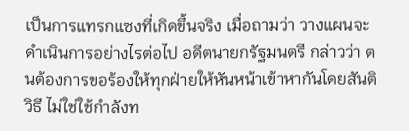เป็นการแทรกแซงที่เกิดขึ้นจริง เมื่อถามว่า วางแผนจะดำเนินการอย่างไรต่อไป อดีตนายกรัฐมนตรี กล่าวว่า ตนต้องการขอร้องให้ทุกฝ่ายให้หันหน้าเข้าหากันโดยสันติวิธี ไม่ใช่ใช้กำลังท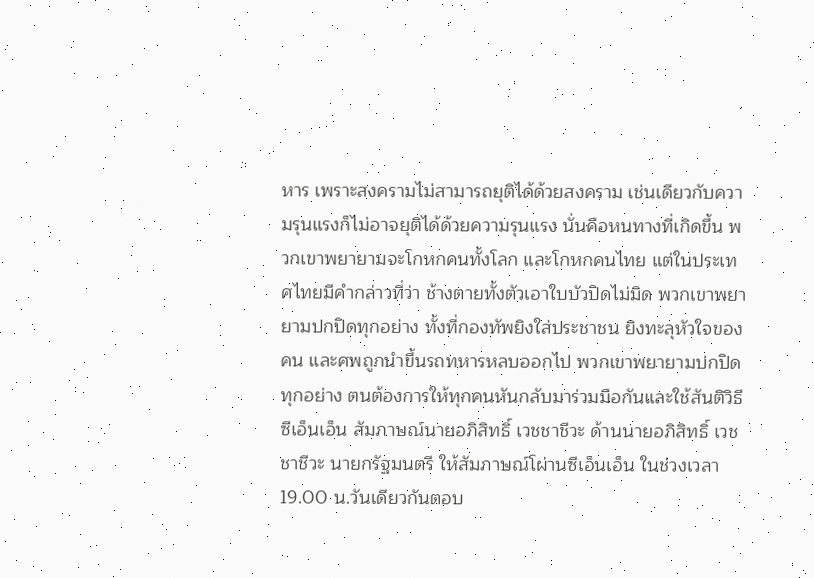หาร เพราะสงครามไม่สามารถยุติได้ด้วยสงคราม เช่นเดียวกับความรุนแรงก็ไม่อาจยุติได้ด้วยความรุนแรง นั่นคือหนทางที่เกิดขึ้น พวกเขาพยายามจะโกหกคนทั้งโลก และโกหกคนไทย แต่ในประเทศไทยมีคำกล่าวที่ว่า ช้างตายทั้งตัวเอาใบบัวปิดไม่มิด พวกเขาพยายามปกปิดทุกอย่าง ทั้งที่กองทัพยิงใส่ประชาชน ยิงทะลุหัวใจของคน และศพถูกนำขึ้นรถทหารหลบออกไป พวกเขาพยายามปกปิดทุกอย่าง ตนต้องการให้ทุกคนหันกลับมาร่วมมือกันและใช้สันติวิธี ซีเอ็นเอ็น สัมภาษณ์นายอภิสิทธิ์ เวชชาชีวะ ด้านนายอภิสิทธิ์ เวชชาชีวะ นายกรัฐมนตรี ให้สัมภาษณ์โผ่านซีเอ็นเอ็น ในช่วงเวลา 19.00 น.วันเดียวกันตอบ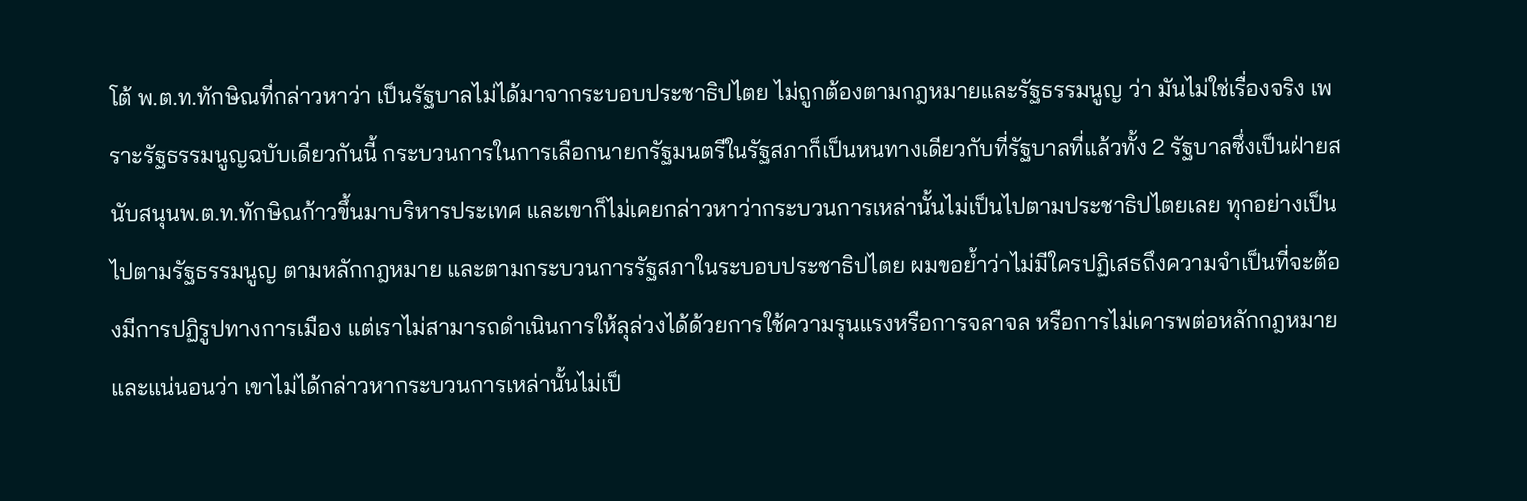โต้ พ.ต.ท.ทักษิณที่กล่าวหาว่า เป็นรัฐบาลไม่ได้มาจากระบอบประชาธิปไตย ไม่ถูกต้องตามกฎหมายและรัฐธรรมนูญ ว่า มันไม่ใช่เรื่องจริง เพราะรัฐธรรมนูญฉบับเดียวกันนี้ กระบวนการในการเลือกนายกรัฐมนตรีในรัฐสภาก็เป็นหนทางเดียวกับที่รัฐบาลที่แล้วทั้ง 2 รัฐบาลซึ่งเป็นฝ่ายสนับสนุนพ.ต.ท.ทักษิณก้าวขึ้นมาบริหารประเทศ และเขาก็ไม่เคยกล่าวหาว่ากระบวนการเหล่านั้นไม่เป็นไปตามประชาธิปไตยเลย ทุกอย่างเป็นไปตามรัฐธรรมนูญ ตามหลักกฎหมาย และตามกระบวนการรัฐสภาในระบอบประชาธิปไตย ผมขอย้ำว่าไม่มีใครปฏิเสธถึงความจำเป็นที่จะต้องมีการปฏิรูปทางการเมือง แต่เราไม่สามารถดำเนินการให้ลุล่วงได้ด้วยการใช้ความรุนแรงหรือการจลาจล หรือการไม่เคารพต่อหลักกฎหมาย และแน่นอนว่า เขาไม่ได้กล่าวหากระบวนการเหล่านั้นไม่เป็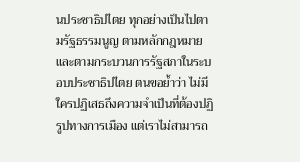นประชาธิปไตย ทุกอย่างเป็นไปตามรัฐธรรมนูญ ตามหลักกฎหมาย และตามกระบวนการรัฐสภาในระบอบประชาธิปไตย ตนขอย้ำว่า ไม่มีใครปฏิเสธถึงความจำเป็นที่ต้องปฏิรูปทางการเมือง แต่เราไม่สามารถ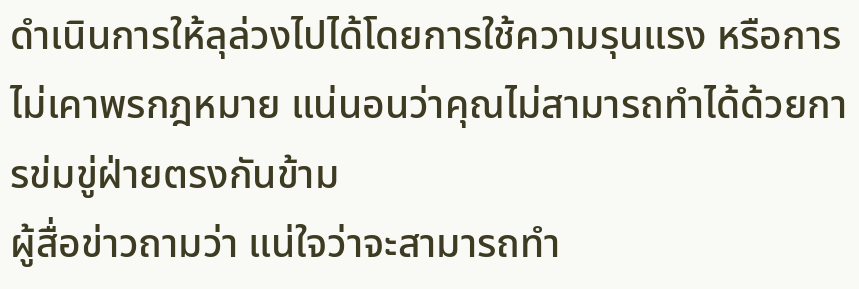ดำเนินการให้ลุล่วงไปได้โดยการใช้ความรุนแรง หรือการไม่เคาพรกฎหมาย แน่นอนว่าคุณไม่สามารถทำได้ด้วยการข่มขู่ฝ่ายตรงกันข้าม
ผู้สื่อข่าวถามว่า แน่ใจว่าจะสามารถทำ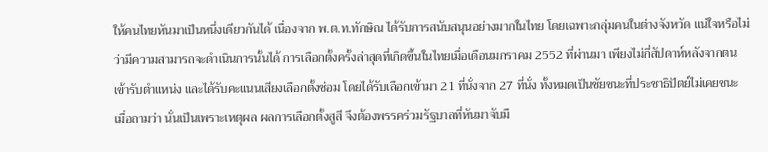ให้คนไทยหันมาเป็นหนึ่งเดียวกันได้ เนื่องจาก พ.ต.ท.ทักษิณ ได้รับการสนับสนุนอย่างมากในไทย โดยเฉพาะกลุ่มคนในต่างจังหวัด แน่ใจหรือไม่ว่ามีความสามารถจะดำเนินการนั้นได้ การเลือกตั้งครั้งล่าสุดที่เกิดขึ้นในไทยเมื่อเดือนมกราคม 2552 ที่ผ่านมา เพียงไม่กี่สัปดาห์หลังจากตนเข้ารับตำแหน่ง และได้รับคะแนนเสียงเลือกตั้งซ่อม โดยได้รับเลือกเข้ามา 21 ที่นั่งจาก 27 ที่นั่ง ทั้งหมดเป็นชัยชนะที่ประชาธิปัตย์ไม่เคยชนะ
เมื่อถามว่า นั่นเป็นเพราะเหตุผล ผลการเลือกตั้งสูสี จึงต้องพรรคร่วมรัฐบาลที่หันมาจับมื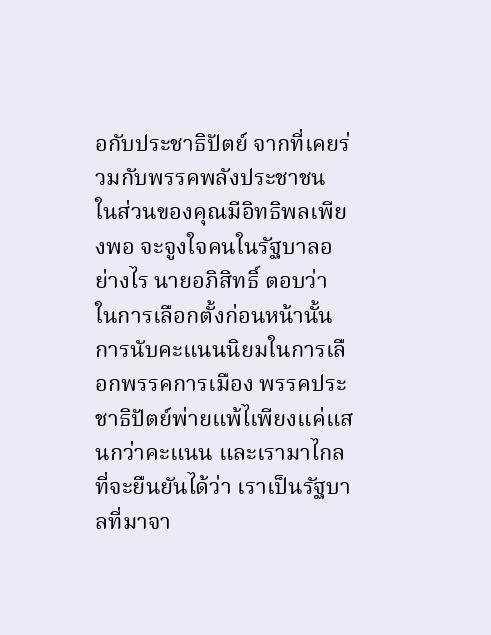อกับประชาธิปัตย์ จากที่เคยร่วมกับพรรคพลังประชาชน ในส่วนของคุณมีอิทธิพลเพียงพอ จะจูงใจคนในรัฐบาลอย่างไร นายอภิสิทธิ์ ตอบว่า ในการเลือกตั้งก่อนหน้านั้น การนับคะแนนนิยมในการเลือกพรรคการเมือง พรรคประชาธิปัตย์พ่ายแพ้ไเพียงแค่แสนกว่าคะแนน และเรามาไกลที่จะยืนยันได้ว่า เราเป็นรัฐบาลที่มาจา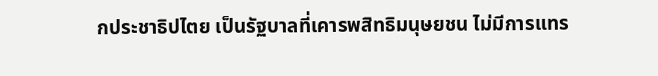กประชาธิปไตย เป็นรัฐบาลที่เคารพสิทธิมนุษยชน ไม่มีการแทร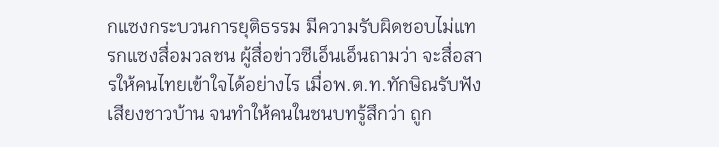กแซงกระบวนการยุติธรรม มีความรับผิดชอบไม่แทรกแซงสื่อมวลชน ผู้สื่อข่าวซีเอ็นเอ็นถามว่า จะสื่อสารให้คนไทยเข้าใจได้อย่างไร เมื่อพ.ต.ท.ทักษิณรับฟังเสียงชาวบ้าน จนทำให้คนในชนบทรู้สึกว่า ถูก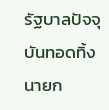รัฐบาลปัจจุบันทอดทิ้ง นายก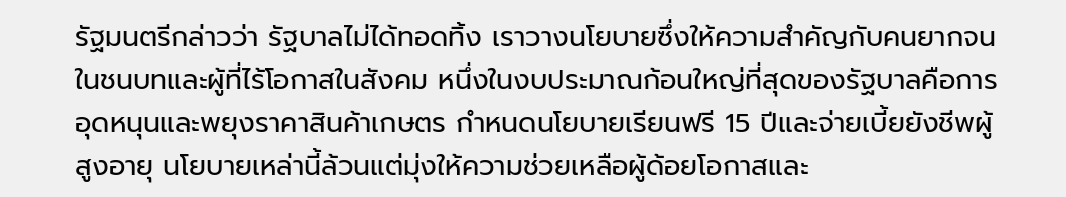รัฐมนตรีกล่าวว่า รัฐบาลไม่ได้ทอดทิ้ง เราวางนโยบายซึ่งให้ความสำคัญกับคนยากจนในชนบทและผู้ที่ไร้โอกาสในสังคม หนึ่งในงบประมาณก้อนใหญ่ที่สุดของรัฐบาลคือการอุดหนุนและพยุงราคาสินค้าเกษตร กำหนดนโยบายเรียนฟรี 15 ปีและจ่ายเบี้ยยังชีพผู้สูงอายุ นโยบายเหล่านี้ล้วนแต่มุ่งให้ความช่วยเหลือผู้ด้อยโอกาสและ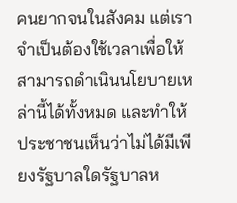คนยากจนในสังคม แต่เราจำเป็นต้องใช้เวลาเพื่อให้สามารถดำเนินนโยบายเหล่านี้ได้ทั้งหมด และทำให้ประชาชนเห็นว่าไม่ได้มีเพียงรัฐบาลใดรัฐบาลห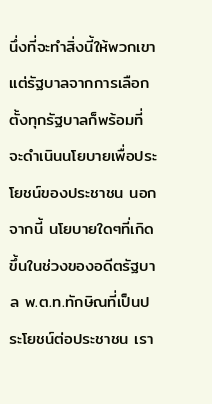นึ่งที่จะทำสิ่งนี้ให้พวกเขา แต่รัฐบาลจากการเลือกตั้งทุกรัฐบาลก็พร้อมที่จะดำเนินนโยบายเพื่อประโยชน์ของประชาชน นอกจากนี้ นโยบายใดๆที่เกิดขึ้นในช่วงของอดีตรัฐบาล พ.ต.ท.ทักษิณที่เป็นประโยชน์ต่อประชาชน เรา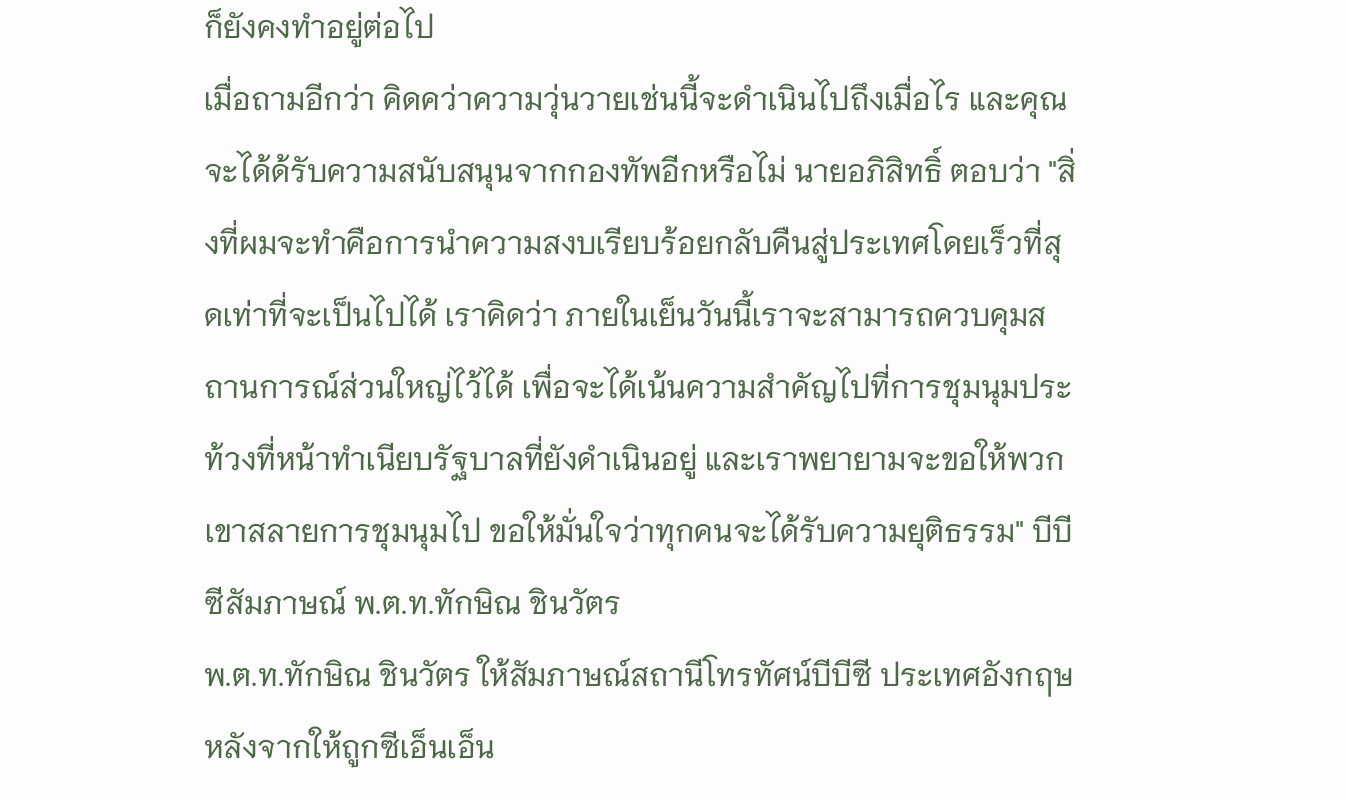ก็ยังคงทำอยู่ต่อไป
เมื่อถามอีกว่า คิดคว่าความวุ่นวายเช่นนี้จะดำเนินไปถึงเมื่อไร และคุณจะได้ด้รับความสนับสนุนจากกองทัพอีกหรือไม่ นายอภิสิทธิ์ ตอบว่า "สิ่งที่ผมจะทำคือการนำความสงบเรียบร้อยกลับคืนสู่ประเทศโดยเร็วที่สุดเท่าที่จะเป็นไปได้ เราคิดว่า ภายในเย็นวันนี้เราจะสามารถควบคุมสถานการณ์ส่วนใหญ่ไว้ได้ เพื่อจะได้เน้นความสำคัญไปที่การชุมนุมประท้วงที่หน้าทำเนียบรัฐบาลที่ยังดำเนินอยู่ และเราพยายามจะขอให้พวกเขาสลายการชุมนุมไป ขอให้มั่นใจว่าทุกคนจะได้รับความยุติธรรม" บีบีซีสัมภาษณ์ พ.ต.ท.ทักษิณ ชินวัตร
พ.ต.ท.ทักษิณ ชินวัตร ให้สัมภาษณ์สถานีโทรทัศน์บีบีซี ประเทศอังกฤษ หลังจากให้ถูกซีเอ็นเอ็น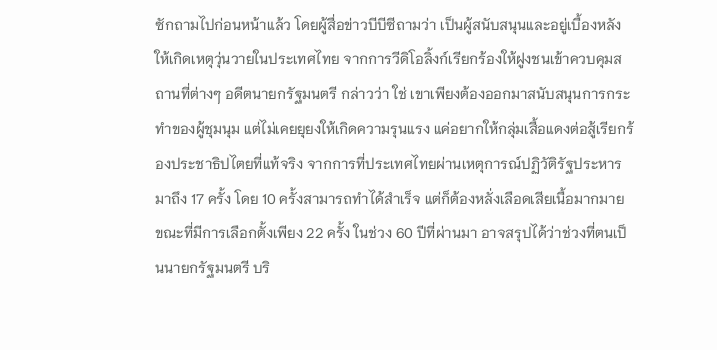ซักถามไปก่อนหน้าแล้ว โดยผู้สื่อข่าวบีบีซีถามว่า เป็นผู้สนับสนุนและอยู่เบื้องหลังให้เกิดเหตุวุ่นวายในประเทศไทย จากการวีดิโอลิ้งก์เรียกร้องให้ฝูงชนเข้าควบคุมสถานที่ต่างๆ อดีตนายกรัฐมนตรี กล่าวว่า ใช่ เขาเพียงต้องออกมาสนับสนุนการกระทำของผู้ชุมนุม แต่ไม่เคยยุยงให้เกิดความรุนแรง แค่อยากให้กลุ่มเสื้อแดงต่อสู้เรียกร้องประชาธิปไตยที่แท้จริง จากการที่ประเทศไทยผ่านเหตุการณ์ปฏิวัติรัฐประหารมาถึง 17 ครั้ง โดย 10 ครั้งสามารถทำได้สำเร็จ แต่ก็ต้องหลั่งเลือดเสียเนื้อมากมาย ขณะที่มีการเลือกตั้งเพียง 22 ครั้ง ในช่วง 60 ปีที่ผ่านมา อาจสรุปได้ว่าช่วงที่ตนเป็นนายกรัฐมนตรี บริ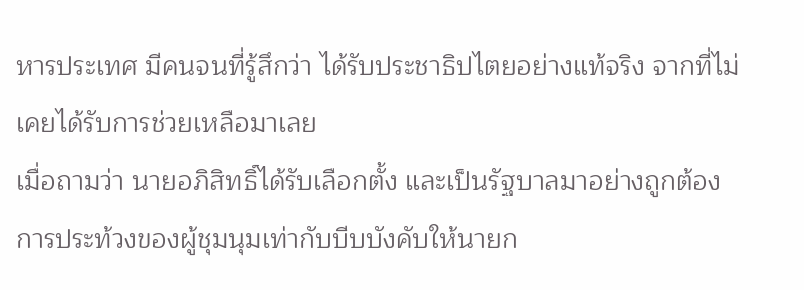หารประเทศ มีคนจนที่รู้สึกว่า ได้รับประชาธิปไตยอย่างแท้จริง จากที่ไม่เคยได้รับการช่วยเหลือมาเลย
เมื่อถามว่า นายอภิสิทธิ์ได้รับเลือกตั้ง และเป็นรัฐบาลมาอย่างถูกต้อง การประท้วงของผู้ชุมนุมเท่ากับบีบบังคับให้นายก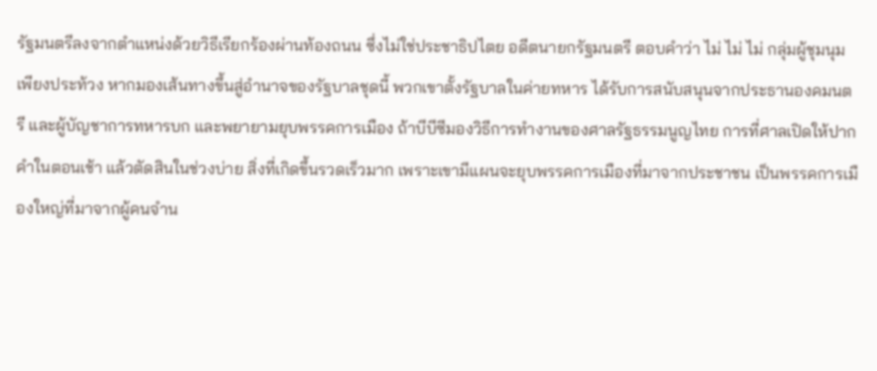รัฐมนตรีลงจากตำแหน่งด้วยวิธีเรียกร้องผ่านท้องถนน ซึ่งไม่ใช่ประชาธิปไตย อดีตนายกรัฐมนตรี ตอบคำว่า ไม่ ไม่ ไม่ กลุ่มผู้ชุมนุมเพียงประท้วง หากมองเส้นทางขึ้นสู่อำนาจของรัฐบาลชุดนี้ พวกเขาตั้งรัฐบาลในค่ายทหาร ได้รับการสนับสนุนจากประธานองคมนตรี และผู้บัญชาการทหารบก และพยายามยุบพรรคการเมือง ถ้าบีบีซีมองวิธีการทำงานของศาลรัฐธรรมนูญไทย การที่ศาลเปิดให้ปากคำในตอนเช้า แล้วตัดสินในช่วงบ่าย สิ่งที่เกิดขึ้นรวดเร็วมาก เพราะเขามีแผนจะยุบพรรคการเมืองที่มาจากประชาชน เป็นพรรคการเมืองใหญ่ที่มาจากผู้คนจำน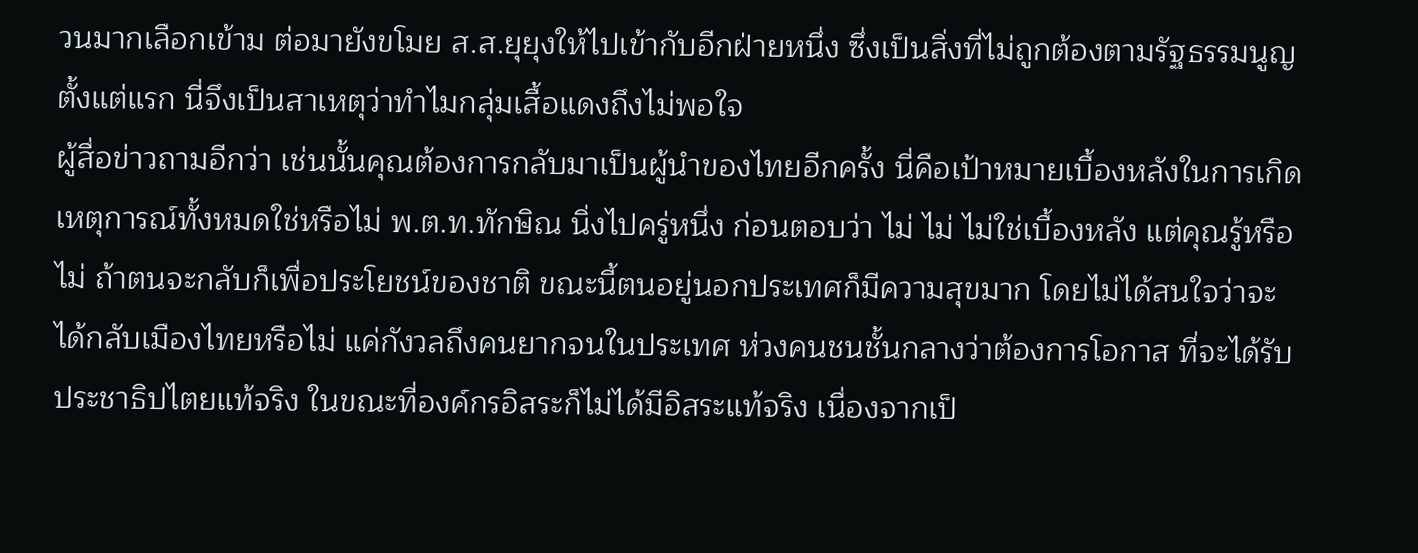วนมากเลือกเข้าม ต่อมายังขโมย ส.ส.ยุยุงให้ไปเข้ากับอีกฝ่ายหนึ่ง ซึ่งเป็นสิ่งที่ไม่ถูกต้องตามรัฐธรรมนูญตั้งแต่แรก นี่จึงเป็นสาเหตุว่าทำไมกลุ่มเสื้อแดงถึงไม่พอใจ
ผู้สื่อข่าวถามอีกว่า เช่นนั้นคุณต้องการกลับมาเป็นผู้นำของไทยอีกครั้ง นี่คือเป้าหมายเบื้องหลังในการเกิดเหตุการณ์ทั้งหมดใช่หรือไม่ พ.ต.ท.ทักษิณ นิ่งไปครู่หนึ่ง ก่อนตอบว่า ไม่ ไม่ ไม่ใช่เบื้องหลัง แต่คุณรู้หรือไม่ ถ้าตนจะกลับก็เพื่อประโยชน์ของชาติ ขณะนี้ตนอยู่นอกประเทศก็มีความสุขมาก โดยไม่ได้สนใจว่าจะได้กลับเมืองไทยหรือไม่ แค่กังวลถึงคนยากจนในประเทศ ห่วงคนชนชั้นกลางว่าต้องการโอกาส ที่จะได้รับประชาธิปไตยแท้จริง ในขณะที่องค์กรอิสระก็ไม่ได้มีอิสระแท้จริง เนื่องจากเป็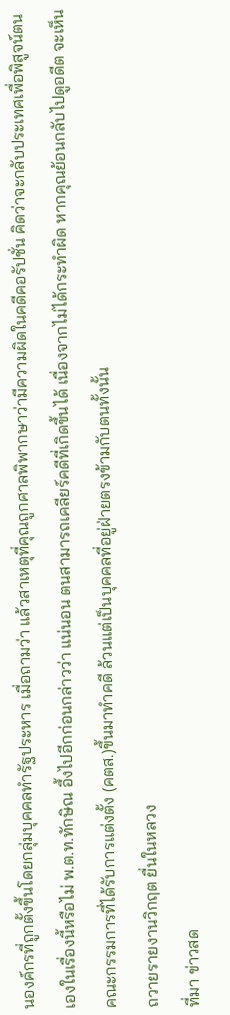นองค์กรที่ถูกตั้งขึ้นโดยกลุ่มบุคคลทำรัฐประหาร เมื่อถามว่า แล้วสาเหตุที่คุณถูกศาลพิพากษาว่ามีความผิดในคดีคอรัปชั่น คิดว่าจะกลับประเทศเพื่อพิสูจน์ตนเองในเรื่องนี้หรือไม่ พ.ต.ท.ทักษิณ อึ้งไปอีกก่อนกล่าวว่า แน่นอน ตนสามารถเคลียร์คดีที่เกิดขึ้นได้ เนื่องจากไม่ได้กระทำผิด หากคุณย้อนกลับไปดูอดีต จะเห็นคณะกรรมการที่ได้รับการแต่งตั้ง (คตส.)ขึ้นมาทำคดี ล้วนแต่เป็นบุคคลที่อยู่ฝ่ายตรงข้ามกับตนทั้งนั้น
ถวายรายงานวิกฤต ยื่นในหลวง
ที่มา ข่าวสด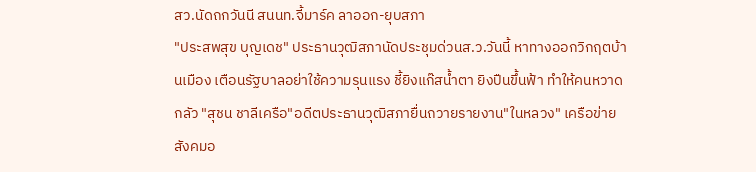สว.นัดถกวันนี สนนท.จี้มาร์ค ลาออก-ยุบสภา
"ประสพสุข บุญเดช" ประธานวุฒิสภานัดประชุมด่วนส.ว.วันนี้ หาทางออกวิกฤตบ้านเมือง เตือนรัฐบาลอย่าใช้ความรุนแรง ชี้ยิงแก๊สน้ำตา ยิงปืนขึ้นฟ้า ทำให้คนหวาดกลัว "สุชน ชาลีเครือ"อดีตประธานวุฒิสภายื่นถวายรายงาน"ในหลวง" เครือข่ายสังคมอ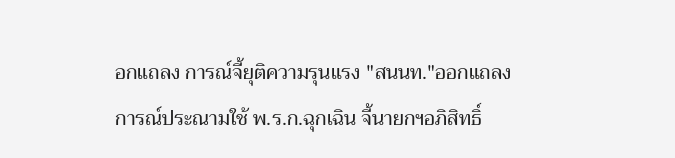อกแถลง การณ์จี้ยุติความรุนแรง "สนนท."ออกแถลงการณ์ประณามใช้ พ.ร.ก.ฉุกเฉิน จี้นายกฯอภิสิทธิ์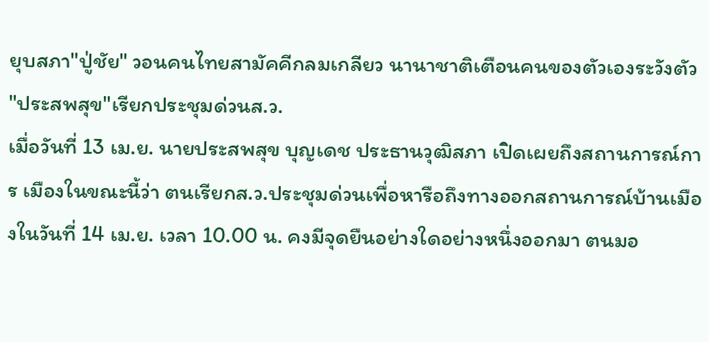ยุบสภา"ปู่ชัย" วอนคนไทยสามัคคีกลมเกลียว นานาชาติเตือนคนของตัวเองระวังตัว
"ประสพสุข"เรียกประชุมด่วนส.ว.
เมื่อวันที่ 13 เม.ย. นายประสพสุข บุญเดช ประธานวุฒิสภา เปิดเผยถึงสถานการณ์การ เมืองในขณะนี้ว่า ตนเรียกส.ว.ประชุมด่วนเพื่อหารือถึงทางออกสถานการณ์บ้านเมืองในวันที่ 14 เม.ย. เวลา 10.00 น. คงมีจุดยืนอย่างใดอย่างหนึ่งออกมา ตนมอ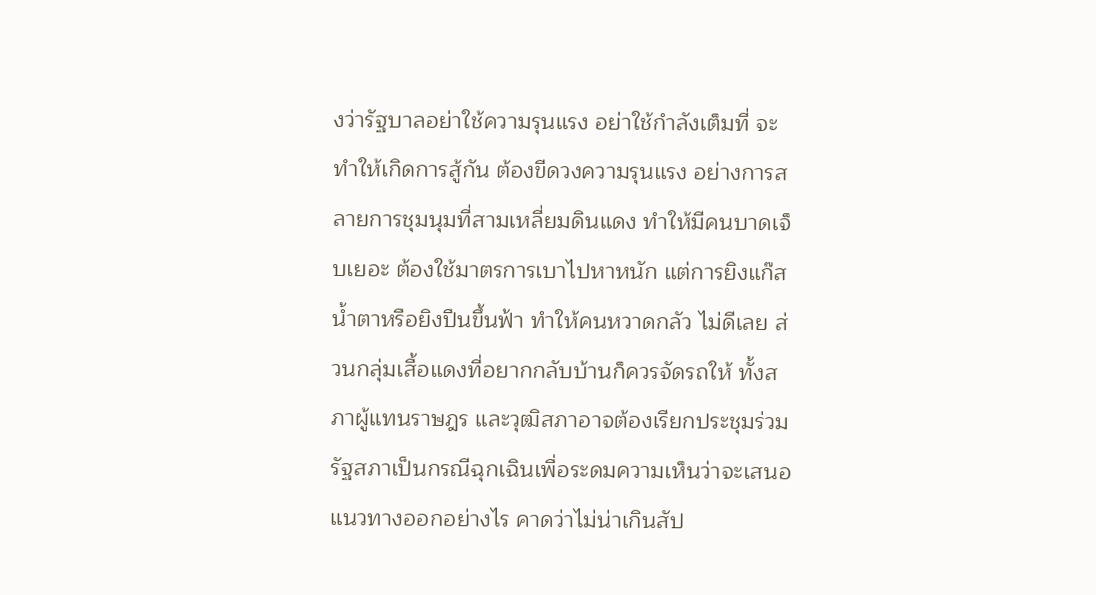งว่ารัฐบาลอย่าใช้ความรุนแรง อย่าใช้กำลังเต็มที่ จะทำให้เกิดการสู้กัน ต้องขีดวงความรุนแรง อย่างการสลายการชุมนุมที่สามเหลี่ยมดินแดง ทำให้มีคนบาดเจ็บเยอะ ต้องใช้มาตรการเบาไปหาหนัก แต่การยิงแก๊สน้ำตาหรือยิงปืนขึ้นฟ้า ทำให้คนหวาดกลัว ไม่ดีเลย ส่วนกลุ่มเสื้อแดงที่อยากกลับบ้านก็ควรจัดรถให้ ทั้งสภาผู้แทนราษฎร และวุฒิสภาอาจต้องเรียกประชุมร่วมรัฐสภาเป็นกรณีฉุกเฉินเพื่อระดมความเห็นว่าจะเสนอแนวทางออกอย่างไร คาดว่าไม่น่าเกินสัป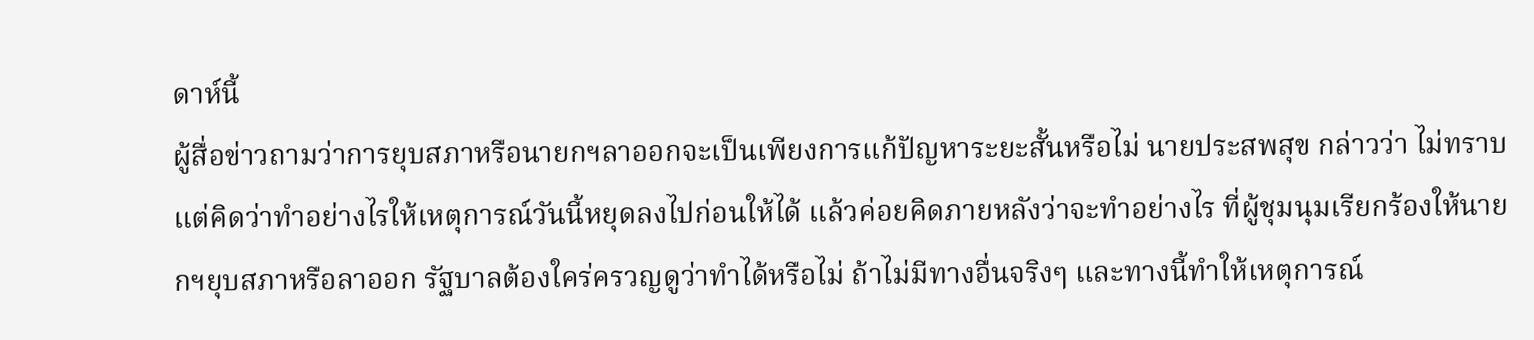ดาห์นี้
ผู้สื่อข่าวถามว่าการยุบสภาหรือนายกฯลาออกจะเป็นเพียงการแก้ปัญหาระยะสั้นหรือไม่ นายประสพสุข กล่าวว่า ไม่ทราบ แต่คิดว่าทำอย่างไรให้เหตุการณ์วันนี้หยุดลงไปก่อนให้ได้ แล้วค่อยคิดภายหลังว่าจะทำอย่างไร ที่ผู้ชุมนุมเรียกร้องให้นายกฯยุบสภาหรือลาออก รัฐบาลต้องใคร่ครวญดูว่าทำได้หรือไม่ ถ้าไม่มีทางอื่นจริงๆ และทางนี้ทำให้เหตุการณ์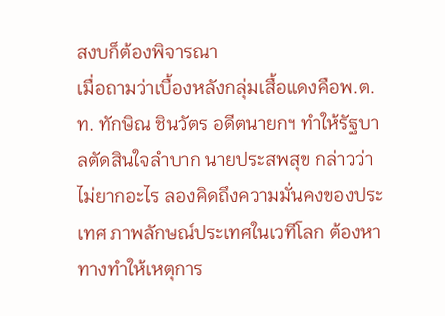สงบก็ต้องพิจารณา
เมื่อถามว่าเบื้องหลังกลุ่มเสื้อแดงคือพ.ต.ท. ทักษิณ ชินวัตร อดีตนายกฯ ทำให้รัฐบาลตัดสินใจลำบาก นายประสพสุข กล่าวว่า ไม่ยากอะไร ลองคิดถึงความมั่นคงของประเทศ ภาพลักษณ์ประเทศในเวทีโลก ต้องหาทางทำให้เหตุการ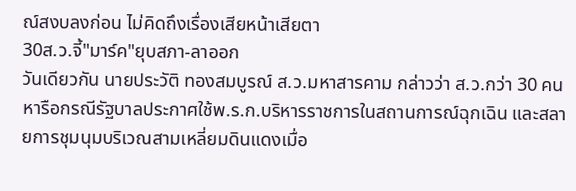ณ์สงบลงก่อน ไม่คิดถึงเรื่องเสียหน้าเสียตา
30ส.ว.จี้"มาร์ค"ยุบสภา-ลาออก
วันเดียวกัน นายประวัติ ทองสมบูรณ์ ส.ว.มหาสารคาม กล่าวว่า ส.ว.กว่า 30 คนหารือกรณีรัฐบาลประกาศใช้พ.ร.ก.บริหารราชการในสถานการณ์ฉุกเฉิน และสลายการชุมนุมบริเวณสามเหลี่ยมดินแดงเมื่อ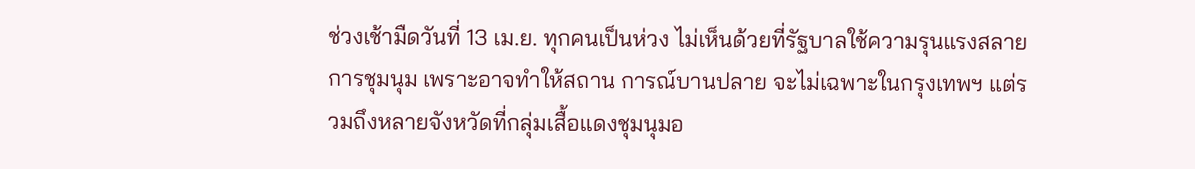ช่วงเช้ามืดวันที่ 13 เม.ย. ทุกคนเป็นห่วง ไม่เห็นด้วยที่รัฐบาลใช้ความรุนแรงสลายการชุมนุม เพราะอาจทำให้สถาน การณ์บานปลาย จะไม่เฉพาะในกรุงเทพฯ แต่รวมถึงหลายจังหวัดที่กลุ่มเสื้อแดงชุมนุมอ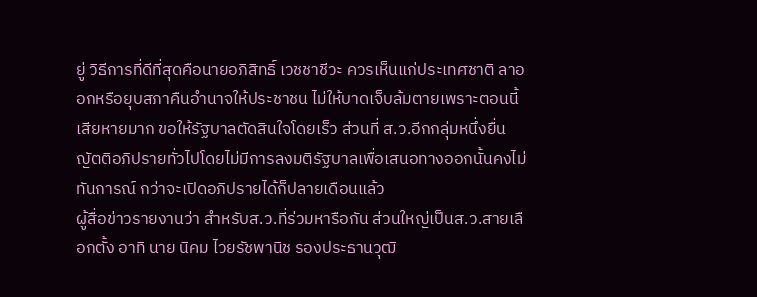ยู่ วิธีการที่ดีที่สุดคือนายอภิสิทธิ์ เวชชาชีวะ ควรเห็นแก่ประเทศชาติ ลาออกหรือยุบสภาคืนอำนาจให้ประชาชน ไม่ให้บาดเจ็บล้มตายเพราะตอนนี้เสียหายมาก ขอให้รัฐบาลตัดสินใจโดยเร็ว ส่วนที่ ส.ว.อีกกลุ่มหนึ่งยื่นญัตติอภิปรายทั่วไปโดยไม่มีการลงมติรัฐบาลเพื่อเสนอทางออกนั้นคงไม่ทันการณ์ กว่าจะเปิดอภิปรายได้ก็ปลายเดือนแล้ว
ผู้สื่อข่าวรายงานว่า สำหรับส.ว.ที่ร่วมหารือกัน ส่วนใหญ่เป็นส.ว.สายเลือกตั้ง อาทิ นาย นิคม ไวยรัชพานิช รองประธานวุฒิ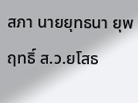สภา นายยุทธนา ยุพฤทธิ์ ส.ว.ยโสธ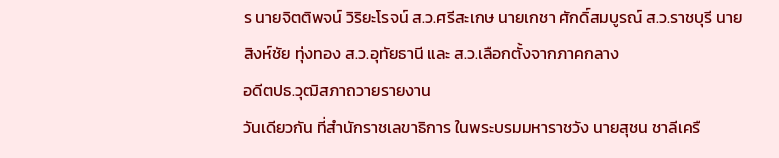ร นายจิตติพจน์ วิริยะโรจน์ ส.ว.ศรีสะเกษ นายเกชา ศักดิ์สมบูรณ์ ส.ว.ราชบุรี นายสิงห์ชัย ทุ่งทอง ส.ว.อุทัยธานี และ ส.ว.เลือกตั้งจากภาคกลาง
อดีตปธ.วุฒิสภาถวายรายงาน
วันเดียวกัน ที่สำนักราชเลขาธิการ ในพระบรมมหาราชวัง นายสุชน ชาลีเครื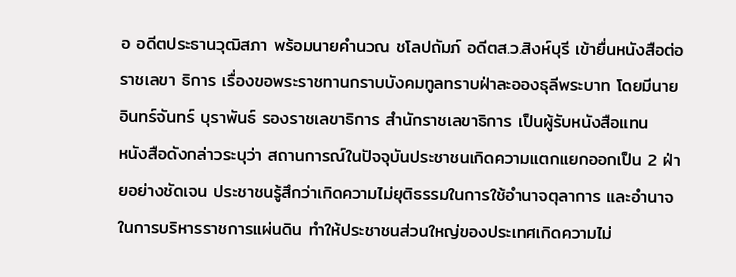อ อดีตประธานวุฒิสภา พร้อมนายคำนวณ ชโลปถัมภ์ อดีตส.ว.สิงห์บุรี เข้ายื่นหนังสือต่อราชเลขา ธิการ เรื่องขอพระราชทานกราบบังคมทูลทราบฝ่าละอองธุลีพระบาท โดยมีนายอินทร์จันทร์ บุราพันธ์ รองราชเลขาธิการ สำนักราชเลขาธิการ เป็นผู้รับหนังสือแทน
หนังสือดังกล่าวระบุว่า สถานการณ์ในปัจจุบันประชาชนเกิดความแตกแยกออกเป็น 2 ฝ่ายอย่างชัดเจน ประชาชนรู้สึกว่าเกิดความไม่ยุติธรรมในการใช้อำนาจตุลาการ และอำนาจในการบริหารราชการแผ่นดิน ทำให้ประชาชนส่วนใหญ่ของประเทศเกิดความไม่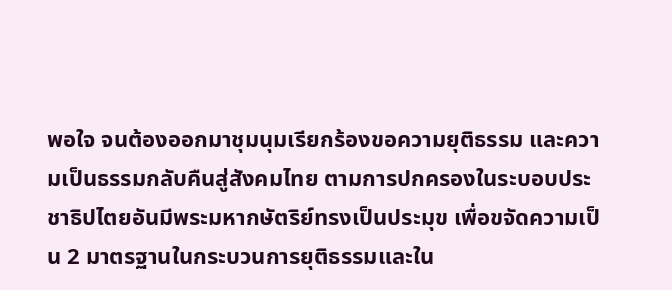พอใจ จนต้องออกมาชุมนุมเรียกร้องขอความยุติธรรม และความเป็นธรรมกลับคืนสู่สังคมไทย ตามการปกครองในระบอบประชาธิปไตยอันมีพระมหากษัตริย์ทรงเป็นประมุข เพื่อขจัดความเป็น 2 มาตรฐานในกระบวนการยุติธรรมและใน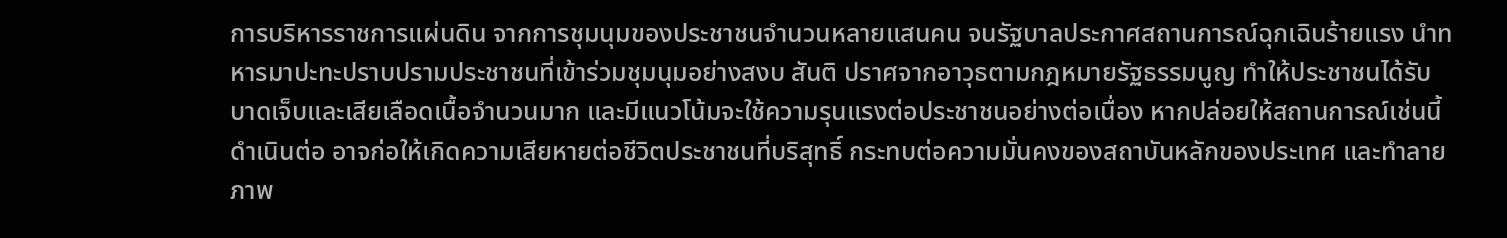การบริหารราชการแผ่นดิน จากการชุมนุมของประชาชนจำนวนหลายแสนคน จนรัฐบาลประกาศสถานการณ์ฉุกเฉินร้ายแรง นำทหารมาปะทะปราบปรามประชาชนที่เข้าร่วมชุมนุมอย่างสงบ สันติ ปราศจากอาวุธตามกฎหมายรัฐธรรมนูญ ทำให้ประชาชนได้รับบาดเจ็บและเสียเลือดเนื้อจำนวนมาก และมีแนวโน้มจะใช้ความรุนแรงต่อประชาชนอย่างต่อเนื่อง หากปล่อยให้สถานการณ์เช่นนี้ดำเนินต่อ อาจก่อให้เกิดความเสียหายต่อชีวิตประชาชนที่บริสุทธิ์ กระทบต่อความมั่นคงของสถาบันหลักของประเทศ และทำลายภาพ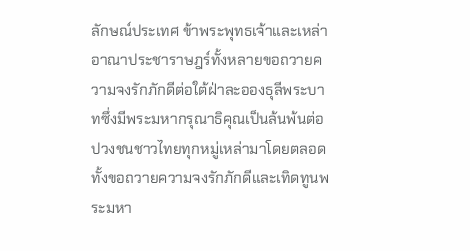ลักษณ์ประเทศ ข้าพระพุทธเจ้าและเหล่าอาณาประชาราษฎร์ทั้งหลายขอถวายความจงรักภักดีต่อใต้ฝ่าละอองธุลีพระบาทซึ่งมีพระมหากรุณาธิคุณเป็นล้นพ้นต่อปวงชนชาวไทยทุกหมู่เหล่ามาโดยตลอด ทั้งขอถวายความจงรักภักดีและเทิดทูนพระมหา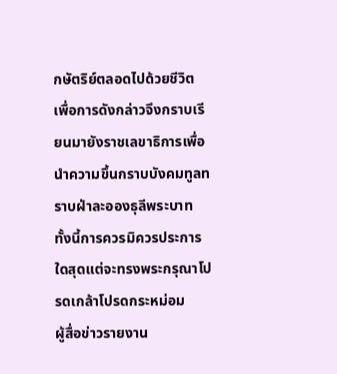กษัตริย์ตลอดไปด้วยชีวิต เพื่อการดังกล่าวจึงกราบเรียนมายังราชเลขาธิการเพื่อนำความขึ้นกราบบังคมทูลทราบฝ่าละอองธุลีพระบาท ทั้งนี้การควรมิควรประการใดสุดแต่จะทรงพระกรุณาโปรดเกล้าโปรดกระหม่อม
ผู้สื่อข่าวรายงาน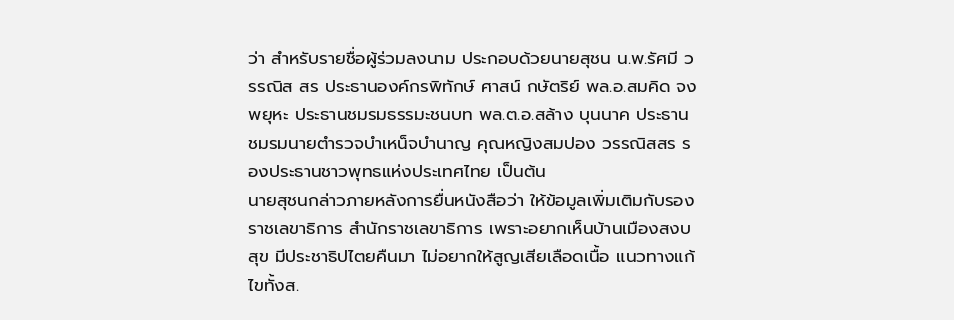ว่า สำหรับรายชื่อผู้ร่วมลงนาม ประกอบด้วยนายสุชน น.พ.รัศมี วรรณิส สร ประธานองค์กรพิทักษ์ ศาสน์ กษัตริย์ พล.อ.สมคิด จงพยุหะ ประธานชมรมธรรมะชนบท พล.ต.อ.สล้าง บุนนาค ประธานชมรมนายตำรวจบำเหน็จบำนาญ คุณหญิงสมปอง วรรณิสสร รองประธานชาวพุทธแห่งประเทศไทย เป็นต้น
นายสุชนกล่าวภายหลังการยื่นหนังสือว่า ให้ข้อมูลเพิ่มเติมกับรองราชเลขาธิการ สำนักราชเลขาธิการ เพราะอยากเห็นบ้านเมืองสงบสุข มีประชาธิปไตยคืนมา ไม่อยากให้สูญเสียเลือดเนื้อ แนวทางแก้ไขทั้งส.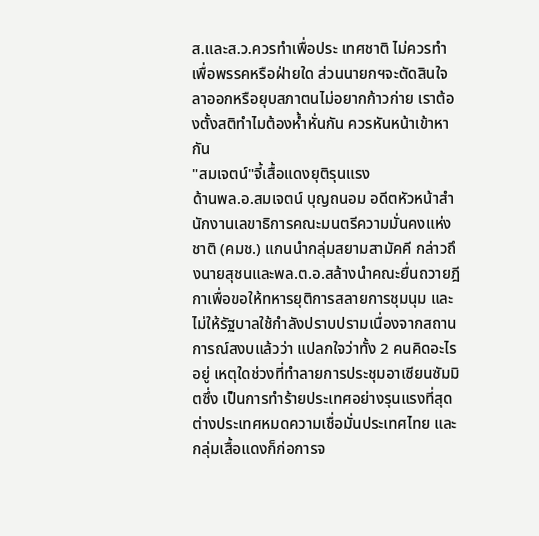ส.และส.ว.ควรทำเพื่อประ เทศชาติ ไม่ควรทำเพื่อพรรคหรือฝ่ายใด ส่วนนายกฯจะตัดสินใจลาออกหรือยุบสภาตนไม่อยากก้าวก่าย เราต้องตั้งสติทำไมต้องห้ำหั่นกัน ควรหันหน้าเข้าหากัน
"สมเจตน์"จี้เสื้อแดงยุติรุนแรง
ด้านพล.อ.สมเจตน์ บุญถนอม อดีตหัวหน้าสำนักงานเลขาธิการคณะมนตรีความมั่นคงแห่งชาติ (คมช.) แกนนำกลุ่มสยามสามัคคี กล่าวถึงนายสุชนและพล.ต.อ.สล้างนำคณะยื่นถวายฎีกาเพื่อขอให้ทหารยุติการสลายการชุมนุม และไม่ให้รัฐบาลใช้กำลังปราบปรามเนื่องจากสถานการณ์สงบแล้วว่า แปลกใจว่าทั้ง 2 คนคิดอะไรอยู่ เหตุใดช่วงที่ทำลายการประชุมอาเซียนซัมมิตซึ่ง เป็นการทำร้ายประเทศอย่างรุนแรงที่สุด ต่างประเทศหมดความเชื่อมั่นประเทศไทย และกลุ่มเสื้อแดงก็ก่อการจ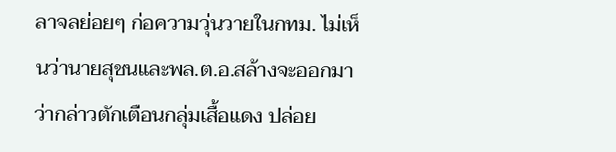ลาจลย่อยๆ ก่อความวุ่นวายในกทม. ไม่เห็นว่านายสุชนและพล.ต.อ.สล้างจะออกมาว่ากล่าวตักเตือนกลุ่มเสื้อแดง ปล่อย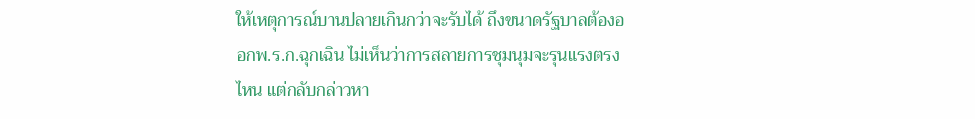ให้เหตุการณ์บานปลายเกินกว่าจะรับได้ ถึงขนาดรัฐบาลต้องออกพ.ร.ก.ฉุกเฉิน ไม่เห็นว่าการสลายการชุมนุมจะรุนแรงตรงไหน แต่กลับกล่าวหา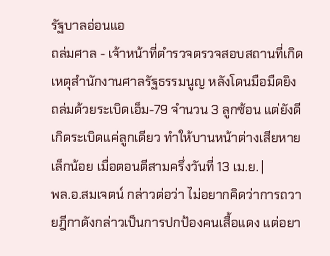รัฐบาลอ่อนแอ
ถล่มศาล - เจ้าหน้าที่ตำรวจตรวจสอบสถานที่เกิดเหตุสำนักงานศาลรัฐธรรมนูญ หลังโดนมือมืดยิงถล่มด้วยระเบิดเอ็ม-79 จำนวน 3 ลูกซ้อน แต่ยังดีเกิดระเบิดแค่ลูกเดียว ทำให้บานหน้าต่างเสียหายเล็กน้อย เมื่อตอนตีสามครึ่งวันที่ 13 เม.ย. |
พล.อ.สมเจตน์ กล่าวต่อว่า ไม่อยากคิดว่าการถวายฎีกาดังกล่าวเป็นการปกป้องคนเสื้อแดง แต่อยา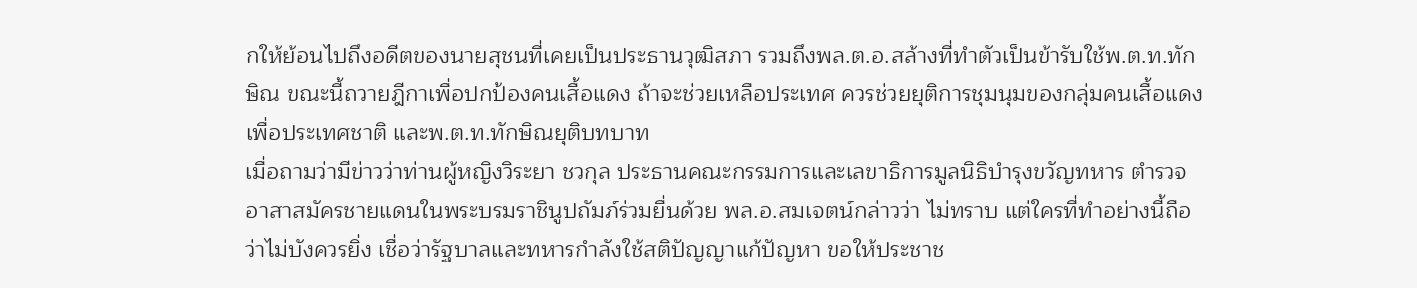กให้ย้อนไปถึงอดีตของนายสุชนที่เคยเป็นประธานวุฒิสภา รวมถึงพล.ต.อ.สล้างที่ทำตัวเป็นข้ารับใช้พ.ต.ท.ทักษิณ ขณะนี้ถวายฎีกาเพื่อปกป้องคนเสื้อแดง ถ้าจะช่วยเหลือประเทศ ควรช่วยยุติการชุมนุมของกลุ่มคนเสื้อแดงเพื่อประเทศชาติ และพ.ต.ท.ทักษิณยุติบทบาท
เมื่อถามว่ามีข่าวว่าท่านผู้หญิงวิระยา ชวกุล ประธานคณะกรรมการและเลขาธิการมูลนิธิบำรุงขวัญทหาร ตำรวจ อาสาสมัครชายแดนในพระบรมราชินูปถัมภ์ร่วมยื่นด้วย พล.อ.สมเจตน์กล่าวว่า ไม่ทราบ แต่ใครที่ทำอย่างนี้ถือว่าไม่บังควรยิ่ง เชื่อว่ารัฐบาลและทหารกำลังใช้สติปัญญาแก้ปัญหา ขอให้ประชาช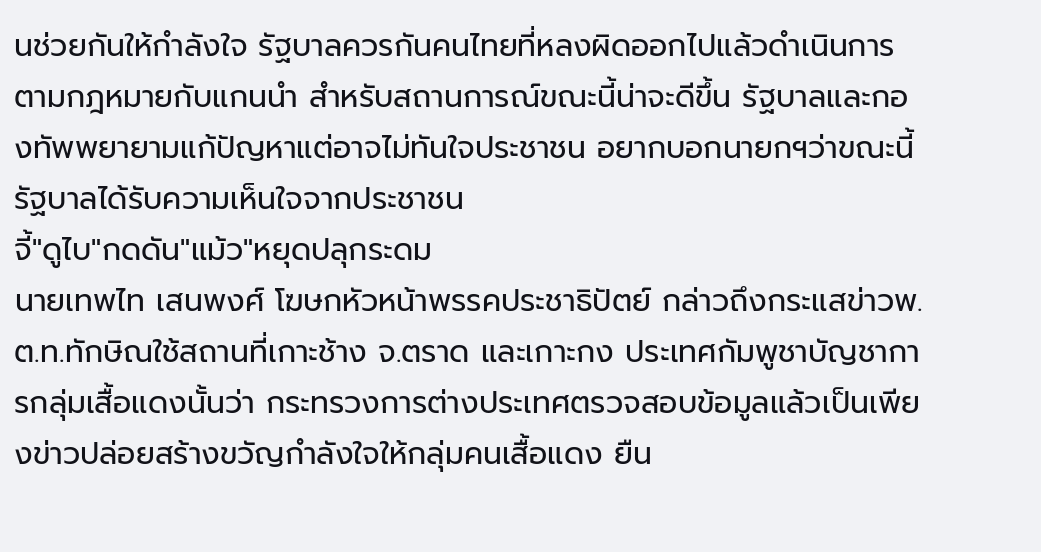นช่วยกันให้กำลังใจ รัฐบาลควรกันคนไทยที่หลงผิดออกไปแล้วดำเนินการตามกฎหมายกับแกนนำ สำหรับสถานการณ์ขณะนี้น่าจะดีขึ้น รัฐบาลและกองทัพพยายามแก้ปัญหาแต่อาจไม่ทันใจประชาชน อยากบอกนายกฯว่าขณะนี้รัฐบาลได้รับความเห็นใจจากประชาชน
จี้"ดูไบ"กดดัน"แม้ว"หยุดปลุกระดม
นายเทพไท เสนพงศ์ โฆษกหัวหน้าพรรคประชาธิปัตย์ กล่าวถึงกระแสข่าวพ.ต.ท.ทักษิณใช้สถานที่เกาะช้าง จ.ตราด และเกาะกง ประเทศกัมพูชาบัญชาการกลุ่มเสื้อแดงนั้นว่า กระทรวงการต่างประเทศตรวจสอบข้อมูลแล้วเป็นเพียงข่าวปล่อยสร้างขวัญกำลังใจให้กลุ่มคนเสื้อแดง ยืน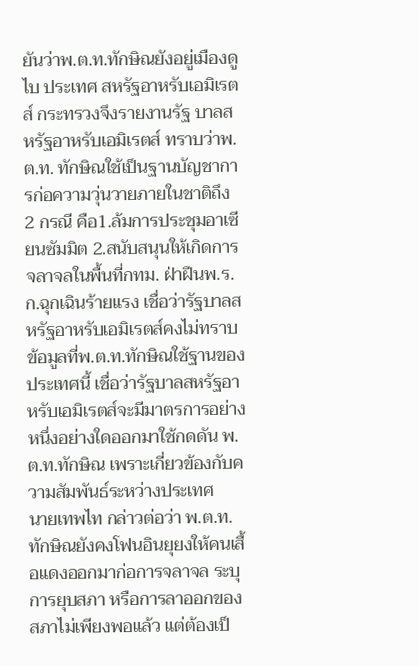ยันว่าพ.ต.ท.ทักษิณยังอยู่เมืองดูไบ ประเทศ สหรัฐอาหรับเอมิเรตส์ กระทรวงจึงรายงานรัฐ บาลสหรัฐอาหรับเอมิเรตส์ ทราบว่าพ.ต.ท. ทักษิณใช้เป็นฐานบัญชาการก่อความวุ่นวายภายในชาติถึง 2 กรณี คือ1.ล้มการประชุมอาเซียนซัมมิต 2.สนับสนุนให้เกิดการจลาจลในพื้นที่กทม. ฝ่าฝืนพ.ร.ก.ฉุกเฉินร้ายแรง เชื่อว่ารัฐบาลสหรัฐอาหรับเอมิเรตส์คงไม่ทราบข้อมูลที่พ.ต.ท.ทักษิณใช้ฐานของประเทศนี้ เชื่อว่ารัฐบาลสหรัฐอาหรับเอมิเรตส์จะมีมาตรการอย่างหนึ่งอย่างใดออกมาใช้กดดัน พ.ต.ท.ทักษิณ เพราะเกี่ยวข้องกับความสัมพันธ์ระหว่างประเทศ
นายเทพไท กล่าวต่อว่า พ.ต.ท.ทักษิณยังคงโฟนอินยุยงให้คนเสื้อแดงออกมาก่อการจลาจล ระบุการยุบสภา หรือการลาออกของสภาไม่เพียงพอแล้ว แต่ต้องเป็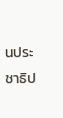นประชาธิป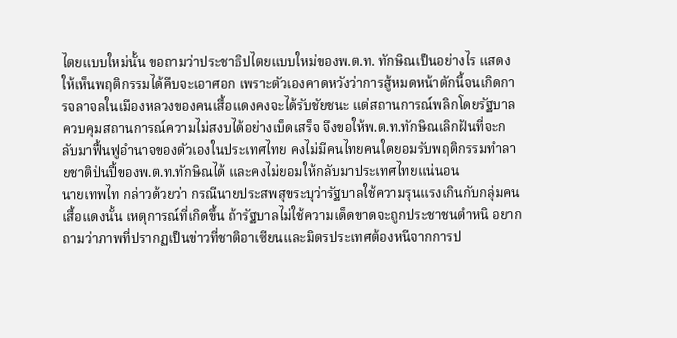ไตยแบบใหม่นั้น ขอถามว่าประชาธิปไตยแบบใหม่ของพ.ต.ท. ทักษิณเป็นอย่างไร แสดงให้เห็นพฤติกรรมได้คืบจะเอาศอก เพราะตัวเองคาดหวังว่าการสู้หมดหน้าตักนี้จนเกิดการจลาจลในเมืองหลวงของคนเสื้อแดงคงจะได้รับชัยชนะ แต่สถานการณ์พลิกโดยรัฐบาลควบคุมสถานการณ์ความไม่สงบได้อย่างเบ็ดเสร็จ จึงขอให้พ.ต.ท.ทักษิณเลิกฝันที่จะกลับมาฟื้นฟูอำนาจของตัวเองในประเทศไทย คงไม่มีคนไทยคนใดยอมรับพฤติกรรมทำลายชาติป่นปี้ของพ.ต.ท.ทักษิณได้ และคงไม่ยอมให้กลับมาประเทศไทยแน่นอน
นายเทพไท กล่าวด้วยว่า กรณีนายประสพสุขระบุว่ารัฐบาลใช้ความรุนแรงเกินกับกลุ่มคนเสื้อแดงนั้น เหตุการณ์ที่เกิดขึ้น ถ้ารัฐบาลไม่ใช้ความเด็ดขาดจะถูกประชาชนตำหนิ อยากถามว่าภาพที่ปรากฏเป็นข่าวที่ชาติอาเซียนและมิตรประเทศต้องหนีจากการป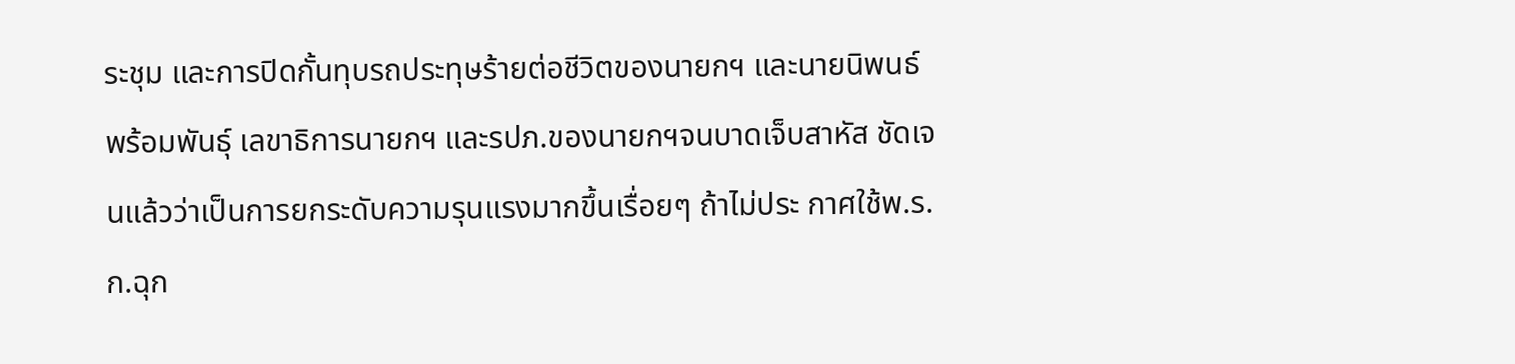ระชุม และการปิดกั้นทุบรถประทุษร้ายต่อชีวิตของนายกฯ และนายนิพนธ์ พร้อมพันธุ์ เลขาธิการนายกฯ และรปภ.ของนายกฯจนบาดเจ็บสาหัส ชัดเจนแล้วว่าเป็นการยกระดับความรุนแรงมากขึ้นเรื่อยๆ ถ้าไม่ประ กาศใช้พ.ร.ก.ฉุก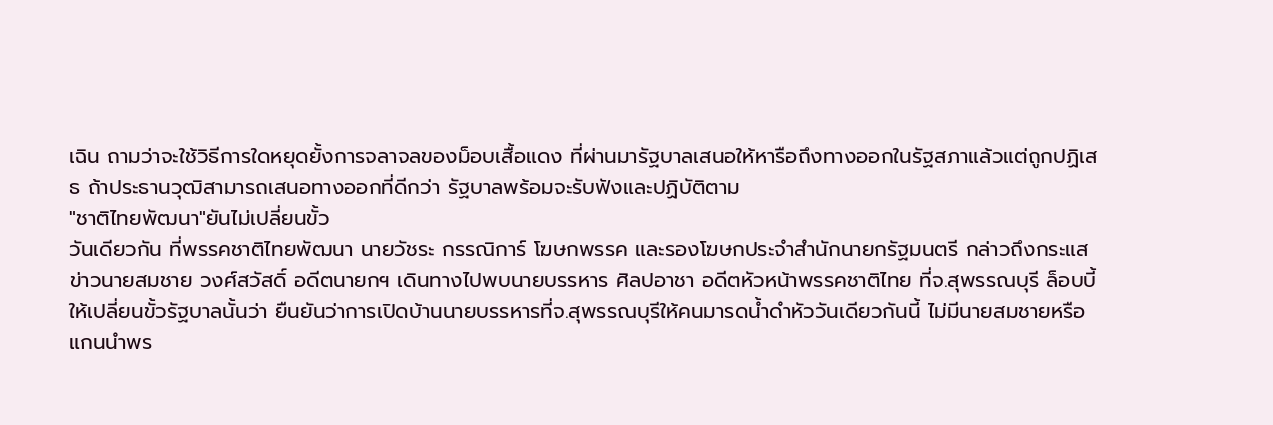เฉิน ถามว่าจะใช้วิธีการใดหยุดยั้งการจลาจลของม็อบเสื้อแดง ที่ผ่านมารัฐบาลเสนอให้หารือถึงทางออกในรัฐสภาแล้วแต่ถูกปฏิเสธ ถ้าประธานวุฒิสามารถเสนอทางออกที่ดีกว่า รัฐบาลพร้อมจะรับฟังและปฏิบัติตาม
"ชาติไทยพัฒนา"ยันไม่เปลี่ยนขั้ว
วันเดียวกัน ที่พรรคชาติไทยพัฒนา นายวัชระ กรรณิการ์ โฆษกพรรค และรองโฆษกประจำสำนักนายกรัฐมนตรี กล่าวถึงกระแสข่าวนายสมชาย วงศ์สวัสดิ์ อดีตนายกฯ เดินทางไปพบนายบรรหาร ศิลปอาชา อดีตหัวหน้าพรรคชาติไทย ที่จ.สุพรรณบุรี ล็อบบี้ให้เปลี่ยนขั้วรัฐบาลนั้นว่า ยืนยันว่าการเปิดบ้านนายบรรหารที่จ.สุพรรณบุรีให้คนมารดน้ำดำหัววันเดียวกันนี้ ไม่มีนายสมชายหรือแกนนำพร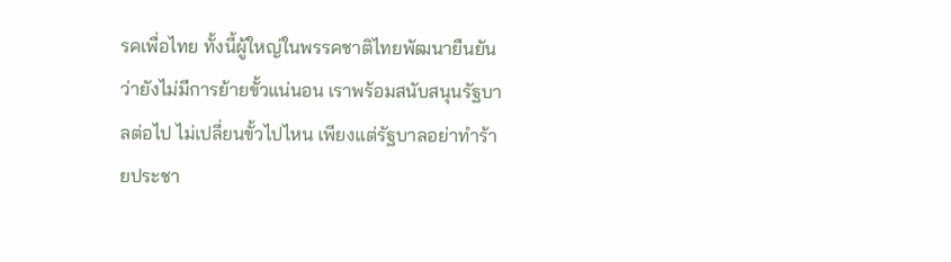รคเพื่อไทย ทั้งนี้ผู้ใหญ่ในพรรคชาติไทยพัฒนายืนยันว่ายังไม่มีการย้ายขั้วแน่นอน เราพร้อมสนับสนุนรัฐบาลต่อไป ไม่เปลี่ยนขั้วไปไหน เพียงแต่รัฐบาลอย่าทำร้ายประชา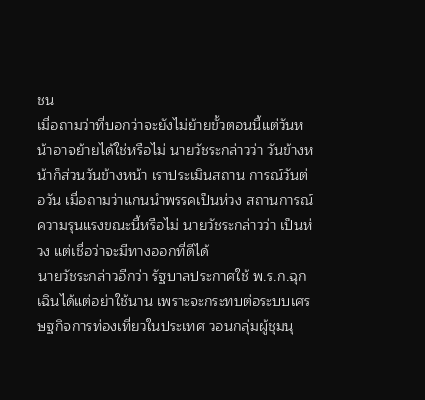ชน
เมื่อถามว่าที่บอกว่าจะยังไม่ย้ายขั้วตอนนี้แต่วันหน้าอาจย้ายได้ใช่หรือไม่ นายวัชระกล่าวว่า วันข้างหน้าก็ส่วนวันข้างหน้า เราประเมินสถาน การณ์วันต่อวัน เมื่อถามว่าแกนนำพรรคเป็นห่วง สถานการณ์ความรุนแรงขณะนี้หรือไม่ นายวัชระกล่าวว่า เป็นห่วง แต่เชื่อว่าจะมีทางออกที่ดีได้
นายวัชระกล่าวอีกว่า รัฐบาลประกาศใช้ พ.ร.ก.ฉุกเฉินได้แต่อย่าใช้นาน เพราะจะกระทบต่อระบบเศรษฐกิจการท่องเที่ยวในประเทศ วอนกลุ่มผู้ชุมนุ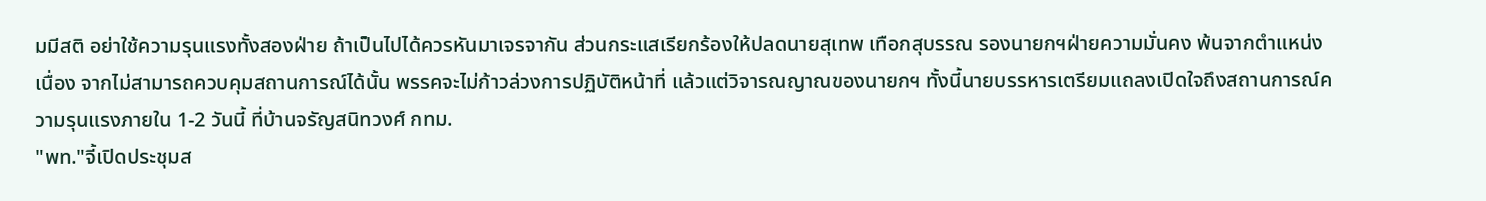มมีสติ อย่าใช้ความรุนแรงทั้งสองฝ่าย ถ้าเป็นไปได้ควรหันมาเจรจากัน ส่วนกระแสเรียกร้องให้ปลดนายสุเทพ เทือกสุบรรณ รองนายกฯฝ่ายความมั่นคง พ้นจากตำแหน่ง เนื่อง จากไม่สามารถควบคุมสถานการณ์ได้นั้น พรรคจะไม่ก้าวล่วงการปฏิบัติหน้าที่ แล้วแต่วิจารณญาณของนายกฯ ทั้งนี้นายบรรหารเตรียมแถลงเปิดใจถึงสถานการณ์ความรุนแรงภายใน 1-2 วันนี้ ที่บ้านจรัญสนิทวงศ์ กทม.
"พท."จี้เปิดประชุมส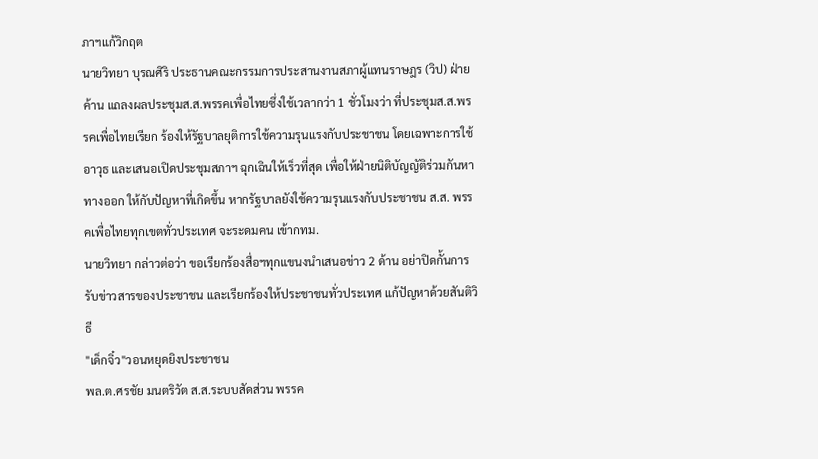ภาฯแก้วิกฤต
นายวิทยา บุรณศิริ ประธานคณะกรรมการประสานงานสภาผู้แทนราษฎร (วิป) ฝ่ายค้าน แถลงผลประชุมส.ส.พรรคเพื่อไทยซึ่งใช้เวลากว่า 1 ชั่วโมงว่า ที่ประชุมส.ส.พรรคเพื่อไทยเรียก ร้องให้รัฐบาลยุติการใช้ความรุนแรงกับประชาชน โดยเฉพาะการใช้อาวุธ และเสนอเปิดประชุมสภาฯ ฉุกเฉินให้เร็วที่สุด เพื่อให้ฝ่ายนิติบัญญัติร่วมกันหาทางออก ให้กับปัญหาที่เกิดขึ้น หากรัฐบาลยังใช้ความรุนแรงกับประชาชน ส.ส. พรรคเพื่อไทยทุกเขตทั่วประเทศ จะระดมคน เข้ากทม.
นายวิทยา กล่าวต่อว่า ขอเรียกร้องสื่อฯทุกแขนงนำเสนอข่าว 2 ด้าน อย่าปิดกั้นการรับข่าวสารของประชาชน และเรียกร้องให้ประชาชนทั่วประเทศ แก้ปัญหาด้วยสันติวิธี
"เด็กจิ๋ว"วอนหยุดยิงประชาชน
พล.ต.ศรชัย มนตริวัต ส.ส.ระบบสัดส่วน พรรค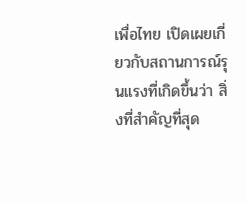เพื่อไทย เปิดเผยเกี่ยวกับสถานการณ์รุนแรงที่เกิดขึ้นว่า สิ่งที่สำคัญที่สุด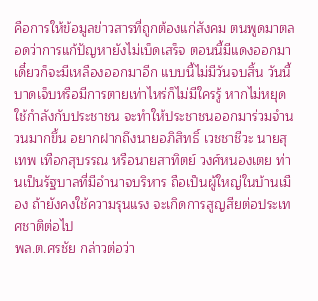คือการให้ข้อมูลข่าวสารที่ถูกต้องแก่สังคม ตนพูดมาตลอดว่าการแก้ปัญหายังไม่เบ็ดเสร็จ ตอนนี้มีแดงออกมาเดี๋ยวก็จะมีเหลืองออกมาอีก แบบนี้ไม่มีวันจบสิ้น วันนี้บาดเจ็บหรือมีการตายเท่าไหร่ก็ไม่มีใครรู้ หากไม่หยุดใช้กำลังกับประชาชน จะทำให้ประชาชนออกมาร่วมจำนวนมากขึ้น อยากฝากถึงนายอภิสิทธิ์ เวชชาชีวะ นายสุเทพ เทือกสุบรรณ หรือนายสาทิตย์ วงศ์หนองเตย ท่านเป็นรัฐบาลที่มีอำนาจบริหาร ถือเป็นผู้ใหญ่ในบ้านเมือง ถ้ายังคงใช้ความรุนแรง จะเกิดการสูญสียต่อประเทศชาติต่อไป
พล.ต.ศรชัย กล่าวต่อว่า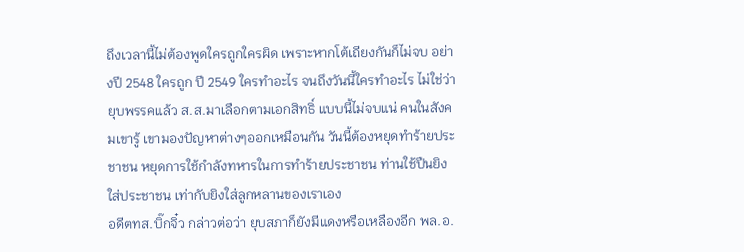ถึงเวลานี้ไม่ต้องพูดใครถูกใครผิด เพราะหากโต้เถียงกันก็ไม่จบ อย่างปี 2548 ใครถูก ปี 2549 ใครทำอะไร จนถึงวันนี้ใครทำอะไร ไม่ใช่ว่ายุบพรรคแล้ว ส.ส.มาเลือกตามเอกสิทธิ์ แบบนี้ไม่จบแน่ คนในสังคมเขารู้ เขามองปัญหาต่างๆออกเหมือนกัน วันนี้ต้องหยุดทำร้ายประชาชน หยุดการใช้กำลังทหารในการทำร้ายประชาชน ท่านใช้ปืนยิงใส่ประชาชน เท่ากับยิงใส่ลูกหลานของเราเอง
อดีตทส.บิ๊กจิ๋ว กล่าวต่อว่า ยุบสภาก็ยังมีแดงหรือเหลืองอีก พล.อ.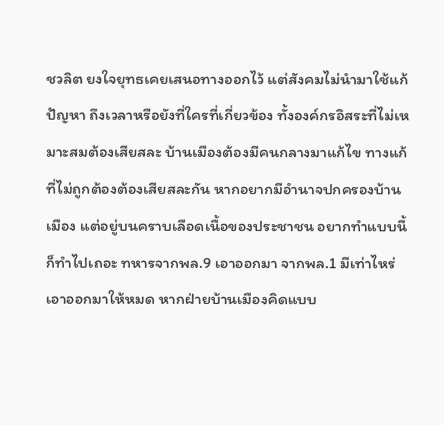ชวลิต ยงใจยุทธเคยเสนอทางออกไว้ แต่สังคมไม่นำมาใช้แก้ปัญหา ถึงเวลาหรือยังที่ใครที่เกี่ยวข้อง ทั้งองค์กรอิสระที่ไม่เหมาะสมต้องเสียสละ บ้านเมืองต้องมีคนกลางมาแก้ไข ทางแก้ที่ไม่ถูกต้องต้องเสียสละกัน หากอยากมีอำนาจปกครองบ้านเมือง แต่อยู่บนคราบเลือดเนื้อของประชาชน อยากทำแบบนี้ก็ทำไปเถอะ ทหารจากพล.9 เอาออกมา จากพล.1 มีเท่าไหร่เอาออกมาให้หมด หากฝ่ายบ้านเมืองคิดแบบ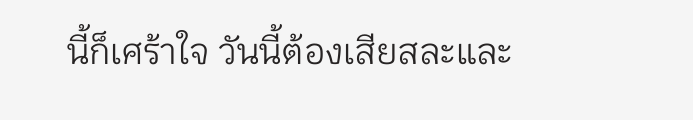นี้ก็เศร้าใจ วันนี้ต้องเสียสละและ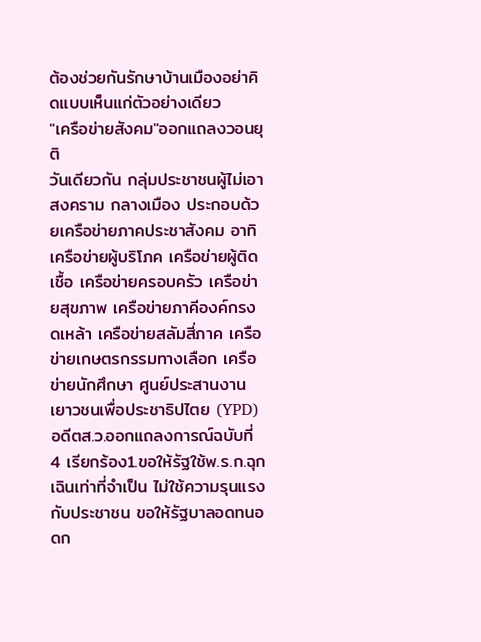ต้องช่วยกันรักษาบ้านเมืองอย่าคิดแบบเห็นแก่ตัวอย่างเดียว
"เครือข่ายสังคม"ออกแถลงวอนยุติ
วันเดียวกัน กลุ่มประชาชนผู้ไม่เอาสงคราม กลางเมือง ประกอบด้วยเครือข่ายภาคประชาสังคม อาทิเครือข่ายผู้บริโภค เครือข่ายผู้ติดเชื้อ เครือข่ายครอบครัว เครือข่ายสุขภาพ เครือข่ายภาคีองค์กรงดเหล้า เครือข่ายสลัมสี่ภาค เครือข่ายเกษตรกรรมทางเลือก เครือข่ายนักศึกษา ศูนย์ประสานงานเยาวชนเพื่อประชาธิปไตย (YPD) อดีตส.ว.ออกแถลงการณ์ฉบับที่ 4 เรียกร้อง1.ขอให้รัฐใช้พ.ร.ก.ฉุกเฉินเท่าที่จำเป็น ไม่ใช้ความรุนแรงกับประชาชน ขอให้รัฐบาลอดทนอดก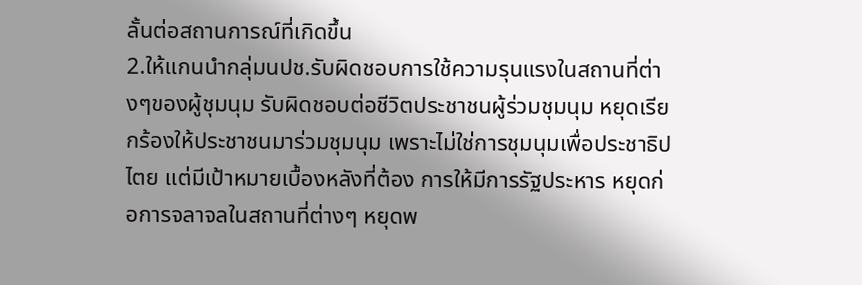ลั้นต่อสถานการณ์ที่เกิดขึ้น
2.ให้แกนนำกลุ่มนปช.รับผิดชอบการใช้ความรุนแรงในสถานที่ต่างๆของผู้ชุมนุม รับผิดชอบต่อชีวิตประชาชนผู้ร่วมชุมนุม หยุดเรียกร้องให้ประชาชนมาร่วมชุมนุม เพราะไม่ใช่การชุมนุมเพื่อประชาธิปไตย แต่มีเป้าหมายเบื้องหลังที่ต้อง การให้มีการรัฐประหาร หยุดก่อการจลาจลในสถานที่ต่างๆ หยุดพ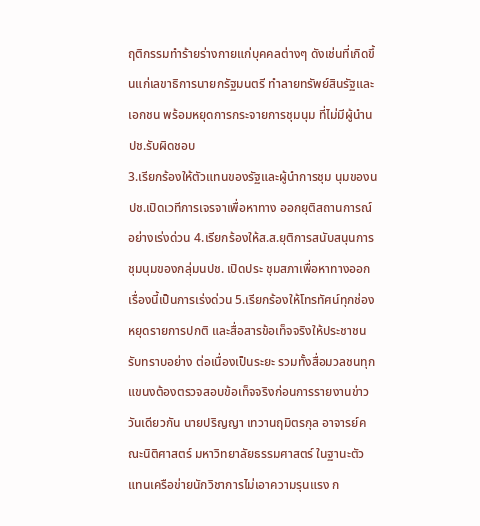ฤติกรรมทำร้ายร่างกายแก่บุคคลต่างๆ ดังเช่นที่เกิดขึ้นแก่เลขาธิการนายกรัฐมนตรี ทำลายทรัพย์สินรัฐและเอกชน พร้อมหยุดการกระจายการชุมนุม ที่ไม่มีผู้นำนปช.รับผิดชอบ
3.เรียกร้องให้ตัวแทนของรัฐและผู้นำการชุม นุมของนปช.เปิดเวทีการเจรจาเพื่อหาทาง ออกยุติสถานการณ์อย่างเร่งด่วน 4.เรียกร้องให้ส.ส.ยุติการสนับสนุนการชุมนุมของกลุ่มนปช. เปิดประ ชุมสภาเพื่อหาทางออกเรื่องนี้เป็นการเร่งด่วน 5.เรียกร้องให้โทรทัศน์ทุกช่องหยุดรายการปกติ และสื่อสารข้อเท็จจริงให้ประชาชนรับทราบอย่าง ต่อเนื่องเป็นระยะ รวมทั้งสื่อมวลชนทุกแขนงต้องตรวจสอบข้อเท็จจริงก่อนการรายงานข่าว
วันเดียวกัน นายปริญญา เทวานฤมิตรกุล อาจารย์คณะนิติศาสตร์ มหาวิทยาลัยธรรมศาสตร์ ในฐานะตัวแทนเครือข่ายนักวิชาการไม่เอาความรุนแรง ก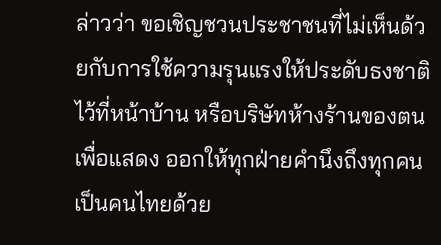ล่าวว่า ขอเชิญชวนประชาชนที่ไม่เห็นด้วยกับการใช้ความรุนแรงให้ประดับธงชาติไว้ที่หน้าบ้าน หรือบริษัทห้างร้านของตน เพื่อแสดง ออกให้ทุกฝ่ายคำนึงถึงทุกคนเป็นคนไทยด้วย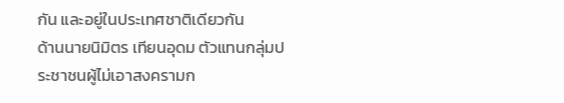กัน และอยู่ในประเทศชาติเดียวกัน
ด้านนายนิมิตร เทียนอุดม ตัวแทนกลุ่มประชาชนผู้ไม่เอาสงครามก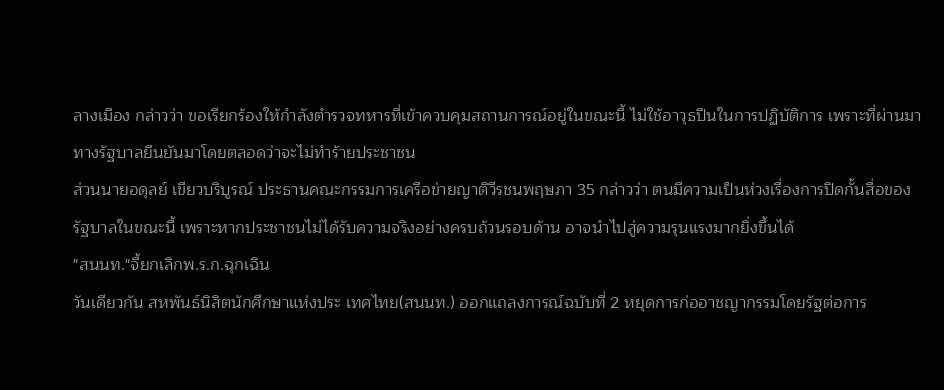ลางเมือง กล่าวว่า ขอเรียกร้องให้กำลังตำรวจทหารที่เข้าควบคุมสถานการณ์อยู่ในขณะนี้ ไม่ใช้อาวุธปืนในการปฏิบัติการ เพราะที่ผ่านมา ทางรัฐบาลยืนยันมาโดยตลอดว่าจะไม่ทำร้ายประชาชน
ส่วนนายอดุลย์ เขียวบริบูรณ์ ประธานคณะกรรมการเครือข่ายญาติวีรชนพฤษภา 35 กล่าวว่า ตนมีความเป็นห่วงเรื่องการปิดกั้นสื่อของรัฐบาลในขณะนี้ เพราะหากประชาชนไม่ได้รับความจริงอย่างครบถ้วนรอบด้าน อาจนำไปสู่ความรุนแรงมากยิ่งขึ้นได้
"สนนท."จี้ยกเลิกพ.ร.ก.ฉุกเฉิน
วันเดียวกัน สหพันธ์นิสิตนักศึกษาแห่งประ เทศไทย(สนนท.) ออกแถลงการณ์ฉบับที่ 2 หยุดการก่ออาชญากรรมโดยรัฐต่อการ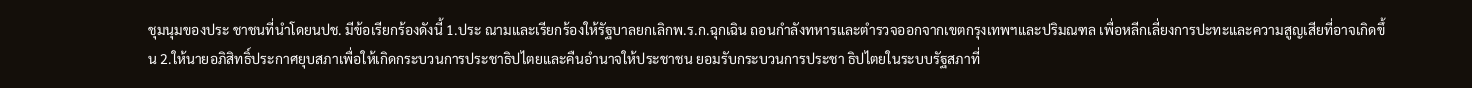ชุมนุมของประ ชาชนที่นำโดยนปช. มีข้อเรียกร้องดังนี้ 1.ประ ณามและเรียกร้องให้รัฐบาลยกเลิกพ.ร.ก.ฉุกเฉิน ถอนกำลังทหารและตำรวจออกจากเขตกรุงเทพฯและปริมณฑล เพื่อหลีกเลี่ยงการปะทะและความสูญเสียที่อาจเกิดขึ้น 2.ให้นายอภิสิทธิ์ประกาศยุบสภาเพื่อให้เกิดกระบวนการประชาธิปไตยและคืนอำนาจให้ประชาชน ยอมรับกระบวนการประชา ธิปไตยในระบบรัฐสภาที่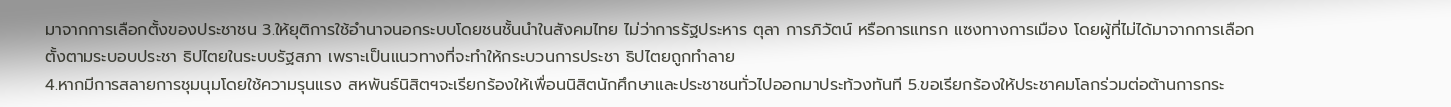มาจากการเลือกตั้งของประชาชน 3.ให้ยุติการใช้อำนาจนอกระบบโดยชนชั้นนำในสังคมไทย ไม่ว่าการรัฐประหาร ตุลา การภิวัตน์ หรือการแทรก แซงทางการเมือง โดยผู้ที่ไม่ได้มาจากการเลือกตั้งตามระบอบประชา ธิปไตยในระบบรัฐสภา เพราะเป็นแนวทางที่จะทำให้กระบวนการประชา ธิปไตยถูกทำลาย
4.หากมีการสลายการชุมนุมโดยใช้ความรุนแรง สหพันธ์นิสิตฯจะเรียกร้องให้เพื่อนนิสิตนักศึกษาและประชาชนทั่วไปออกมาประท้วงทันที 5.ขอเรียกร้องให้ประชาคมโลกร่วมต่อต้านการกระ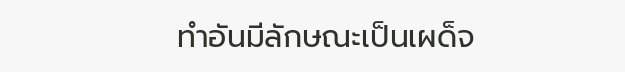ทำอันมีลักษณะเป็นเผด็จ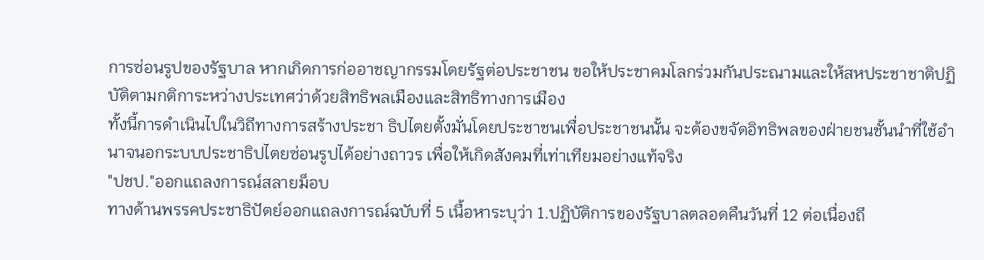การซ่อนรูปของรัฐบาล หากเกิดการก่ออาชญากรรมโดยรัฐต่อประชาชน ขอให้ประชาคมโลกร่วมกันประณามและให้สหประชาชาติปฏิบัติตามกติการะหว่างประเทศว่าด้วยสิทธิพลเมืองและสิทธิทางการเมือง
ทั้งนี้การดำเนินไปในวิถีทางการสร้างประชา ธิปไตยตั้งมั่นโดยประชาชนเพื่อประชาชนนั้น จะต้องขจัดอิทธิพลของฝ่ายชนชั้นนำที่ใช้อำนาจนอกระบบประชาธิปไตยซ่อนรูปได้อย่างถาวร เพื่อให้เกิดสังคมที่เท่าเทียมอย่างแท้จริง
"ปชป."ออกแถลงการณ์สลายม็อบ
ทางด้านพรรคประชาธิปัตย์ออกแถลงการณ์ฉบับที่ 5 เนื้อหาระบุว่า 1.ปฏิบัติการของรัฐบาลตลอดคืนวันที่ 12 ต่อเนื่องถึ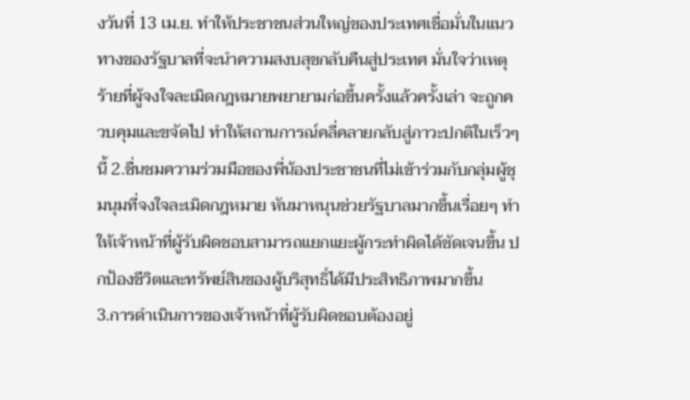งวันที่ 13 เม.ย. ทำให้ประชาชนส่วนใหญ่ของประเทศเชื่อมั่นในแนวทางของรัฐบาลที่จะนำความสงบสุขกลับคืนสู่ประเทศ มั่นใจว่าเหตุร้ายที่ผู้จงใจละเมิดกฎหมายพยายามก่อขึ้นครั้งแล้วครั้งเล่า จะถูกควบคุมและขจัดไป ทำให้สถานการณ์คลี่คลายกลับสู่ภาวะปกติในเร็วๆนี้ 2.ชื่นชมความร่วมมือของพี่น้องประชาชนที่ไม่เข้าร่วมกับกลุ่มผู้ชุมนุมที่จงใจละเมิดกฎหมาย หันมาหนุนช่วยรัฐบาลมากขึ้นเรื่อยๆ ทำให้เจ้าหน้าที่ผู้รับผิดชอบสามารถแยกแยะผู้กระทำผิดได้ชัดเจนขึ้น ปกป้องชีวิตและทรัพย์สินของผู้บริสุทธิ์ได้มีประสิทธิภาพมากขึ้น
3.การดำเนินการของเจ้าหน้าที่ผู้รับผิดชอบต้องอยู่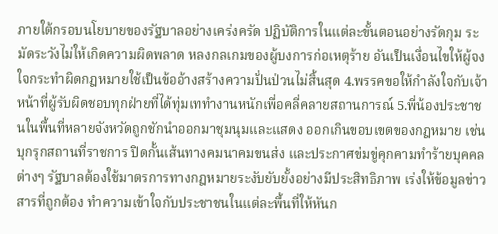ภายใต้กรอบนโยบายของรัฐบาลอย่างเคร่งครัด ปฏิบัติการในแต่ละขั้นตอนอย่างรัดกุม ระมัดระวังไม่ให้เกิดความผิดพลาด หลงกลเกมของผู้บงการก่อเหตุร้าย อันเป็นเงื่อนไขให้ผู้จงใจกระทำผิดกฎหมายใช้เป็นข้ออ้างสร้างความปั่นป่วนไม่สิ้นสุด 4.พรรคขอให้กำลังใจกับเจ้าหน้าที่ผู้รับผิดชอบทุกฝ่ายที่ได้ทุ่มเททำงานหนักเพื่อคลี่คลายสถานการณ์ 5.พี่น้องประชาชนในพื้นที่หลายจังหวัดถูกชักนำออกมาชุมนุมและแสดง ออกเกินขอบเขตของกฎหมาย เช่นบุกรุกสถานที่ราชการ ปิดกั้นเส้นทางคมนาคมขนส่ง และประกาศข่มขู่คุกคามทำร้ายบุคคลต่างๆ รัฐบาลต้องใช้มาตรการทางกฎหมายระงับยับยั้งอย่างมีประสิทธิภาพ เร่งให้ข้อมูลข่าวสารที่ถูกต้อง ทำความเข้าใจกับประชาชนในแต่ละพื้นที่ให้หันก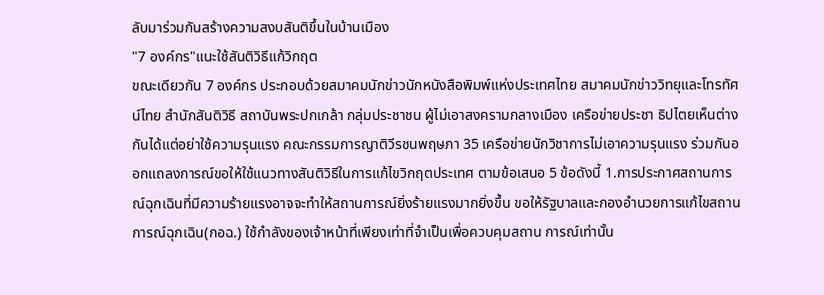ลับมาร่วมกันสร้างความสงบสันติขึ้นในบ้านเมือง
"7 องค์กร"แนะใช้สันติวิธีแก้วิกฤต
ขณะเดียวกัน 7 องค์กร ประกอบด้วยสมาคมนักข่าวนักหนังสือพิมพ์แห่งประเทศไทย สมาคมนักข่าววิทยุและโทรทัศน์ไทย สำนักสันติวิธี สถาบันพระปกเกล้า กลุ่มประชาชน ผู้ไม่เอาสงครามกลางเมือง เครือข่ายประชา ธิปไตยเห็นต่างกันได้แต่อย่าใช้ความรุนแรง คณะกรรมการญาติวีรชนพฤษภา 35 เครือข่ายนักวิชาการไม่เอาความรุนแรง ร่วมกันออกแถลงการณ์ขอให้ใช้แนวทางสันติวิธีในการแก้ไขวิกฤตประเทศ ตามข้อเสนอ 5 ข้อดังนี้ 1.การประกาศสถานการณ์ฉุกเฉินที่มีความร้ายแรงอาจจะทำให้สถานการณ์ยิ่งร้ายแรงมากยิ่งขึ้น ขอให้รัฐบาลและกองอำนวยการแก้ไขสถานการณ์ฉุกเฉิน(กอฉ.) ใช้กำลังของเจ้าหน้าที่เพียงเท่าที่จำเป็นเพื่อควบคุมสถาน การณ์เท่านั้น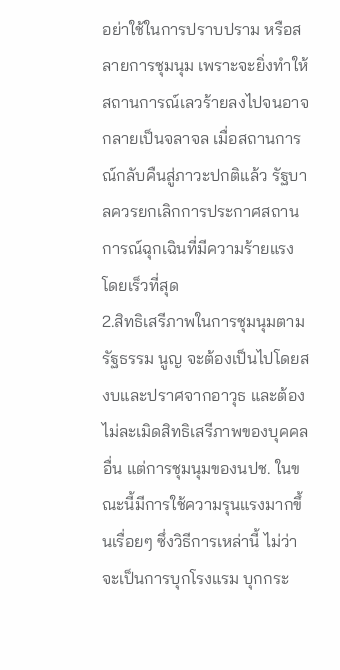อย่าใช้ในการปราบปราม หรือสลายการชุมนุม เพราะจะยิ่งทำให้สถานการณ์เลวร้ายลงไปจนอาจกลายเป็นจลาจล เมื่อสถานการณ์กลับคืนสู่ภาวะปกติแล้ว รัฐบาลควรยกเลิกการประกาศสถานการณ์ฉุกเฉินที่มีความร้ายแรงโดยเร็วที่สุด
2.สิทธิเสรีภาพในการชุมนุมตามรัฐธรรม นูญ จะต้องเป็นไปโดยสงบและปราศจากอาวุธ และต้องไม่ละเมิดสิทธิเสรีภาพของบุคคลอื่น แต่การชุมนุมของนปช. ในขณะนี้มีการใช้ความรุนแรงมากขึ้นเรื่อยๆ ซึ่งวิธีการเหล่านี้ ไม่ว่าจะเป็นการบุกโรงแรม บุกกระ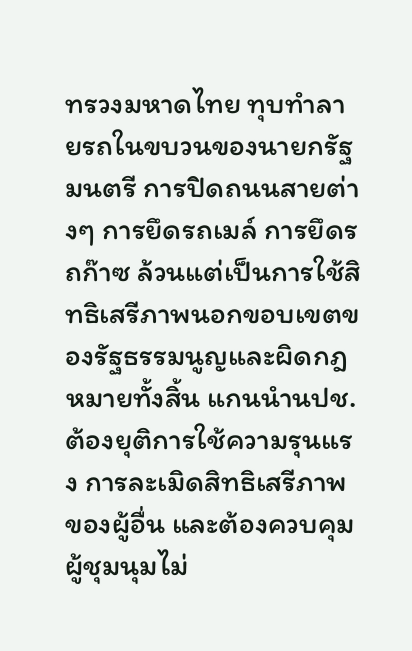ทรวงมหาดไทย ทุบทำลายรถในขบวนของนายกรัฐมนตรี การปิดถนนสายต่างๆ การยึดรถเมล์ การยึดรถก๊าซ ล้วนแต่เป็นการใช้สิทธิเสรีภาพนอกขอบเขตของรัฐธรรมนูญและผิดกฎหมายทั้งสิ้น แกนนำนปช.ต้องยุติการใช้ความรุนแรง การละเมิดสิทธิเสรีภาพของผู้อื่น และต้องควบคุมผู้ชุมนุมไม่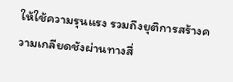ให้ใช้ความรุนแรง รวมถึงยุติการสร้างความเกลียดชังผ่านทางสื่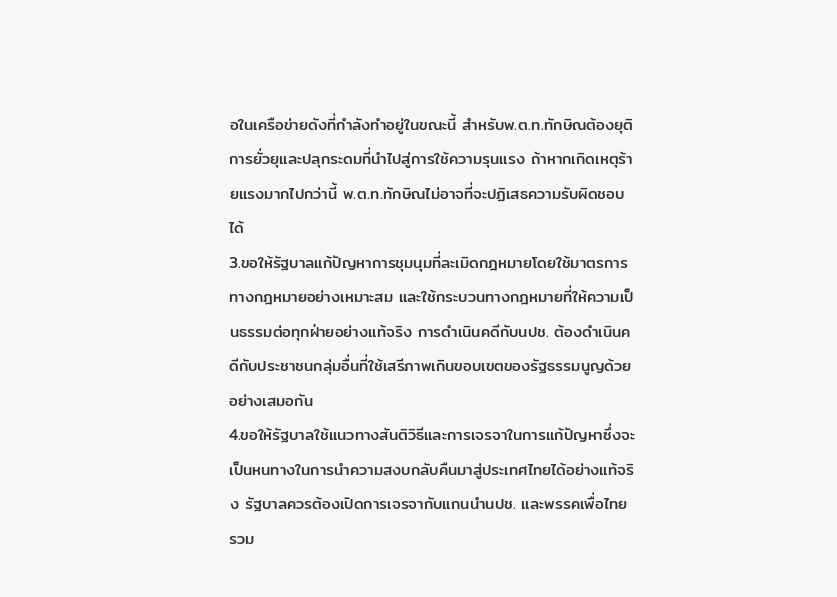อในเครือข่ายดังที่กำลังทำอยู่ในขณะนี้ สำหรับพ.ต.ท.ทักษิณต้องยุติการยั่วยุและปลุกระดมที่นำไปสู่การใช้ความรุนแรง ถ้าหากเกิดเหตุร้ายแรงมากไปกว่านี้ พ.ต.ท.ทักษิณไม่อาจที่จะปฏิเสธความรับผิดชอบได้
3.ขอให้รัฐบาลแก้ปัญหาการชุมนุมที่ละเมิดกฎหมายโดยใช้มาตรการทางกฎหมายอย่างเหมาะสม และใช้กระบวนทางกฎหมายที่ให้ความเป็นธรรมต่อทุกฝ่ายอย่างแท้จริง การดำเนินคดีกับนปช. ต้องดำเนินคดีกับประชาชนกลุ่มอื่นที่ใช้เสรีภาพเกินขอบเขตของรัฐธรรมนูญด้วยอย่างเสมอกัน
4.ขอให้รัฐบาลใช้แนวทางสันติวิธีและการเจรจาในการแก้ปัญหาซึ่งจะเป็นหนทางในการนำความสงบกลับคืนมาสู่ประเทศไทยได้อย่างแท้จริง รัฐบาลควรต้องเปิดการเจรจากับแกนนำนปช. และพรรคเพื่อไทย รวม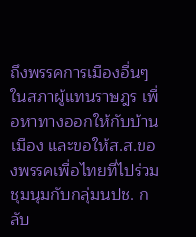ถึงพรรคการเมืองอื่นๆ ในสภาผู้แทนราษฎร เพื่อหาทางออกให้กับบ้านเมือง และขอให้ส.ส.ของพรรคเพื่อไทยที่ไปร่วมชุมนุมกับกลุ่มนปช. กลับ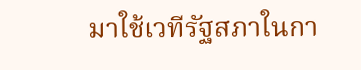มาใช้เวทีรัฐสภาในกา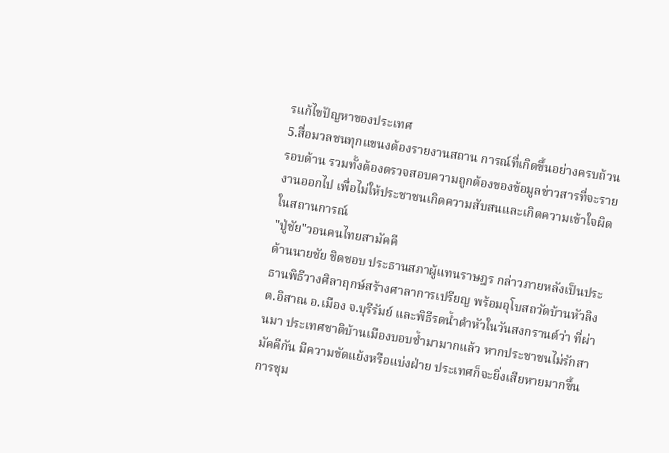รแก้ไขปัญหาของประเทศ
5.สื่อมวลชนทุกแขนงต้องรายงานสถาน การณ์ที่เกิดขึ้นอย่างครบถ้วนรอบด้าน รวมทั้งต้องตรวจสอบความถูกต้องของข้อมูลข่าวสารที่จะรายงานออกไป เพื่อไม่ให้ประชาชนเกิดความสับสนและเกิดความเข้าใจผิดในสถานการณ์
"ปู่ชัย"วอนคนไทยสามัคคี
ด้านนายชัย ชิดชอบ ประธานสภาผู้แทนราษฎร กล่าวภายหลังเป็นประธานพิธีวางศิลาฤกษ์สร้างศาลาการเปรียญ พร้อมอุโบสถวัดบ้านหัวลิง ต.อิสาณ อ.เมือง จ.บุรีรัมย์ และพิธีรดน้ำดำหัวในวันสงกรานต์ว่า ที่ผ่านมา ประเทศชาติบ้านเมืองบอบช้ำมามากแล้ว หากประชาชนไม่รักสามัคคีกัน มีความขัดแย้งหรือแบ่งฝ่าย ประเทศก็จะยิ่งเสียหายมากขึ้น การชุม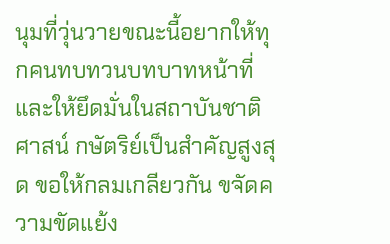นุมที่วุ่นวายขณะนี้อยากให้ทุกคนทบทวนบทบาทหน้าที่ และให้ยึดมั่นในสถาบันชาติ ศาสน์ กษัตริย์เป็นสำคัญสูงสุด ขอให้กลมเกลียวกัน ขจัดความขัดแย้ง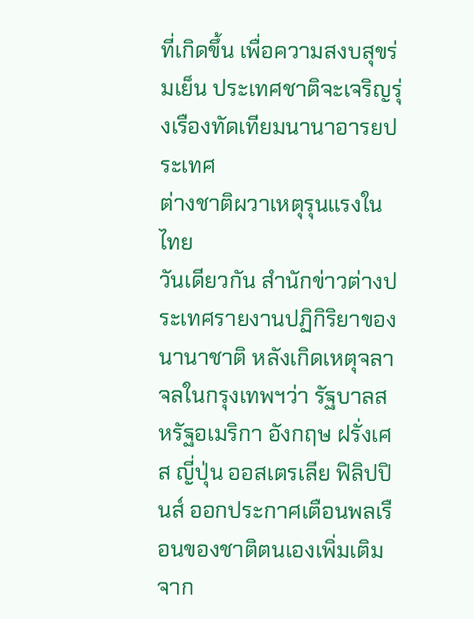ที่เกิดขึ้น เพื่อความสงบสุขร่มเย็น ประเทศชาติจะเจริญรุ่งเรืองทัดเทียมนานาอารยประเทศ
ต่างชาติผวาเหตุรุนแรงในไทย
วันเดียวกัน สำนักข่าวต่างประเทศรายงานปฏิกิริยาของนานาชาติ หลังเกิดเหตุจลาจลในกรุงเทพฯว่า รัฐบาลสหรัฐอเมริกา อังกฤษ ฝรั่งเศส ญี่ปุ่น ออสเตรเลีย ฟิลิปปินส์ ออกประกาศเตือนพลเรือนของชาติตนเองเพิ่มเติมจาก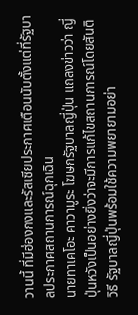วานนี้ ที่มีฮ่องกงและรัสเซียประกาศเตือนนับตั้งแต่ที่รัฐบาลประกาศสถานการณ์ฉุกเฉิน
นายทาเคโอะ คาวามูระ โฆษกรัฐบาลญี่ปุ่น แถลงข่าวว่า ญี่ปุ่นหวังเป็นอย่างยิ่งว่าจะมีการแก้ไขสถานการณ์โดยสันติวิธี รัฐบาลญี่ปุ่นพร้อมใช้ความพยายามอย่า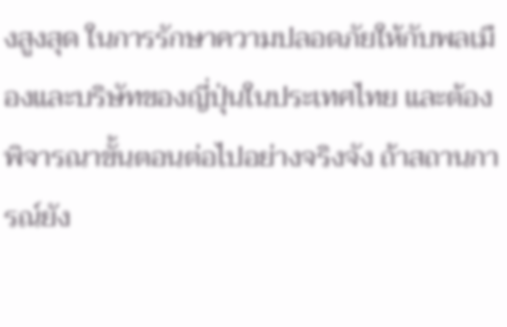งสูงสุด ในการรักษาความปลอดภัยให้กับพลเมืองและบริษัทของญี่ปุ่นในประเทศไทย และต้องพิจารณาขั้นตอนต่อไปอย่างจริงจัง ถ้าสถานการณ์ยัง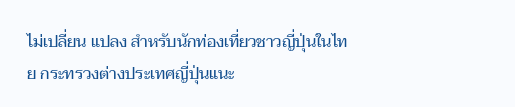ไม่เปลี่ยน แปลง สำหรับนักท่องเที่ยวชาวญี่ปุ่นในไทย กระทรวงต่างประเทศญี่ปุ่นแนะ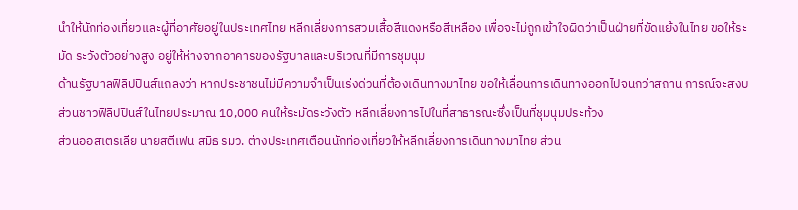นำให้นักท่องเที่ยวและผู้ที่อาศัยอยู่ในประเทศไทย หลีกเลี่ยงการสวมเสื้อสีแดงหรือสีเหลือง เพื่อจะไม่ถูกเข้าใจผิดว่าเป็นฝ่ายที่ขัดแย้งในไทย ขอให้ระมัด ระวังตัวอย่างสูง อยู่ให้ห่างจากอาคารของรัฐบาลและบริเวณที่มีการชุมนุม
ด้านรัฐบาลฟิลิปปินส์แถลงว่า หากประชาชนไม่มีความจำเป็นเร่งด่วนที่ต้องเดินทางมาไทย ขอให้เลื่อนการเดินทางออกไปจนกว่าสถาน การณ์จะสงบ ส่วนชาวฟิลิปปินส์ในไทยประมาณ 10,000 คนให้ระมัดระวังตัว หลีกเลี่ยงการไปในที่สาธารณะซึ่งเป็นที่ชุมนุมประท้วง
ส่วนออสเตรเลีย นายสตีเฟน สมิธ รมว. ต่างประเทศเตือนนักท่องเที่ยวให้หลีกเลี่ยงการเดินทางมาไทย ส่วน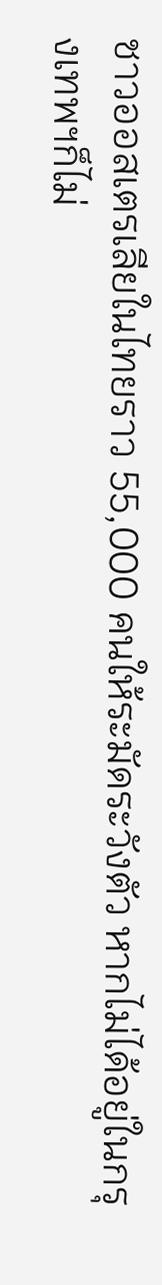ชาวออสเตรเลียในไทยราว 55,000 คนให้ระมัดระวังตัว หากไม่ได้อยู่ในกรุงเทพฯก็ไม่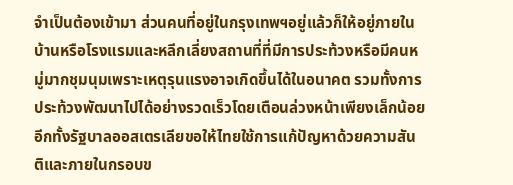จำเป็นต้องเข้ามา ส่วนคนที่อยู่ในกรุงเทพฯอยู่แล้วก็ให้อยู่ภายในบ้านหรือโรงแรมและหลีกเลี่ยงสถานที่ที่มีการประท้วงหรือมีคนหมู่มากชุมนุมเพราะเหตุรุนแรงอาจเกิดขึ้นได้ในอนาคต รวมทั้งการประท้วงพัฒนาไปได้อย่างรวดเร็วโดยเตือนล่วงหน้าเพียงเล็กน้อย อีกทั้งรัฐบาลออสเตรเลียขอให้ไทยใช้การแก้ปัญหาด้วยความสันติและภายในกรอบข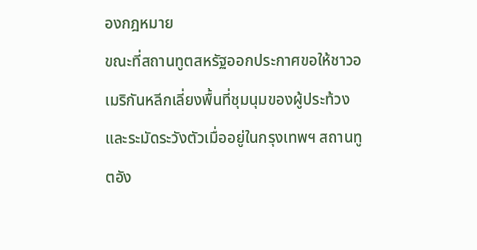องกฎหมาย
ขณะที่สถานทูตสหรัฐออกประกาศขอให้ชาวอเมริกันหลีกเลี่ยงพื้นที่ชุมนุมของผู้ประท้วงและระมัดระวังตัวเมื่ออยู่ในกรุงเทพฯ สถานทูตอัง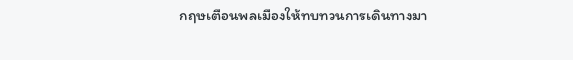กฤษเตือนพลเมืองให้ทบทวนการเดินทางมา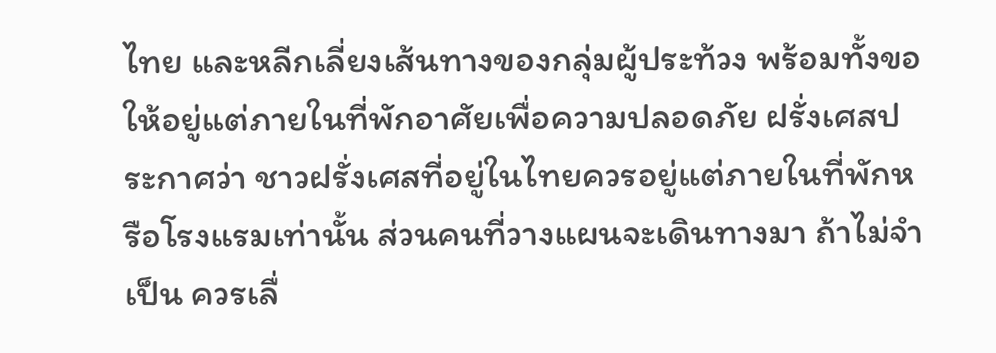ไทย และหลีกเลี่ยงเส้นทางของกลุ่มผู้ประท้วง พร้อมทั้งขอให้อยู่แต่ภายในที่พักอาศัยเพื่อความปลอดภัย ฝรั่งเศสประกาศว่า ชาวฝรั่งเศสที่อยู่ในไทยควรอยู่แต่ภายในที่พักหรือโรงแรมเท่านั้น ส่วนคนที่วางแผนจะเดินทางมา ถ้าไม่จำเป็น ควรเลื่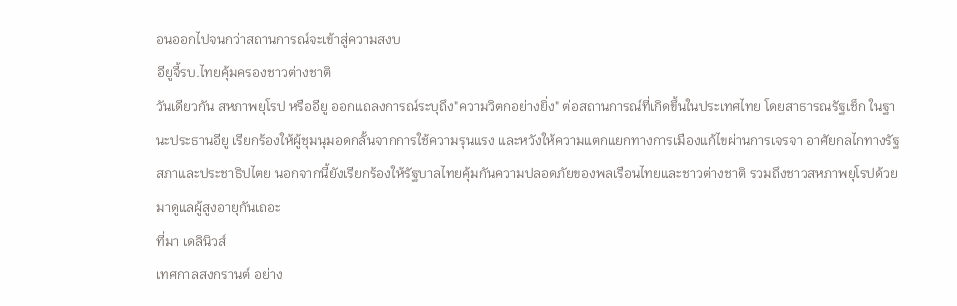อนออกไปจนกว่าสถานการณ์จะเข้าสู่ความสงบ
อียูจี้รบ.ไทยคุ้มครองชาวต่างชาติ
วันเดียวกัน สหภาพยุโรป หรืออียู ออกแถลงการณ์ระบุถึง"ความวิตกอย่างยิ่ง" ต่อสถานการณ์ที่เกิดขึ้นในประเทศไทย โดยสาธารณรัฐเช็ก ในฐานะประธานอียู เรียกร้องให้ผู้ชุมนุมอดกลั้นจากการใช้ความรุนแรง และหวังให้ความแตกแยกทางการเมืองแก้ไขผ่านการเจรจา อาศัยกลไกทางรัฐสภาและประชาธิปไตย นอกจากนี้ยังเรียกร้องให้รัฐบาลไทยคุ้มกันความปลอดภัยของพลเรือนไทยและชาวต่างชาติ รวมถึงชาวสหภาพยุโรปด้วย
มาดูแลผู้สูงอายุกันเถอะ
ที่มา เดลินิวส์
เทศกาลสงกรานต์ อย่าง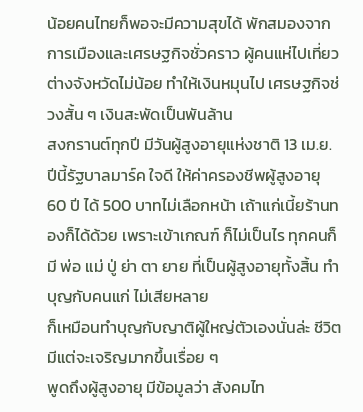น้อยคนไทยก็พอจะมีความสุขได้ พักสมองจากการเมืองและเศรษฐกิจชั่วคราว ผู้คนแห่ไปเที่ยวต่างจังหวัดไม่น้อย ทำให้เงินหมุนไป เศรษฐกิจช่วงสั้น ๆ เงินสะพัดเป็นพันล้าน
สงกรานต์ทุกปี มีวันผู้สูงอายุแห่งชาติ 13 เม.ย. ปีนี้รัฐบาลมาร์ค ใจดี ให้ค่าครองชีพผู้สูงอายุ 60 ปี ได้ 500 บาทไม่เลือกหน้า เถ้าแก่เนี้ยร้านทองก็ได้ด้วย เพราะเข้าเกณฑ์ ก็ไม่เป็นไร ทุกคนก็มี พ่อ แม่ ปู่ ย่า ตา ยาย ที่เป็นผู้สูงอายุทั้งสิ้น ทำบุญกับคนแก่ ไม่เสียหลาย
ก็เหมือนทำบุญกับญาติผู้ใหญ่ตัวเองนั่นล่ะ ชีวิตมีแต่จะเจริญมากขึ้นเรื่อย ๆ
พูดถึงผู้สูงอายุ มีข้อมูลว่า สังคมไท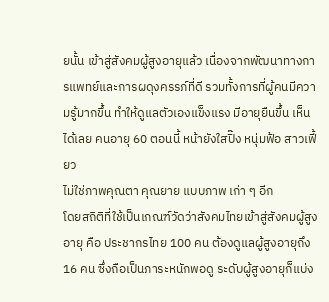ยนั้น เข้าสู่สังคมผู้สูงอายุแล้ว เนื่องจากพัฒนาทางการแพทย์และการผดุงครรภ์ที่ดี รวมทั้งการที่ผู้คนมีความรู้มากขึ้น ทำให้ดูแลตัวเองแข็งแรง มีอายุยืนขึ้น เห็นได้เลย คนอายุ 60 ตอนนี้ หน้ายังใสปิ๊ง หนุ่มฟ้อ สาวเฟี้ยว
ไม่ใช่ภาพคุณตา คุณยาย แบบภาพ เก่า ๆ อีก
โดยสถิติที่ใช้เป็นเกณฑ์วัดว่าสังคมไทยเข้าสู่สังคมผู้สูงอายุ คือ ประชากรไทย 100 คน ต้องดูแลผู้สูงอายุถึง 16 คน ซึ่งถือเป็นภาระหนักพอดู ระดับผู้สูงอายุก็แบ่ง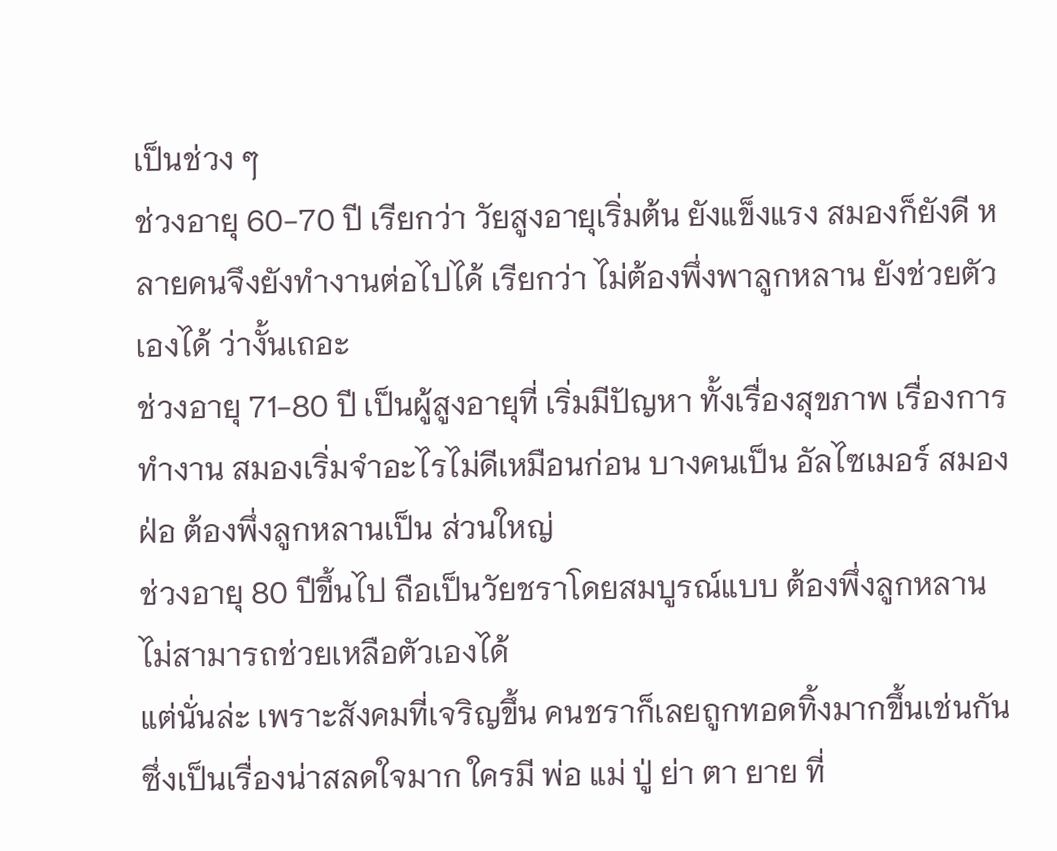เป็นช่วง ๆ
ช่วงอายุ 60-70 ปี เรียกว่า วัยสูงอายุเริ่มต้น ยังแข็งแรง สมองก็ยังดี หลายคนจึงยังทำงานต่อไปได้ เรียกว่า ไม่ต้องพึ่งพาลูกหลาน ยังช่วยตัวเองได้ ว่างั้นเถอะ
ช่วงอายุ 71-80 ปี เป็นผู้สูงอายุที่ เริ่มมีปัญหา ทั้งเรื่องสุขภาพ เรื่องการทำงาน สมองเริ่มจำอะไรไม่ดีเหมือนก่อน บางคนเป็น อัลไซเมอร์ สมองฝ่อ ต้องพึ่งลูกหลานเป็น ส่วนใหญ่
ช่วงอายุ 80 ปีขึ้นไป ถือเป็นวัยชราโดยสมบูรณ์แบบ ต้องพึ่งลูกหลาน ไม่สามารถช่วยเหลือตัวเองได้
แต่นั่นล่ะ เพราะสังคมที่เจริญขึ้น คนชราก็เลยถูกทอดทิ้งมากขึ้นเช่นกัน ซึ่งเป็นเรื่องน่าสลดใจมาก ใครมี พ่อ แม่ ปู่ ย่า ตา ยาย ที่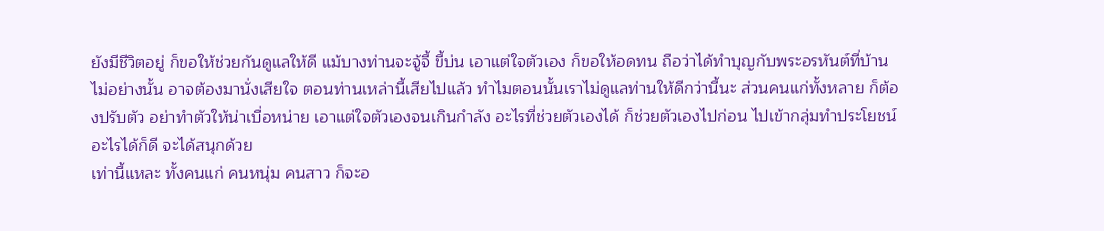ยังมีชีวิตอยู่ ก็ขอให้ช่วยกันดูแลให้ดี แม้บางท่านจะจู้จี้ ขี้บ่น เอาแต่ใจตัวเอง ก็ขอให้อดทน ถือว่าได้ทำบุญกับพระอรหันต์ที่บ้าน
ไม่อย่างนั้น อาจต้องมานั่งเสียใจ ตอนท่านเหล่านี้เสียไปแล้ว ทำไมตอนนั้นเราไม่ดูแลท่านให้ดีกว่านี้นะ ส่วนคนแก่ทั้งหลาย ก็ต้องปรับตัว อย่าทำตัวให้น่าเบื่อหน่าย เอาแต่ใจตัวเองจนเกินกำลัง อะไรที่ช่วยตัวเองได้ ก็ช่วยตัวเองไปก่อน ไปเข้ากลุ่มทำประโยชน์อะไรได้ก็ดี จะได้สนุกด้วย
เท่านี้แหละ ทั้งคนแก่ คนหนุ่ม คนสาว ก็จะอ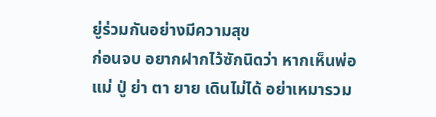ยู่ร่วมกันอย่างมีความสุข
ก่อนจบ อยากฝากไว้ซักนิดว่า หากเห็นพ่อ แม่ ปู่ ย่า ตา ยาย เดินไม่ได้ อย่าเหมารวม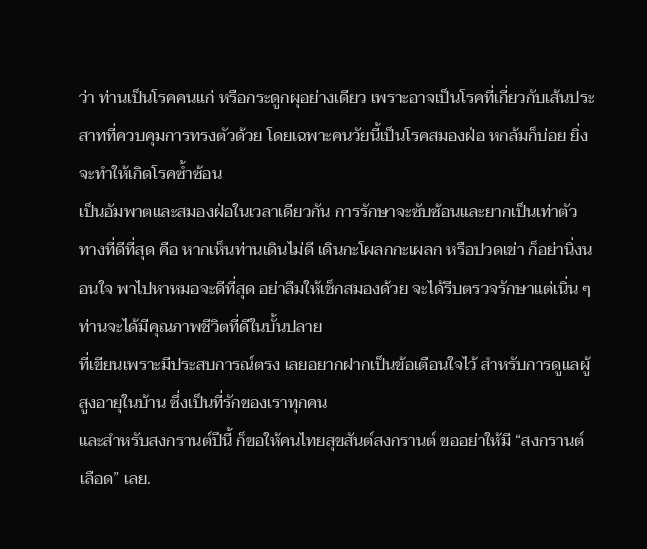ว่า ท่านเป็นโรคคนแก่ หรือกระดูกผุอย่างเดียว เพราะอาจเป็นโรคที่เกี่ยวกับเส้นประสาทที่ควบคุมการทรงตัวด้วย โดยเฉพาะคนวัยนี้เป็นโรคสมองฝ่อ หกล้มก็บ่อย ยิ่งจะทำให้เกิดโรคซ้ำซ้อน
เป็นอัมพาตและสมองฝ่อในเวลาเดียวกัน การรักษาจะซับซ้อนและยากเป็นเท่าตัว
ทางที่ดีที่สุด คือ หากเห็นท่านเดินไม่ดี เดินกะโผลกกะเผลก หรือปวดเข่า ก็อย่านิ่งนอนใจ พาไปหาหมอจะดีที่สุด อย่าลืมให้เช็กสมองด้วย จะได้รีบตรวจรักษาแต่เนิ่น ๆ ท่านจะได้มีคุณภาพชีวิตที่ดีในบั้นปลาย
ที่เขียนเพราะมีประสบการณ์ตรง เลยอยากฝากเป็นข้อเตือนใจไว้ สำหรับการดูแลผู้สูงอายุในบ้าน ซึ่งเป็นที่รักของเราทุกคน
และสำหรับสงกรานต์ปีนี้ ก็ขอให้คนไทยสุขสันต์สงกรานต์ ขออย่าให้มี “สงกรานต์เลือด” เลย.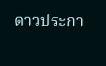ดาวประกา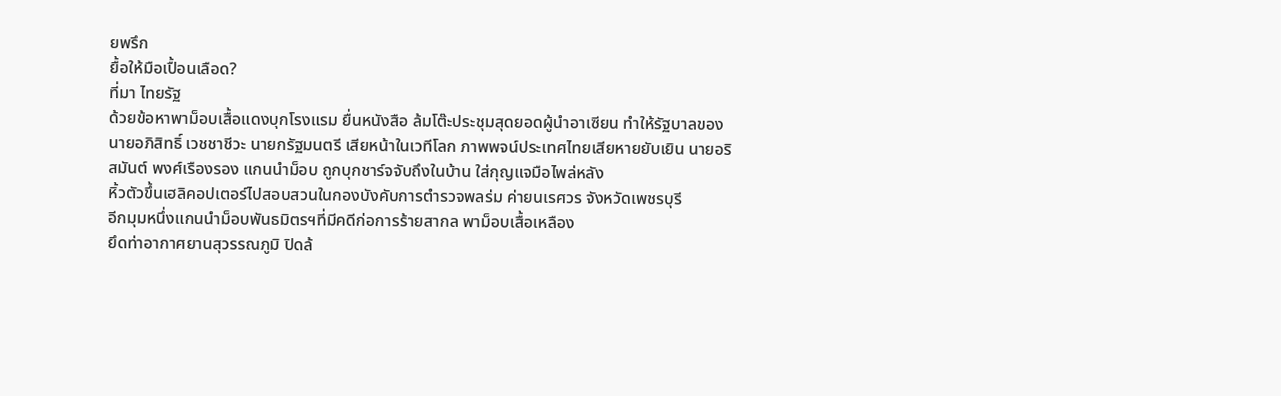ยพรึก
ยื้อให้มือเปื้อนเลือด?
ที่มา ไทยรัฐ
ด้วยข้อหาพาม็อบเสื้อแดงบุกโรงแรม ยื่นหนังสือ ล้มโต๊ะประชุมสุดยอดผู้นำอาเซียน ทำให้รัฐบาลของนายอภิสิทธิ์ เวชชาชีวะ นายกรัฐมนตรี เสียหน้าในเวทีโลก ภาพพจน์ประเทศไทยเสียหายยับเยิน นายอริสมันต์ พงศ์เรืองรอง แกนนำม็อบ ถูกบุกชาร์จจับถึงในบ้าน ใส่กุญแจมือไพล่หลัง
หิ้วตัวขึ้นเฮลิคอปเตอร์ไปสอบสวนในกองบังคับการตำรวจพลร่ม ค่ายนเรศวร จังหวัดเพชรบุรี
อีกมุมหนึ่งแกนนำม็อบพันธมิตรฯที่มีคดีก่อการร้ายสากล พาม็อบเสื้อเหลือง
ยึดท่าอากาศยานสุวรรณภูมิ ปิดล้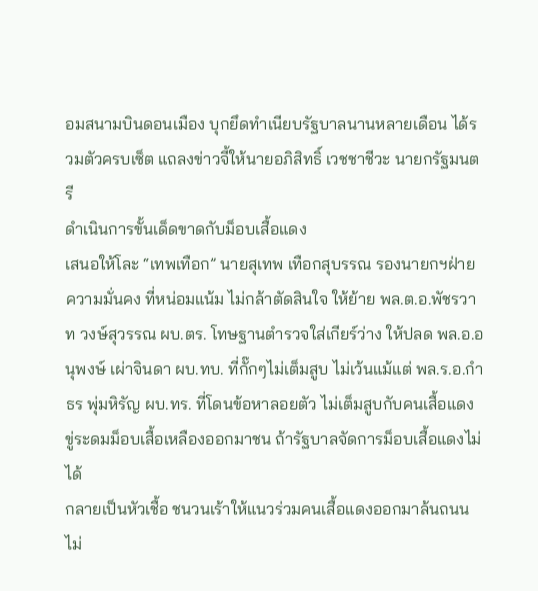อมสนามบินดอนเมือง บุกยึดทำเนียบรัฐบาลนานหลายเดือน ได้รวมตัวครบเซ็ต แถลงข่าวจี้ให้นายอภิสิทธิ์ เวชชาชีวะ นายกรัฐมนตรี
ดำเนินการขั้นเด็ดขาดกับม็อบเสื้อแดง
เสนอให้โละ “เทพเทือก” นายสุเทพ เทือกสุบรรณ รองนายกฯฝ่ายความมั่นคง ที่หน่อมแน้ม ไม่กล้าตัดสินใจ ให้ย้าย พล.ต.อ.พัชรวาท วงษ์สุวรรณ ผบ.ตร. โทษฐานตำรวจใส่เกียร์ว่าง ให้ปลด พล.อ.อนุพงษ์ เผ่าจินดา ผบ.ทบ. ที่กั๊กๆไม่เต็มสูบ ไม่เว้นแม้แต่ พล.ร.อ.กำธร พุ่มหิรัญ ผบ.ทร. ที่โดนข้อหาลอยตัว ไม่เต็มสูบกับคนเสื้อแดง
ขู่ระดมม็อบเสื้อเหลืองออกมาชน ถ้ารัฐบาลจัดการม็อบเสื้อแดงไม่ได้
กลายเป็นหัวเชื้อ ชนวนเร้าให้แนวร่วมคนเสื้อแดงออกมาล้นถนน ไม่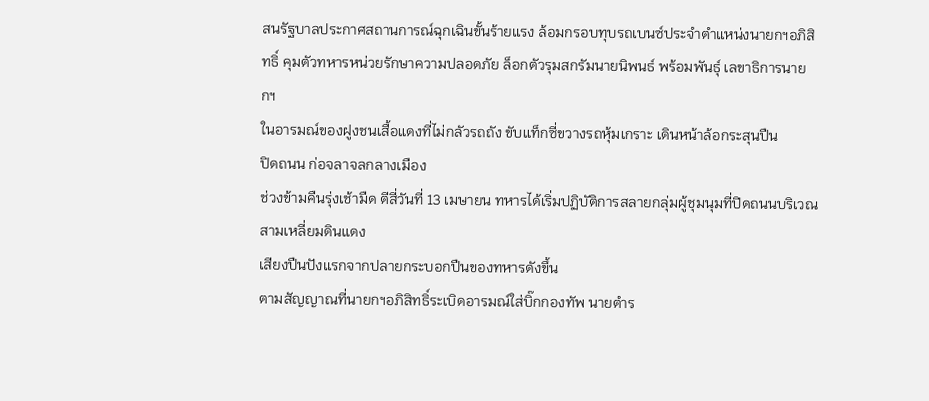สนรัฐบาลประกาศสถานการณ์ฉุกเฉินขั้นร้ายแรง ล้อมกรอบทุบรถเบนซ์ประจำตำแหน่งนายกฯอภิสิทธิ์ คุมตัวทหารหน่วยรักษาความปลอดภัย ล็อกตัวรุมสกรัมนายนิพนธ์ พร้อมพันธุ์ เลขาธิการนายกฯ
ในอารมณ์ของฝูงชนเสื้อแดงที่ไม่กลัวรถถัง ขับแท็กซี่ขวางรถหุ้มเกราะ เดินหน้าล้อกระสุนปืน
ปิดถนน ก่อจลาจลกลางเมือง
ช่วงข้ามคืนรุ่งเช้ามืด ตีสี่วันที่ 13 เมษายน ทหารได้เริ่มปฏิบัติการสลายกลุ่มผู้ชุมนุมที่ปิดถนนบริเวณสามเหลี่ยมดินแดง
เสียงปืนปังแรกจากปลายกระบอกปืนของทหารดังขึ้น
ตามสัญญาณที่นายกฯอภิสิทธิ์ระเบิดอารมณ์ใส่บิ๊กกองทัพ นายตำร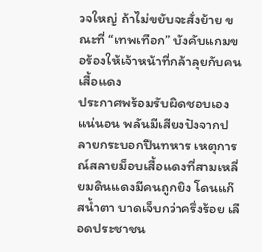วจใหญ่ ถ้าไม่ขยับจะสั่งย้าย ขณะที่ “เทพเทือก” บังคับแกมขอร้องให้เจ้าหน้าที่กล้าลุยกับคนเสื้อแดง
ประกาศพร้อมรับผิดชอบเอง
แน่นอน พลันมีเสียงปังจากปลายกระบอกปืนทหาร เหตุการณ์สลายม็อบเสื้อแดงที่สามเหลี่ยมดินแดงมีคนถูกยิง โดนแก๊สน้ำตา บาดเจ็บกว่าครึ่งร้อย เลือดประชาชน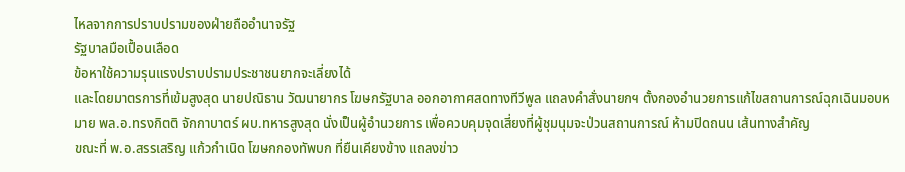ไหลจากการปราบปรามของฝ่ายถืออำนาจรัฐ
รัฐบาลมือเปื้อนเลือด
ข้อหาใช้ความรุนแรงปราบปรามประชาชนยากจะเลี่ยงได้
และโดยมาตรการที่เข้มสูงสุด นายปณิธาน วัฒนายากร โฆษกรัฐบาล ออกอากาศสดทางทีวีพูล แถลงคำสั่งนายกฯ ตั้งกองอำนวยการแก้ไขสถานการณ์ฉุกเฉินมอบหมาย พล.อ.ทรงกิตติ จักกาบาตร์ ผบ.ทหารสูงสุด นั่งเป็นผู้อำนวยการ เพื่อควบคุมจุดเสี่ยงที่ผู้ชุมนุมจะป่วนสถานการณ์ ห้ามปิดถนน เส้นทางสำคัญ
ขณะที่ พ.อ.สรรเสริญ แก้วกำเนิด โฆษกกองทัพบก ที่ยืนเคียงข้าง แถลงข่าว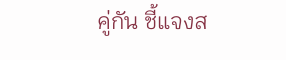คู่กัน ชี้แจงส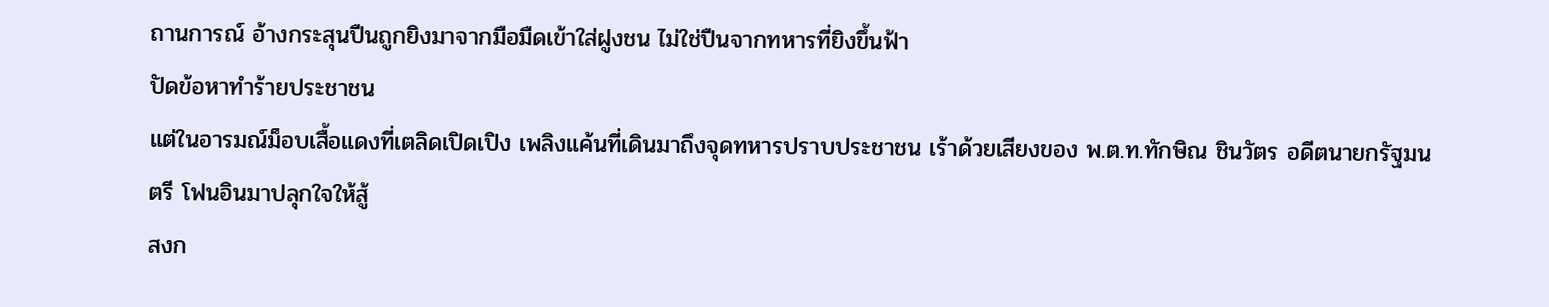ถานการณ์ อ้างกระสุนปืนถูกยิงมาจากมือมืดเข้าใส่ฝูงชน ไม่ใช่ปืนจากทหารที่ยิงขึ้นฟ้า
ปัดข้อหาทำร้ายประชาชน
แต่ในอารมณ์ม็อบเสื้อแดงที่เตลิดเปิดเปิง เพลิงแค้นที่เดินมาถึงจุดทหารปราบประชาชน เร้าด้วยเสียงของ พ.ต.ท.ทักษิณ ชินวัตร อดีตนายกรัฐมนตรี โฟนอินมาปลุกใจให้สู้
สงก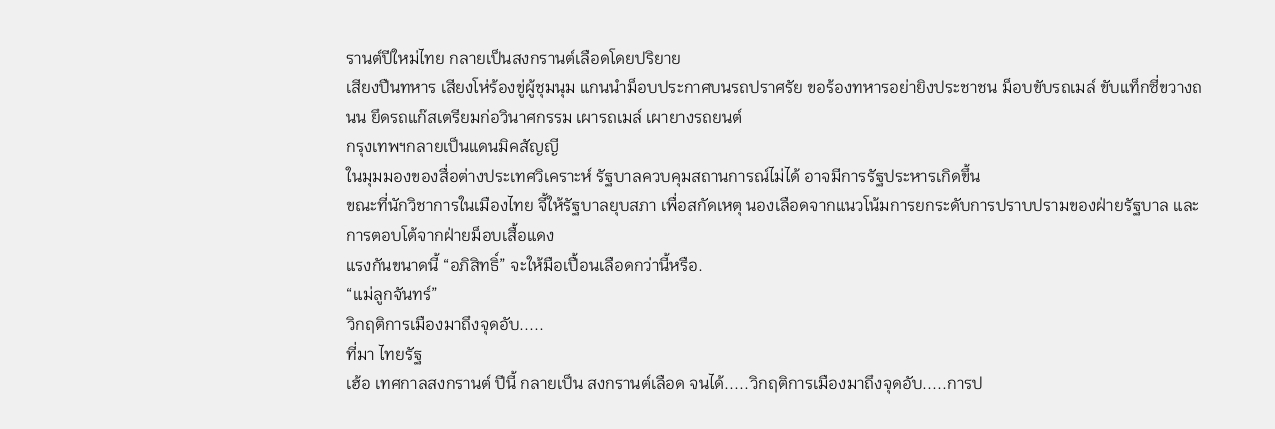รานต์ปีใหม่ไทย กลายเป็นสงกรานต์เลือดโดยปริยาย
เสียงปืนทหาร เสียงโห่ร้องขู่ผู้ชุมนุม แกนนำม็อบประกาศบนรถปราศรัย ขอร้องทหารอย่ายิงประชาชน ม็อบขับรถเมล์ ขับแท็กซี่ขวางถนน ยึดรถแก๊สเตรียมก่อวินาศกรรม เผารถเมล์ เผายางรถยนต์
กรุงเทพฯกลายเป็นแดนมิคสัญญี
ในมุมมองของสื่อต่างประเทศวิเคราะห์ รัฐบาลควบคุมสถานการณ์ไม่ได้ อาจมีการรัฐประหารเกิดขึ้น
ขณะที่นักวิชาการในเมืองไทย จี้ให้รัฐบาลยุบสภา เพื่อสกัดเหตุ นองเลือดจากแนวโน้มการยกระดับการปราบปรามของฝ่ายรัฐบาล และการตอบโต้จากฝ่ายม็อบเสื้อแดง
แรงกันขนาดนี้ “อภิสิทธิ์” จะให้มือเปื้อนเลือดกว่านี้หรือ.
“แม่ลูกจันทร์”
วิกฤติการเมืองมาถึงจุดอับ.....
ที่มา ไทยรัฐ
เฮ้อ เทศกาลสงกรานต์ ปีนี้ กลายเป็น สงกรานต์เลือด จนได้.....วิกฤติการเมืองมาถึงจุดอับ.....การป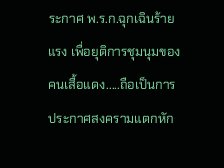ระกาศ พ.ร.ก.ฉุกเฉินร้ายแรง เพื่อยุติการชุมนุมของ คนเสื้อแดง.....ถือเป็นการ ประกาศสงครามแตกหัก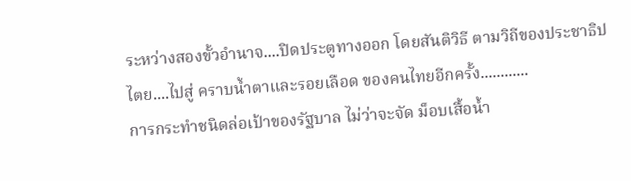ระหว่างสองขั้วอำนาจ....ปิดประตูทางออก โดยสันติวิธี ตามวิถีของประชาธิปไตย....ไปสู่ คราบน้ำตาและรอยเลือด ของคนไทยอีกครั้ง............
การกระทำชนิดล่อเป้าของรัฐบาล ไม่ว่าจะจัด ม็อบเสื้อน้ำ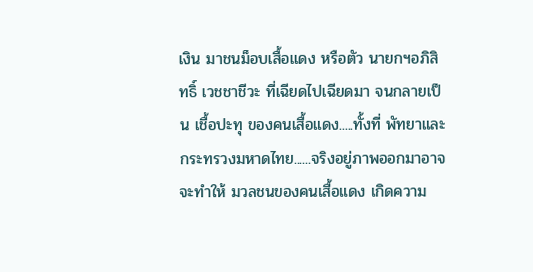เงิน มาชนม็อบเสื้อแดง หรือตัว นายกฯอภิสิทธิ์ เวชชาชีวะ ที่เฉียดไปเฉียดมา จนกลายเป็น เชื้อปะทุ ของคนเสื้อแดง.....ทั้งที่ พัทยาและกระทรวงมหาดไทย......จริงอยู่ภาพออกมาอาจจะทำให้ มวลชนของคนเสื้อแดง เกิดความ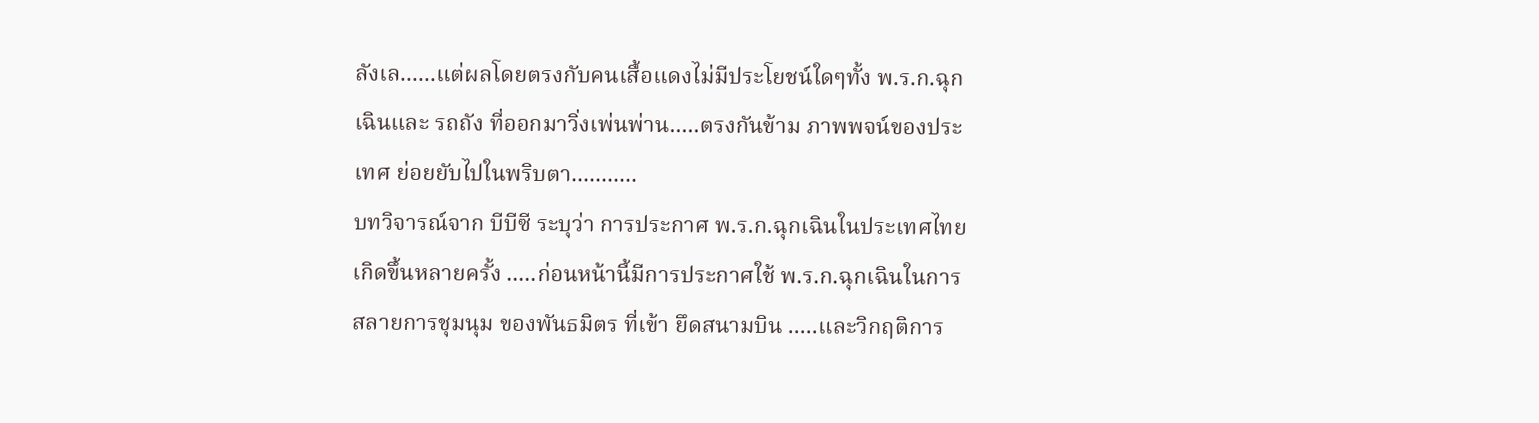ลังเล......แต่ผลโดยตรงกับคนเสื้อแดงไม่มีประโยชน์ใดๆทั้ง พ.ร.ก.ฉุกเฉินและ รถถัง ที่ออกมาวิ่งเพ่นพ่าน.....ตรงกันข้าม ภาพพจน์ของประเทศ ย่อยยับไปในพริบตา...........
บทวิจารณ์จาก บีบีซี ระบุว่า การประกาศ พ.ร.ก.ฉุกเฉินในประเทศไทย เกิดขึ้นหลายครั้ง .....ก่อนหน้านี้มีการประกาศใช้ พ.ร.ก.ฉุกเฉินในการสลายการชุมนุม ของพันธมิตร ที่เข้า ยึดสนามบิน .....และวิกฤติการ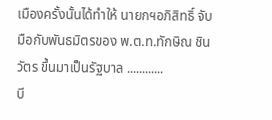เมืองครั้งนั้นได้ทำให้ นายกฯอภิสิทธิ์ จับมือกับพันธมิตรของ พ.ต.ท.ทักษิณ ชินวัตร ขึ้นมาเป็นรัฐบาล ............
บี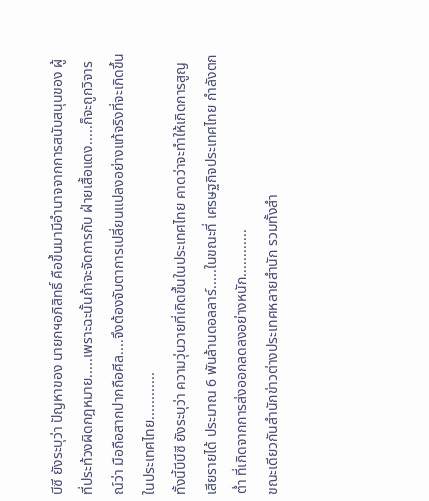บีซี ยังระบุว่า ปัญหาของ นายกฯอภิสิทธิ์ คือขึ้นมามีอำนาจจากการสนับสนุนของ ผู้ที่ประท้วงผิดกฎหมาย.....เพราะฉะนั้นถ้าจะจัดการกับ ฝ่ายเสื้อแดง.....ก็จะถูกวิจารณ์ว่า มือถือสากปากถือศีล....จึงต้องจับตาการเปลี่ยนแปลงอย่างแท้จริงที่จะเกิดขึ้นในประเทศไทย............
ทั้งนี้บีบีซี ยังระบุว่า ความวุ่นวายที่เกิดขึ้นในประเทศไทย คาดว่าจะทำให้เกิดการสูญเสียรายได้ ประมาณ 6 พันล้านดอลลาร์.....ในขณะที่ เศรษฐกิจประเทศไทย กำลังตกต่ำ ที่เกิดจากการส่งออกลดลงอย่างหนัก............
ขณะเดียวกันสำนักข่าวต่างประเทศหลายสำนัก รวมทั้งสำ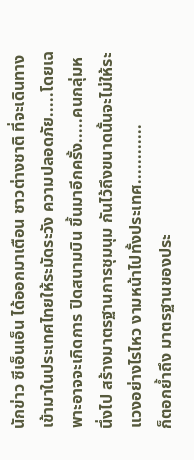นักข่าว ซีเอ็นเอ็น ได้ออกมาเตือน ชาวต่างชาติ ที่จะเดินทางเข้ามาในประเทศไทยให้ระมัดระวัง ความปลอดภัย.....โดยเฉพาะอาจจะเกิดการ ปิดสนามบิน ขึ้นมาอีกครั้ง.....คนกลุ่มหนึ่งไป สร้างมาตรฐานการชุมนุม กันไว้ถึงขนาดนั้นจะไม่ให้ระแวงอย่างไรไหว งามหน้าไปทั้งประเทศ............
ก็ตอกย้ำถึง มาตรฐานของประ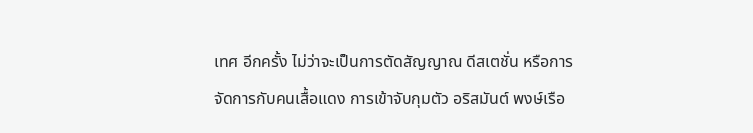เทศ อีกครั้ง ไม่ว่าจะเป็นการตัดสัญญาณ ดีสเตชั่น หรือการจัดการกับคนเสื้อแดง การเข้าจับกุมตัว อริสมันต์ พงษ์เรือ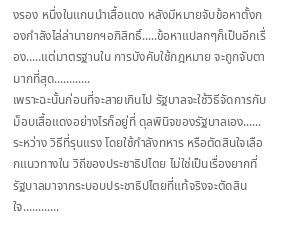งรอง หนึ่งในแกนนำเสื้อแดง หลังมีหมายจับข้อหาตั้งกองกำลังไล่ล่านายกฯอภิสิทธิ์.....ข้อหาแปลกๆก็เป็นอีกเรื่อง.....แต่มาตรฐานใน การบังคับใช้กฎหมาย จะถูกจับตามากที่สุด............
เพราะฉะนั้นก่อนที่จะสายเกินไป รัฐบาลจะใช้วิธีจัดการกับม็อบเสื้อแดงอย่างไรก็อยู่ที่ ดุลพินิจของรัฐบาลเอง......ระหว่าง วิธีที่รุนแรง โดยใช้กำลังทหาร หรือตัดสินใจเลือกแนวทางใน วิถีของประชาธิปไตย ไม่ใช่เป็นเรื่องยากที่รัฐบาลมาจากระบอบประชาธิปไตยที่แท้จริงจะตัดสินใจ............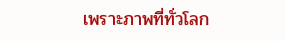เพราะภาพที่ทั่วโลก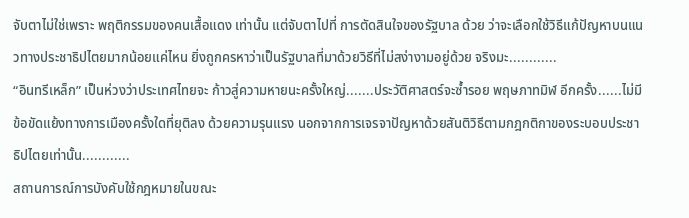จับตาไม่ใช่เพราะ พฤติกรรมของคนเสื้อแดง เท่านั้น แต่จับตาไปที่ การตัดสินใจของรัฐบาล ด้วย ว่าจะเลือกใช้วิธีแก้ปัญหาบนแนวทางประชาธิปไตยมากน้อยแค่ไหน ยิ่งถูกครหาว่าเป็นรัฐบาลที่มาด้วยวิธีที่ไม่สง่างามอยู่ด้วย จริงมะ............
“อินทรีเหล็ก” เป็นห่วงว่าประเทศไทยจะ ก้าวสู่ความหายนะครั้งใหญ่.......ประวัติศาสตร์จะซ้ำรอย พฤษภาทมิฬ อีกครั้ง......ไม่มีข้อขัดแย้งทางการเมืองครั้งใดที่ยุติลง ด้วยความรุนแรง นอกจากการเจรจาปัญหาด้วยสันติวิธีตามกฎกติกาของระบอบประชาธิปไตยเท่านั้น............
สถานการณ์การบังคับใช้กฎหมายในขณะ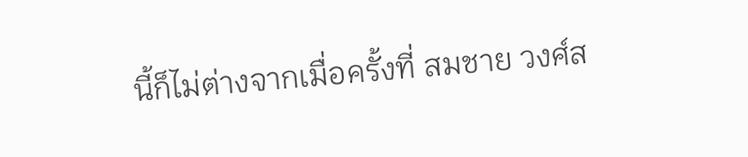นี้ก็ไม่ต่างจากเมื่อครั้งที่ สมชาย วงศ์ส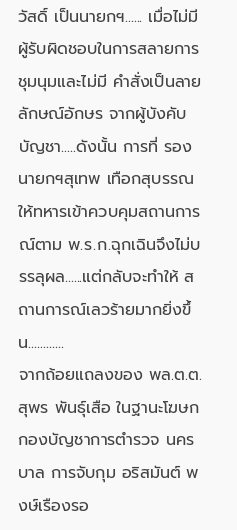วัสดิ์ เป็นนายกฯ...... เมื่อไม่มีผู้รับผิดชอบในการสลายการชุมนุมและไม่มี คำสั่งเป็นลายลักษณ์อักษร จากผู้บังคับบัญชา.....ดังนั้น การที่ รองนายกฯสุเทพ เทือกสุบรรณ ให้ทหารเข้าควบคุมสถานการณ์ตาม พ.ร.ก.ฉุกเฉินจึงไม่บรรลุผล......แต่กลับจะทำให้ สถานการณ์เลวร้ายมากยิ่งขึ้น............
จากถ้อยแถลงของ พล.ต.ต.สุพร พันธุ์เสือ ในฐานะโฆษกกองบัญชาการตำรวจ นครบาล การจับกุม อริสมันต์ พงษ์เรืองรอ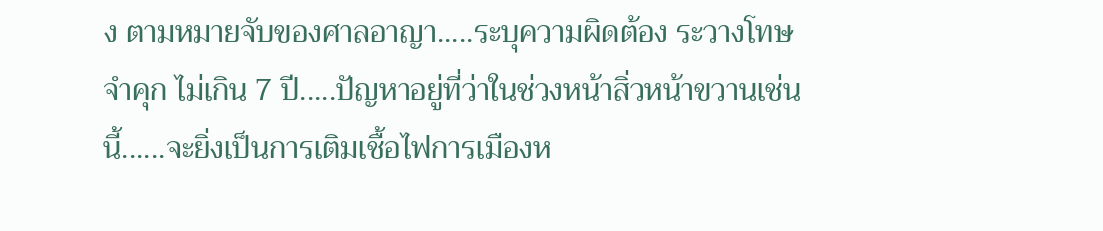ง ตามหมายจับของศาลอาญา.....ระบุความผิดต้อง ระวางโทษจำคุก ไม่เกิน 7 ปี.....ปัญหาอยู่ที่ว่าในช่วงหน้าสิ่วหน้าขวานเช่นนี้......จะยิ่งเป็นการเติมเชื้อไฟการเมืองห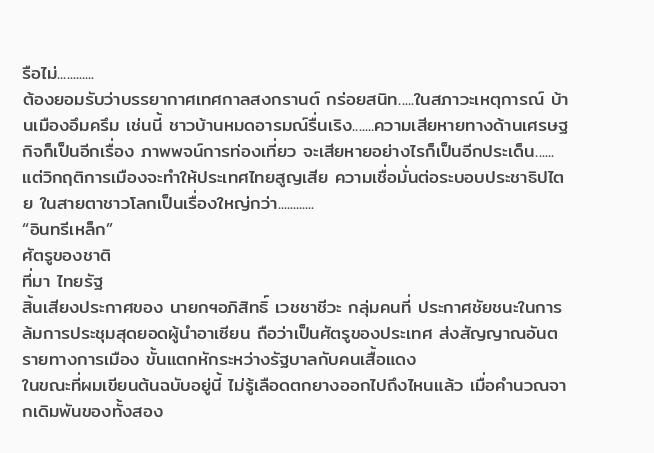รือไม่............
ต้องยอมรับว่าบรรยากาศเทศกาลสงกรานต์ กร่อยสนิท.....ในสภาวะเหตุการณ์ บ้านเมืองอึมครึม เช่นนี้ ชาวบ้านหมดอารมณ์รื่นเริง.......ความเสียหายทางด้านเศรษฐกิจก็เป็นอีกเรื่อง ภาพพจน์การท่องเที่ยว จะเสียหายอย่างไรก็เป็นอีกประเด็น......แต่วิกฤติการเมืองจะทำให้ประเทศไทยสูญเสีย ความเชื่อมั่นต่อระบอบประชาธิปไตย ในสายตาชาวโลกเป็นเรื่องใหญ่กว่า............
“อินทรีเหล็ก”
ศัตรูของชาติ
ที่มา ไทยรัฐ
สิ้นเสียงประกาศของ นายกฯอภิสิทธิ์ เวชชาชีวะ กลุ่มคนที่ ประกาศชัยชนะในการล้มการประชุมสุดยอดผู้นำอาเซียน ถือว่าเป็นศัตรูของประเทศ ส่งสัญญาณอันตรายทางการเมือง ขั้นแตกหักระหว่างรัฐบาลกับคนเสื้อแดง
ในขณะที่ผมเขียนต้นฉบับอยู่นี้ ไม่รู้เลือดตกยางออกไปถึงไหนแล้ว เมื่อคำนวณจากเดิมพันของทั้งสอง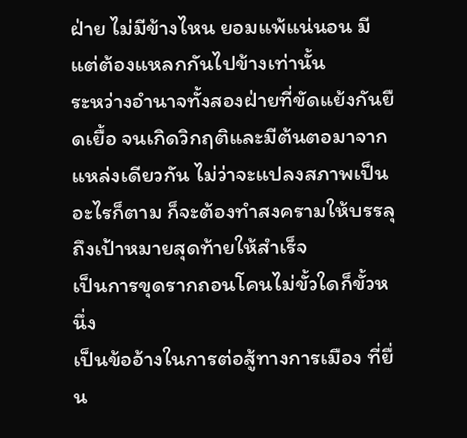ฝ่าย ไม่มีข้างไหน ยอมแพ้แน่นอน มีแต่ต้องแหลกกันไปข้างเท่านั้น
ระหว่างอำนาจทั้งสองฝ่ายที่ขัดแย้งกันยืดเยื้อ จนเกิดวิกฤติและมีต้นตอมาจากแหล่งเดียวกัน ไม่ว่าจะแปลงสภาพเป็นอะไรก็ตาม ก็จะต้องทำสงครามให้บรรลุถึงเป้าหมายสุดท้ายให้สำเร็จ
เป็นการขุดรากถอนโคนไม่ขั้วใดก็ขั้วหนึ่ง
เป็นข้ออ้างในการต่อสู้ทางการเมือง ที่ยื่น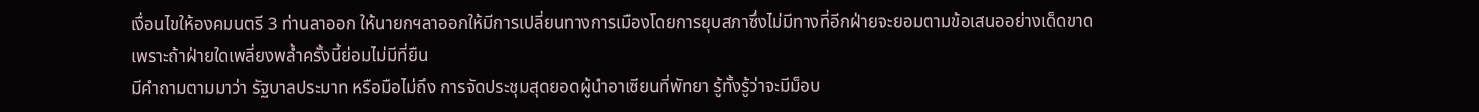เงื่อนไขให้องคมนตรี 3 ท่านลาออก ให้นายกฯลาออกให้มีการเปลี่ยนทางการเมืองโดยการยุบสภาซึ่งไม่มีทางที่อีกฝ่ายจะยอมตามข้อเสนออย่างเด็ดขาด
เพราะถ้าฝ่ายใดเพลี่ยงพล้ำครั้งนี้ย่อมไม่มีที่ยืน
มีคำถามตามมาว่า รัฐบาลประมาท หรือมือไม่ถึง การจัดประชุมสุดยอดผู้นำอาเซียนที่พัทยา รู้ทั้งรู้ว่าจะมีม็อบ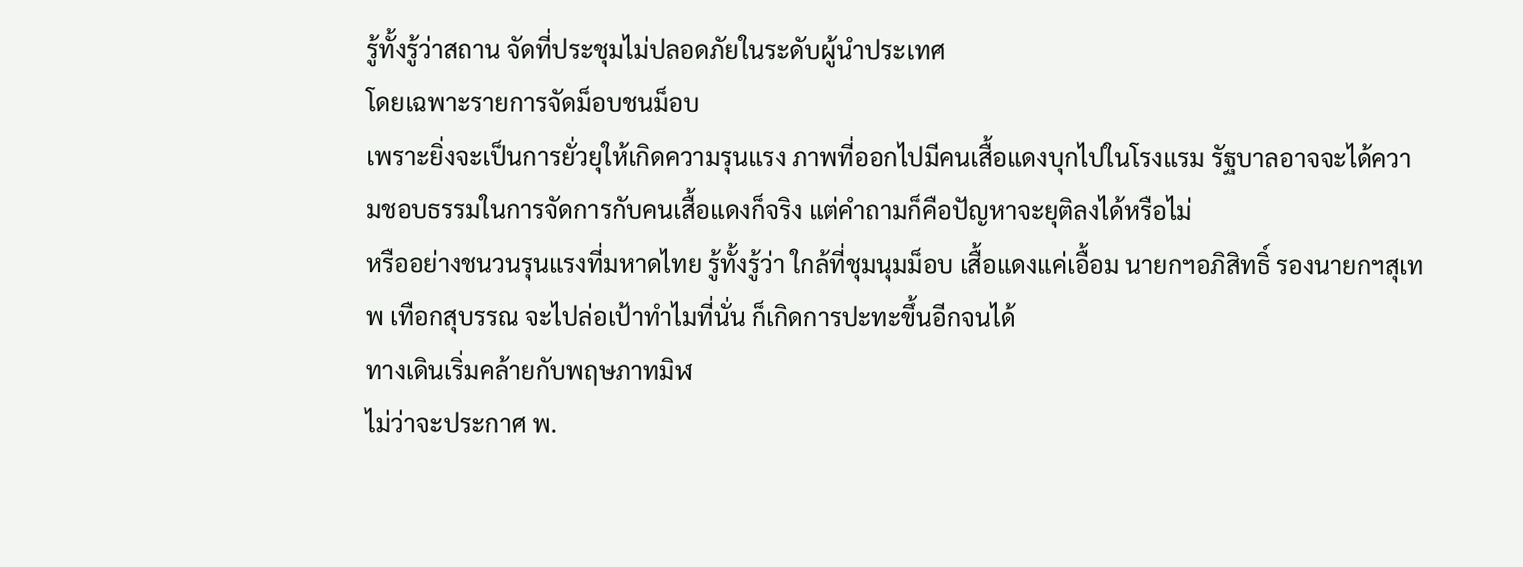รู้ทั้งรู้ว่าสถาน จัดที่ประชุมไม่ปลอดภัยในระดับผู้นำประเทศ
โดยเฉพาะรายการจัดม็อบชนม็อบ
เพราะยิ่งจะเป็นการยั่วยุให้เกิดความรุนแรง ภาพที่ออกไปมีคนเสื้อแดงบุกไปในโรงแรม รัฐบาลอาจจะได้ความชอบธรรมในการจัดการกับคนเสื้อแดงก็จริง แต่คำถามก็คือปัญหาจะยุติลงได้หรือไม่
หรืออย่างชนวนรุนแรงที่มหาดไทย รู้ทั้งรู้ว่า ใกล้ที่ชุมนุมม็อบ เสื้อแดงแค่เอื้อม นายกฯอภิสิทธิ์ รองนายกฯสุเทพ เทือกสุบรรณ จะไปล่อเป้าทำไมที่นั่น ก็เกิดการปะทะขึ้นอีกจนได้
ทางเดินเริ่มคล้ายกับพฤษภาทมิฬ
ไม่ว่าจะประกาศ พ.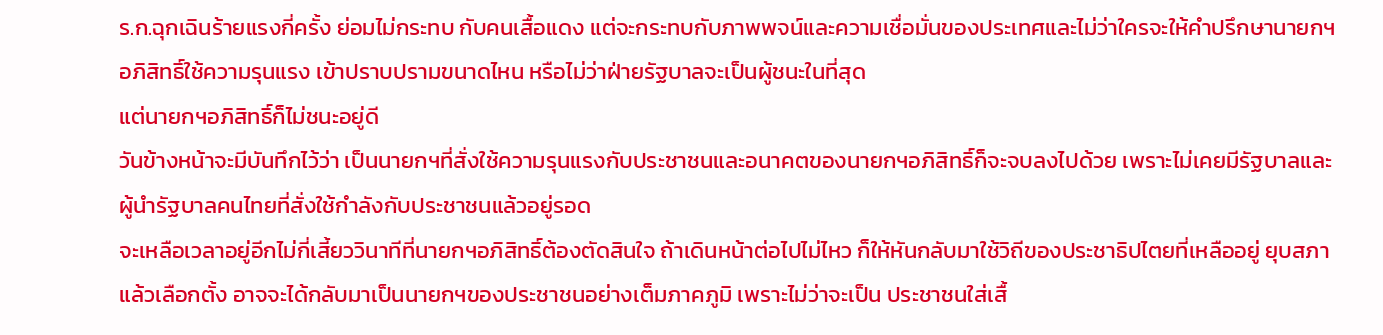ร.ก.ฉุกเฉินร้ายแรงกี่ครั้ง ย่อมไม่กระทบ กับคนเสื้อแดง แต่จะกระทบกับภาพพจน์และความเชื่อมั่นของประเทศและไม่ว่าใครจะให้คำปรึกษานายกฯอภิสิทธิ์ใช้ความรุนแรง เข้าปราบปรามขนาดไหน หรือไม่ว่าฝ่ายรัฐบาลจะเป็นผู้ชนะในที่สุด
แต่นายกฯอภิสิทธิ์ก็ไม่ชนะอยู่ดี
วันข้างหน้าจะมีบันทึกไว้ว่า เป็นนายกฯที่สั่งใช้ความรุนแรงกับประชาชนและอนาคตของนายกฯอภิสิทธิ์ก็จะจบลงไปด้วย เพราะไม่เคยมีรัฐบาลและผู้นำรัฐบาลคนไทยที่สั่งใช้กำลังกับประชาชนแล้วอยู่รอด
จะเหลือเวลาอยู่อีกไม่กี่เสี้ยววินาทีที่นายกฯอภิสิทธิ์ต้องตัดสินใจ ถ้าเดินหน้าต่อไปไม่ไหว ก็ให้หันกลับมาใช้วิถีของประชาธิปไตยที่เหลืออยู่ ยุบสภาแล้วเลือกตั้ง อาจจะได้กลับมาเป็นนายกฯของประชาชนอย่างเต็มภาคภูมิ เพราะไม่ว่าจะเป็น ประชาชนใส่เสื้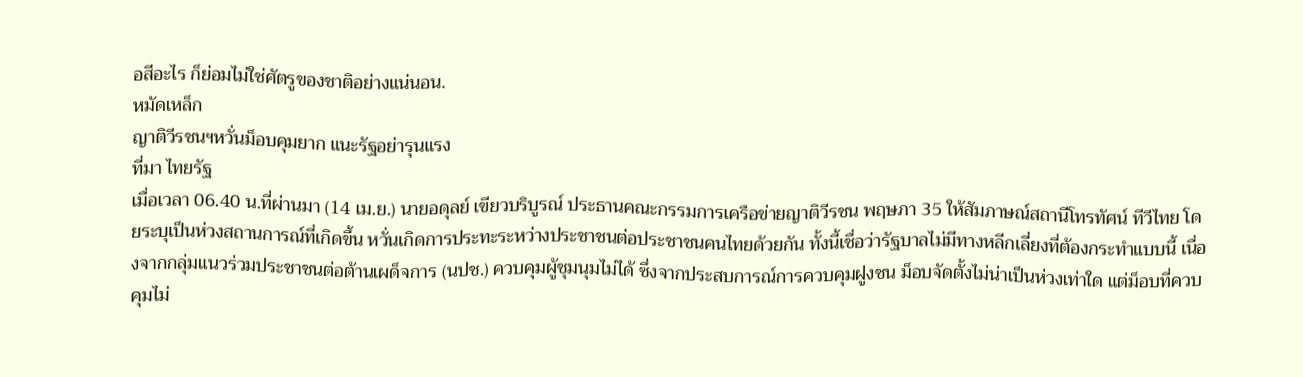อสีอะไร ก็ย่อมไม่ใช่ศัตรูของชาติอย่างแน่นอน.
หมัดเหล็ก
ญาติวีรชนฯหวั่นม็อบคุมยาก แนะรัฐอย่ารุนแรง
ที่มา ไทยรัฐ
เมื่อเวลา 06.40 น.ที่ผ่านมา (14 เม.ย.) นายอดุลย์ เขียวบริบูรณ์ ประธานคณะกรรมการเครือข่ายญาติวีรชน พฤษภา 35 ให้สัมภาษณ์สถานีโทรทัศน์ ทีวีไทย โดยระบุเป็นห่วงสถานการณ์ที่เกิดขึ้น หวั่นเกิดการประทะระหว่างประชาชนต่อประชาชนคนไทยด้วยกัน ทั้งนี้เชื่อว่ารัฐบาลไม่มีทางหลีกเลี่ยงที่ต้องกระทำแบบนี้ เนื่องจากกลุ่มแนวร่วมประชาชนต่อต้านเผด็จการ (นปช.) ควบคุมผู้ชุมนุมไม่ได้ ซึ่งจากประสบการณ์การควบคุมฝูงชน ม็อบจัดตั้งไม่น่าเป็นห่วงเท่าใด แต่ม็อบที่ควบคุมไม่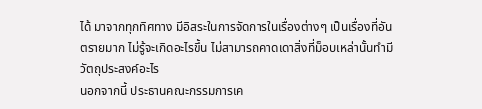ได้ มาจากทุกทิศทาง มีอิสระในการจัดการในเรื่องต่างๆ เป็นเรื่องที่อันตรายมาก ไม่รู้จะเกิดอะไรขึ้น ไม่สามารถคาดเดาสิ่งที่ม็อบเหล่านั้นทำมีวัตถุประสงค์อะไร
นอกจากนี้ ประธานคณะกรรมการเค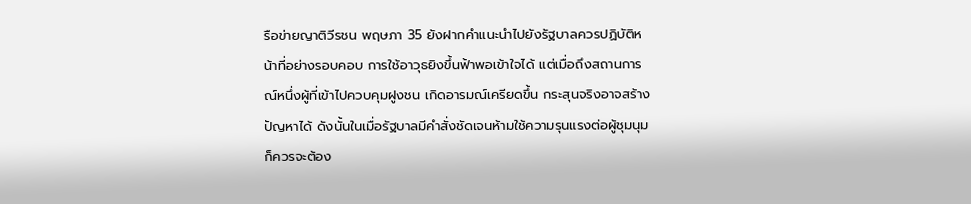รือข่ายญาติวีรชน พฤษภา 35 ยังฝากคำแนะนำไปยังรัฐบาลควรปฏิบัติหน้าที่อย่างรอบคอบ การใช้อาวุธยิงขึ้นฟ้าพอเข้าใจได้ แต่เมื่อถึงสถานการณ์หนึ่งผู้ที่เข้าไปควบคุมฝูงชน เกิดอารมณ์เครียดขึ้น กระสุนจริงอาจสร้างปัญหาได้ ดังนั้นในเมื่อรัฐบาลมีคำสั่งชัดเจนห้ามใช้ความรุนแรงต่อผู้ชุมนุม ก็ควรจะต้อง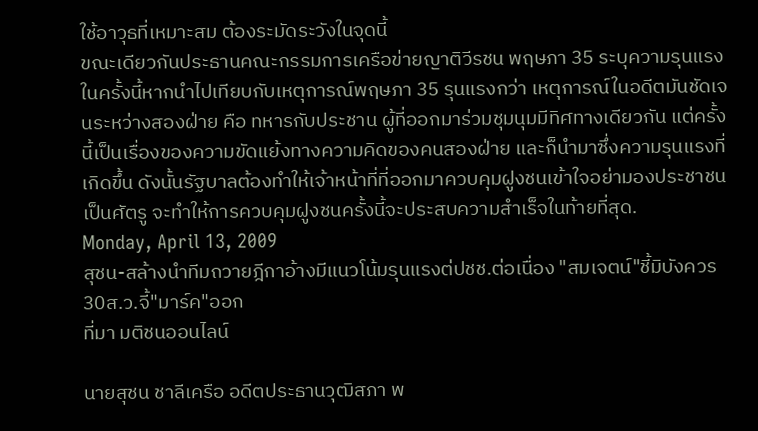ใช้อาวุธที่เหมาะสม ต้องระมัดระวังในจุดนี้
ขณะเดียวกันประธานคณะกรรมการเครือข่ายญาติวีรชน พฤษภา 35 ระบุความรุนแรงในครั้งนี้หากนำไปเทียบกับเหตุการณ์พฤษภา 35 รุนแรงกว่า เหตุการณ์ในอดีตมันชัดเจนระหว่างสองฝ่าย คือ ทหารกับประชาน ผู้ที่ออกมาร่วมชุมนุมมีทิศทางเดียวกัน แต่ครั้งนี้เป็นเรื่องของความขัดแย้งทางความคิดของคนสองฝ่าย และก็นำมาซึ่งความรุนแรงที่เกิดขึ้น ดังนั้นรัฐบาลต้องทำให้เจ้าหน้าที่ที่ออกมาควบคุมฝูงชนเข้าใจอย่ามองประชาชนเป็นศัตรู จะทำให้การควบคุมฝูงชนครั้งนี้จะประสบความสำเร็จในท้ายที่สุด.
Monday, April 13, 2009
สุชน-สล้างนำทีมถวายฎีกาอ้างมีแนวโน้มรุนแรงต่ปชช.ต่อเนื่อง "สมเจตน์"ชี้มิบังควร 30ส.ว.จี้"มาร์ค"ออก
ที่มา มติชนออนไลน์

นายสุชน ชาลีเครือ อดีตประธานวุฒิสภา พ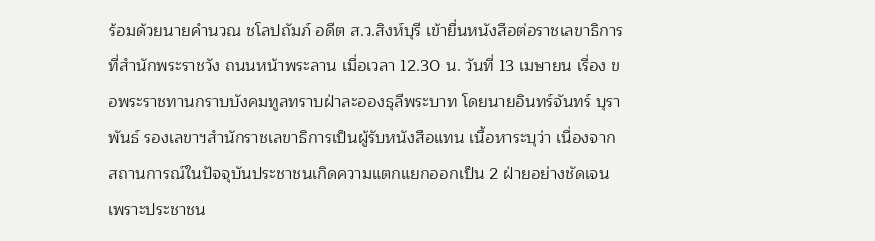ร้อมด้วยนายคำนวณ ชโลปถัมภ์ อดีต ส.ว.สิงห์บุรี เข้ายื่นหนังสือต่อราชเลขาธิการ ที่สำนักพระราชวัง ถนนหน้าพระลาน เมื่อเวลา 12.30 น. วันที่ 13 เมษายน เรื่อง ขอพระราชทานกราบบังคมทูลทราบฝ่าละอองธุลีพระบาท โดยนายอินทร์จันทร์ บุราพันธ์ รองเลขาฯสำนักราชเลขาธิการเป็นผู้รับหนังสือแทน เนื้อหาระบุว่า เนื่องจากสถานการณ์ในปัจจุบันประชาชนเกิดความแตกแยกออกเป็น 2 ฝ่ายอย่างชัดเจน เพราะประชาชน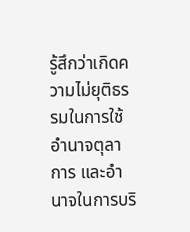รู้สึกว่าเกิดความไม่ยุติธรรมในการใช้อำนาจตุลาการ และอำนาจในการบริ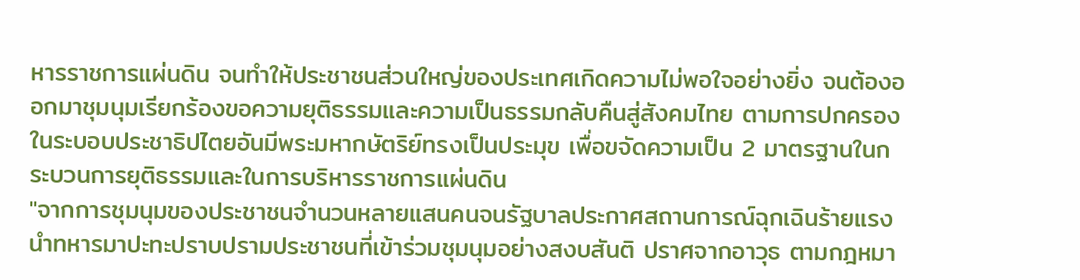หารราชการแผ่นดิน จนทำให้ประชาชนส่วนใหญ่ของประเทศเกิดความไม่พอใจอย่างยิ่ง จนต้องออกมาชุมนุมเรียกร้องขอความยุติธรรมและความเป็นธรรมกลับคืนสู่สังคมไทย ตามการปกครองในระบอบประชาธิปไตยอันมีพระมหากษัตริย์ทรงเป็นประมุข เพื่อขจัดความเป็น 2 มาตรฐานในกระบวนการยุติธรรมและในการบริหารราชการแผ่นดิน
"จากการชุมนุมของประชาชนจำนวนหลายแสนคนจนรัฐบาลประกาศสถานการณ์ฉุกเฉินร้ายแรง นำทหารมาปะทะปราบปรามประชาชนที่เข้าร่วมชุมนุมอย่างสงบสันติ ปราศจากอาวุธ ตามกฎหมา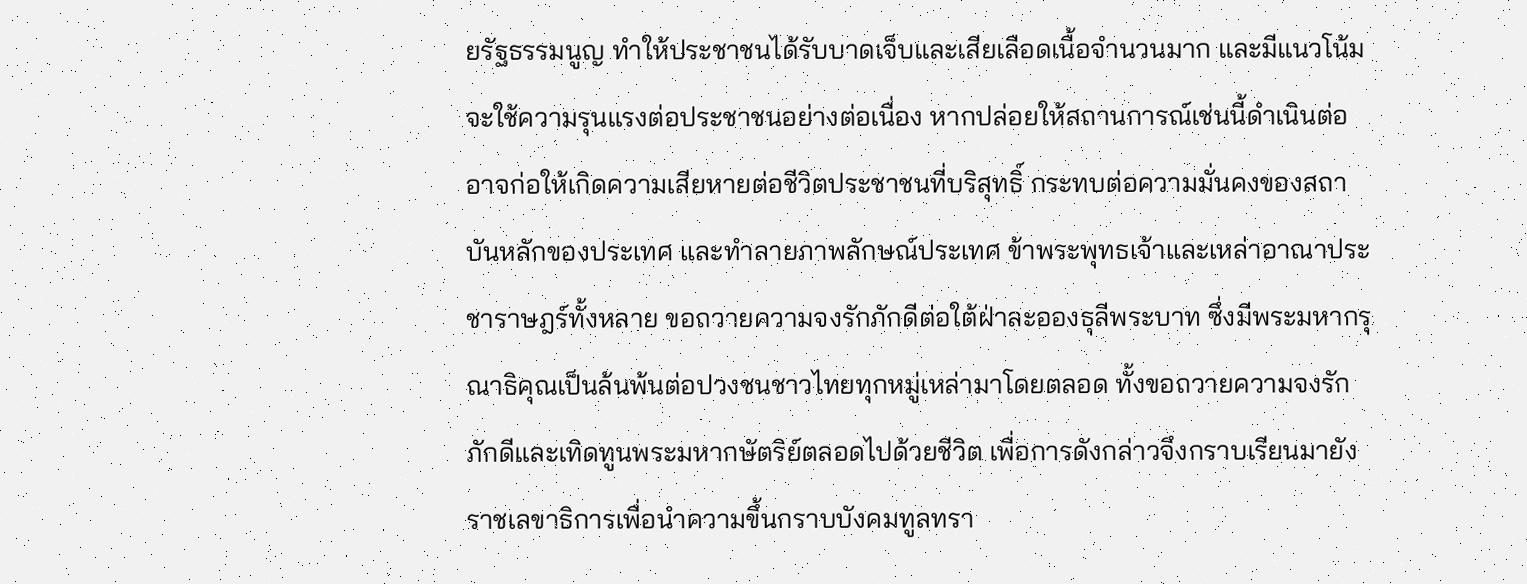ยรัฐธรรมนูญ ทำให้ประชาชนได้รับบาดเจ็บและเสียเลือดเนื้อจำนวนมาก และมีแนวโน้มจะใช้ความรุนแรงต่อประชาชนอย่างต่อเนื่อง หากปล่อยให้สถานการณ์เช่นนี้ดำเนินต่ออาจก่อให้เกิดความเสียหายต่อชีวิตประชาชนที่บริสุทธิ์ กระทบต่อความมั่นคงของสถาบันหลักของประเทศ และทำลายภาพลักษณ์ประเทศ ข้าพระพุทธเจ้าและเหล่าอาณาประชาราษฎร์ทั้งหลาย ขอถวายความจงรักภักดีต่อใต้ฝ่าละอองธุลีพระบาท ซึ่งมีพระมหากรุณาธิคุณเป็นล้นพ้นต่อปวงชนชาวไทยทุกหมู่เหล่ามาโดยตลอด ทั้งขอถวายความจงรักภักดีและเทิดทูนพระมหากษัตริย์ตลอดไปด้วยชีวิต เพื่อการดังกล่าวจึงกราบเรียนมายังราชเลขาธิการเพื่อนำความขึ้นกราบบังคมทูลทรา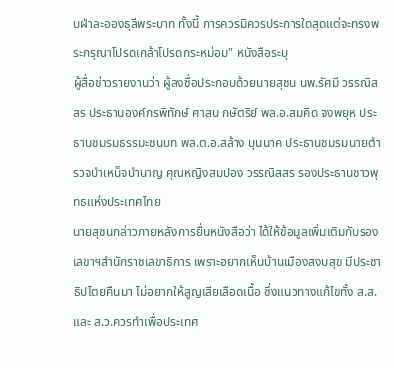บฝ่าละอองธุลีพระบาท ทั้งนี้ การควรมิควรประการใดสุดแต่จะทรงพระกรุณาโปรดเกล้าโปรดกระหม่อม" หนังสือระบุ
ผู้สื่อข่าวรายงานว่า ผู้ลงชื่อประกอบด้วยนายสุชน นพ.รัศมี วรรณิสสร ประธานองค์กรพิทักษ์ ศาสน กษัตริย์ พล.อ.สมคิด จงพยุห ประธานชมรมธรรมะชนบท พล.ต.อ.สล้าง บุนนาค ประธานชมรมนายตำรวจบำเหน็จบำนาญ คุณหญิงสมปอง วรรณิสสร รองประธานชาวพุทธแห่งประเทศไทย
นายสุชนกล่าวภายหลังการยื่นหนังสือว่า ได้ให้ข้อมูลเพิ่มเติมกับรองเลขาฯสำนักราชเลขาธิการ เพราะอยากเห็นบ้านเมืองสงบสุข มีประชาธิปไตยคืนมา ไม่อยากให้สูญเสียเลือดเนื้อ ซึ่งแนวทางแก้ไขทั้ง ส.ส.และ ส.ว.ควรทำเพื่อประเทศ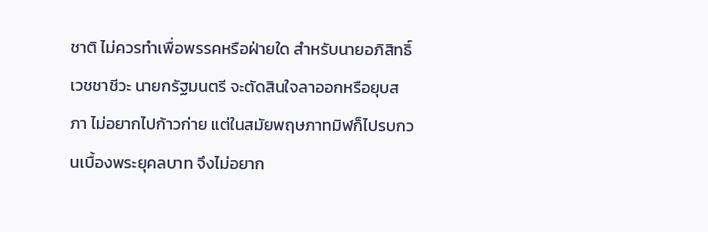ชาติ ไม่ควรทำเพื่อพรรคหรือฝ่ายใด สำหรับนายอภิสิทธิ์ เวชชาชีวะ นายกรัฐมนตรี จะตัดสินใจลาออกหรือยุบสภา ไม่อยากไปก้าวก่าย แต่ในสมัยพฤษภาทมิฬก็ไปรบกวนเบื้องพระยุคลบาท จึงไม่อยาก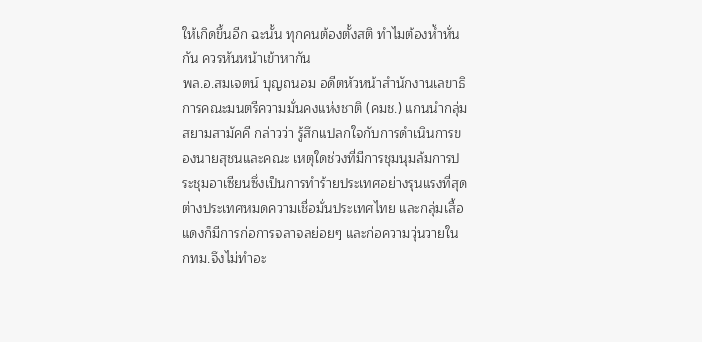ให้เกิดขึ้นอีก ฉะนั้น ทุกคนต้องตั้งสติ ทำไมต้องห้ำหั่นกัน ควรหันหน้าเข้าหากัน
พล.อ.สมเจตน์ บุญถนอม อดีตหัวหน้าสำนักงานเลขาธิการคณะมนตรีความมั่นคงแห่งชาติ (คมช.) แกนนำกลุ่มสยามสามัคคี กล่าวว่า รู้สึกแปลกใจกับการดำเนินการของนายสุชนและคณะ เหตุใดช่วงที่มีการชุมนุมล้มการประชุมอาเซียนซึ่งเป็นการทำร้ายประเทศอย่างรุนแรงที่สุด ต่างประเทศหมดความเชื่อมั่นประเทศไทย และกลุ่มเสื้อแดงก็มีการก่อการจลาจลย่อยๆ และก่อความวุ่นวายใน กทม.จึงไม่ทำอะ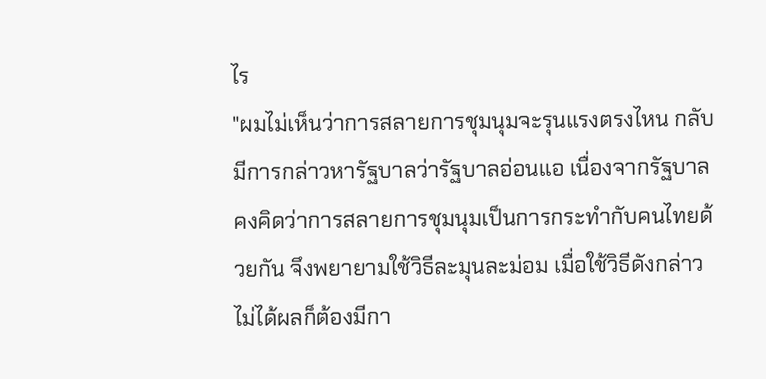ไร
"ผมไม่เห็นว่าการสลายการชุมนุมจะรุนแรงตรงไหน กลับมีการกล่าวหารัฐบาลว่ารัฐบาลอ่อนแอ เนื่องจากรัฐบาลคงคิดว่าการสลายการชุมนุมเป็นการกระทำกับคนไทยด้วยกัน จึงพยายามใช้วิธีละมุนละม่อม เมื่อใช้วิธีดังกล่าวไม่ได้ผลก็ต้องมีกา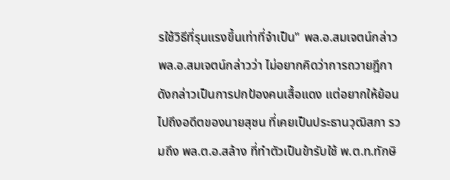รใช้วิธีที่รุนแรงขึ้นเท่าที่จำเป็น" พล.อ.สมเจตน์กล่าว
พล.อ.สมเจตน์กล่าวว่า ไม่อยากคิดว่าการถวายฎีกาดังกล่าวเป็นการปกป้องคนเสื้อแดง แต่อยากให้ย้อนไปถึงอดีตของนายสุชน ที่เคยเป็นประธานวุฒิสภา รวมถึง พล.ต.อ.สล้าง ที่ทำตัวเป็นข้ารับใช้ พ.ต.ท.ทักษิ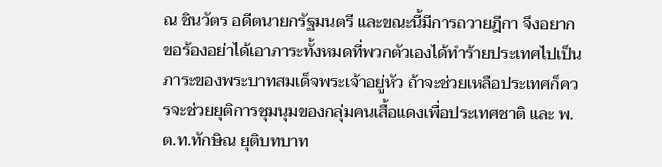ณ ชินวัตร อดีตนายกรัฐมนตรี และขณะนี้มีการถวายฎีกา จึงอยากขอร้องอย่าได้เอาภาระทั้งหมดที่พวกตัวเองได้ทำร้ายประเทศไปเป็นภาระของพระบาทสมเด็จพระเจ้าอยู่หัว ถ้าจะช่วยเหลือประเทศก็ควรจะช่วยยุติการชุมนุมของกลุ่มคนเสื้อแดงเพื่อประเทศชาติ และ พ.ต.ท.ทักษิณ ยุติบทบาท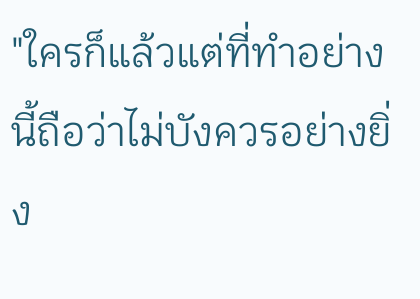"ใครก็แล้วแต่ที่ทำอย่างนี้ถือว่าไม่บังควรอย่างยิ่ง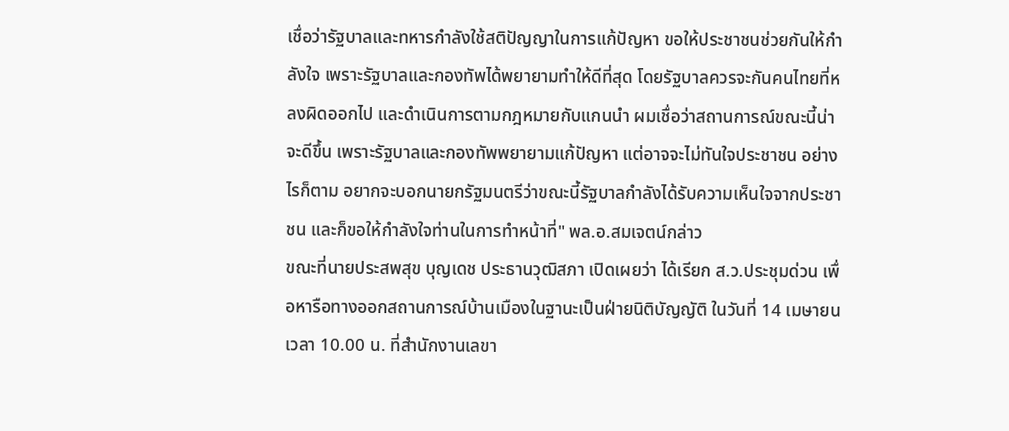เชื่อว่ารัฐบาลและทหารกำลังใช้สติปัญญาในการแก้ปัญหา ขอให้ประชาชนช่วยกันให้กำลังใจ เพราะรัฐบาลและกองทัพได้พยายามทำให้ดีที่สุด โดยรัฐบาลควรจะกันคนไทยที่หลงผิดออกไป และดำเนินการตามกฎหมายกับแกนนำ ผมเชื่อว่าสถานการณ์ขณะนี้น่าจะดีขึ้น เพราะรัฐบาลและกองทัพพยายามแก้ปัญหา แต่อาจจะไม่ทันใจประชาชน อย่างไรก็ตาม อยากจะบอกนายกรัฐมนตรีว่าขณะนี้รัฐบาลกำลังได้รับความเห็นใจจากประชาชน และก็ขอให้กำลังใจท่านในการทำหน้าที่" พล.อ.สมเจตน์กล่าว
ขณะที่นายประสพสุข บุญเดช ประธานวุฒิสภา เปิดเผยว่า ได้เรียก ส.ว.ประชุมด่วน เพื่อหารือทางออกสถานการณ์บ้านเมืองในฐานะเป็นฝ่ายนิติบัญญัติ ในวันที่ 14 เมษายน เวลา 10.00 น. ที่สำนักงานเลขา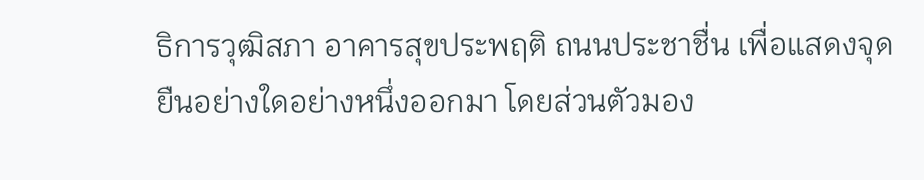ธิการวุฒิสภา อาคารสุขประพฤติ ถนนประชาชื่น เพื่อแสดงจุดยืนอย่างใดอย่างหนึ่งออกมา โดยส่วนตัวมอง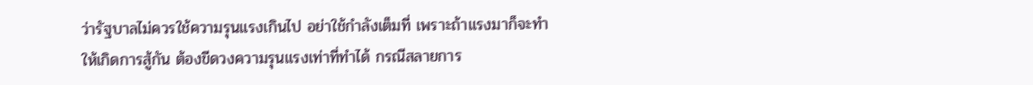ว่ารัฐบาลไม่ควรใช้ความรุนแรงเกินไป อย่าใช้กำลังเต็มที่ เพราะถ้าแรงมาก็จะทำให้เกิดการสู้กัน ต้องขีดวงความรุนแรงเท่าที่ทำได้ กรณีสลายการ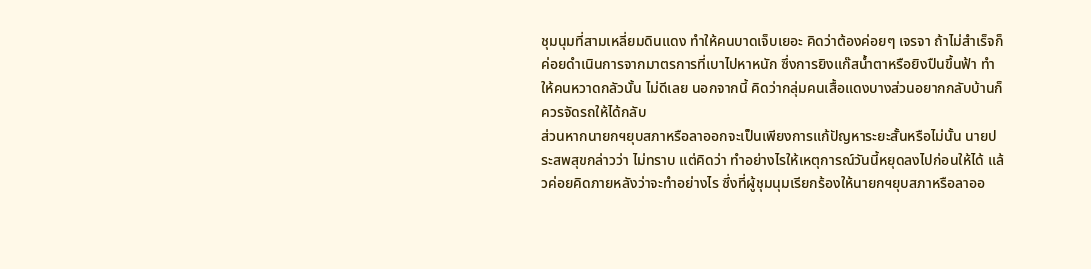ชุมนุมที่สามเหลี่ยมดินแดง ทำให้คนบาดเจ็บเยอะ คิดว่าต้องค่อยๆ เจรจา ถ้าไม่สำเร็จก็ค่อยดำเนินการจากมาตรการที่เบาไปหาหนัก ซึ่งการยิงแก๊สน้ำตาหรือยิงปืนขึ้นฟ้า ทำให้คนหวาดกลัวนั้น ไม่ดีเลย นอกจากนี้ คิดว่ากลุ่มคนเสื้อแดงบางส่วนอยากกลับบ้านก็ควรจัดรถให้ได้กลับ
ส่วนหากนายกฯยุบสภาหรือลาออกจะเป็นเพียงการแก้ปัญหาระยะสั้นหรือไม่นั้น นายประสพสุขกล่าวว่า ไม่ทราบ แต่คิดว่า ทำอย่างไรให้เหตุการณ์วันนี้หยุดลงไปก่อนให้ได้ แล้วค่อยคิดภายหลังว่าจะทำอย่างไร ซึ่งที่ผู้ชุมนุมเรียกร้องให้นายกฯยุบสภาหรือลาออ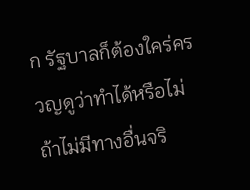ก รัฐบาลก็ต้องใคร่ครวญดูว่าทำได้หรือไม่ ถ้าไม่มีทางอื่นจริ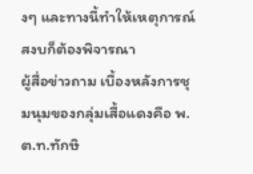งๆ และทางนี้ทำให้เหตุการณ์สงบก็ต้องพิจารณา
ผู้สื่อข่าวถาม เบื้องหลังการชุมนุมของกลุ่มเสื้อแดงคือ พ.ต.ท.ทักษิ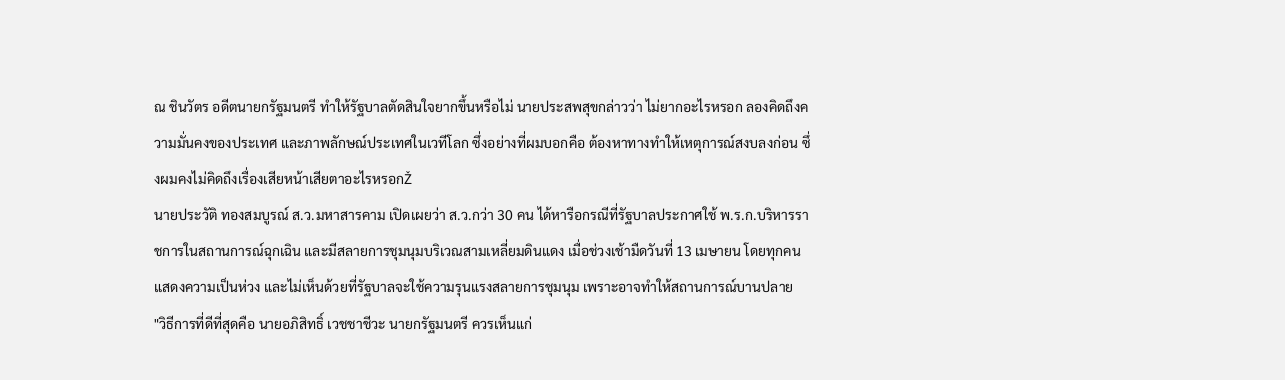ณ ชินวัตร อดีตนายกรัฐมนตรี ทำให้รัฐบาลตัดสินใจยากขึ้นหรือไม่ นายประสพสุขกล่าวว่า ไม่ยากอะไรหรอก ลองคิดถึงความมั่นคงของประเทศ และภาพลักษณ์ประเทศในเวทีโลก ซึ่งอย่างที่ผมบอกคือ ต้องหาทางทำให้เหตุการณ์สงบลงก่อน ซึ่งผมคงไม่คิดถึงเรื่องเสียหน้าเสียตาอะไรหรอกŽ
นายประวัติ ทองสมบูรณ์ ส.ว.มหาสารคาม เปิดเผยว่า ส.ว.กว่า 30 คน ได้หารือกรณีที่รัฐบาลประกาศใช้ พ.ร.ก.บริหารราชการในสถานการณ์ฉุกเฉิน และมีสลายการชุมนุมบริเวณสามเหลี่ยมดินแดง เมื่อช่วงเช้ามืดวันที่ 13 เมษายน โดยทุกคนแสดงความเป็นห่วง และไม่เห็นด้วยที่รัฐบาลจะใช้ความรุนแรงสลายการชุมนุม เพราะอาจทำให้สถานการณ์บานปลาย
"วิธีการที่ดีที่สุดคือ นายอภิสิทธิ์ เวชชาชีวะ นายกรัฐมนตรี ควรเห็นแก่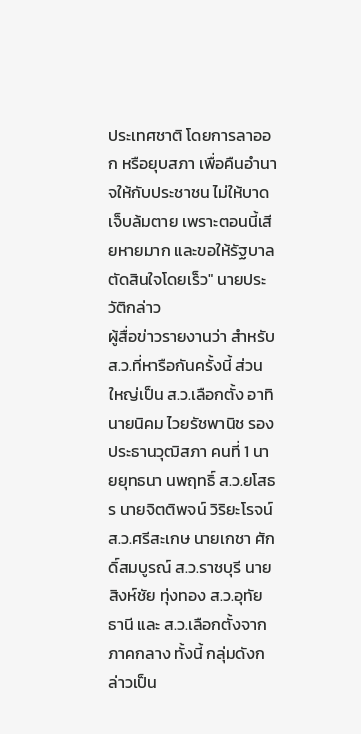ประเทศชาติ โดยการลาออก หรือยุบสภา เพื่อคืนอำนาจให้กับประชาชน ไม่ให้บาดเจ็บล้มตาย เพราะตอนนี้เสียหายมาก และขอให้รัฐบาลตัดสินใจโดยเร็ว" นายประวัติกล่าว
ผู้สื่อข่าวรายงานว่า สำหรับ ส.ว.ที่หารือกันครั้งนี้ ส่วนใหญ่เป็น ส.ว.เลือกตั้ง อาทิ นายนิคม ไวยรัชพานิช รองประธานวุฒิสภา คนที่ 1 นายยุทธนา นพฤทธิ์ ส.ว.ยโสธร นายจิตติพจน์ วิริยะโรจน์ ส.ว.ศรีสะเกษ นายเกชา ศักดิ์สมบูรณ์ ส.ว.ราชบุรี นายสิงห์ชัย ทุ่งทอง ส.ว.อุทัยธานี และ ส.ว.เลือกตั้งจากภาคกลาง ทั้งนี้ กลุ่มดังกล่าวเป็น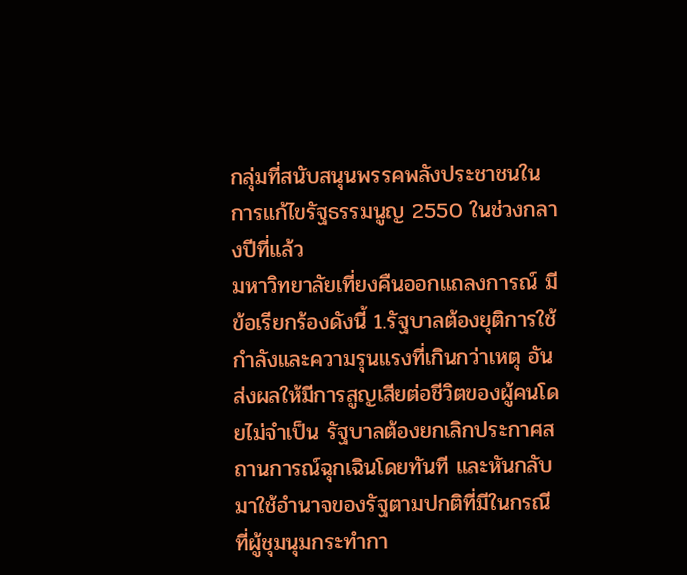กลุ่มที่สนับสนุนพรรคพลังประชาชนในการแก้ไขรัฐธรรมนูญ 2550 ในช่วงกลางปีที่แล้ว
มหาวิทยาลัยเที่ยงคืนออกแถลงการณ์ มีข้อเรียกร้องดังนี้ 1.รัฐบาลต้องยุติการใช้กำลังและความรุนแรงที่เกินกว่าเหตุ อันส่งผลให้มีการสูญเสียต่อชีวิตของผู้คนโดยไม่จำเป็น รัฐบาลต้องยกเลิกประกาศสถานการณ์ฉุกเฉินโดยทันที และหันกลับมาใช้อำนาจของรัฐตามปกติที่มีในกรณีที่ผู้ชุมนุมกระทำกา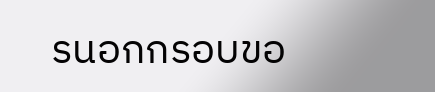รนอกกรอบขอ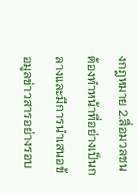งกฎหมาย 2.สื่อมวลชนต้องทำหน้าที่อย่างเป็นกลางและมีการนำเสนอข้อมูลข่าวสารอย่างรอบ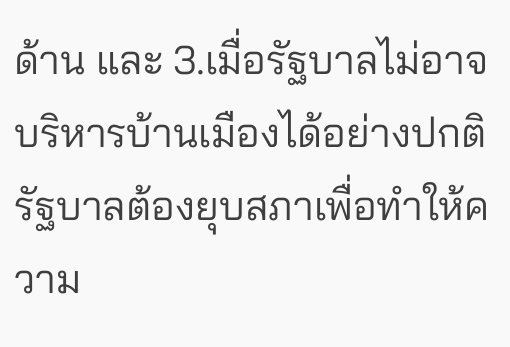ด้าน และ 3.เมื่อรัฐบาลไม่อาจบริหารบ้านเมืองได้อย่างปกติ รัฐบาลต้องยุบสภาเพื่อทำให้ความ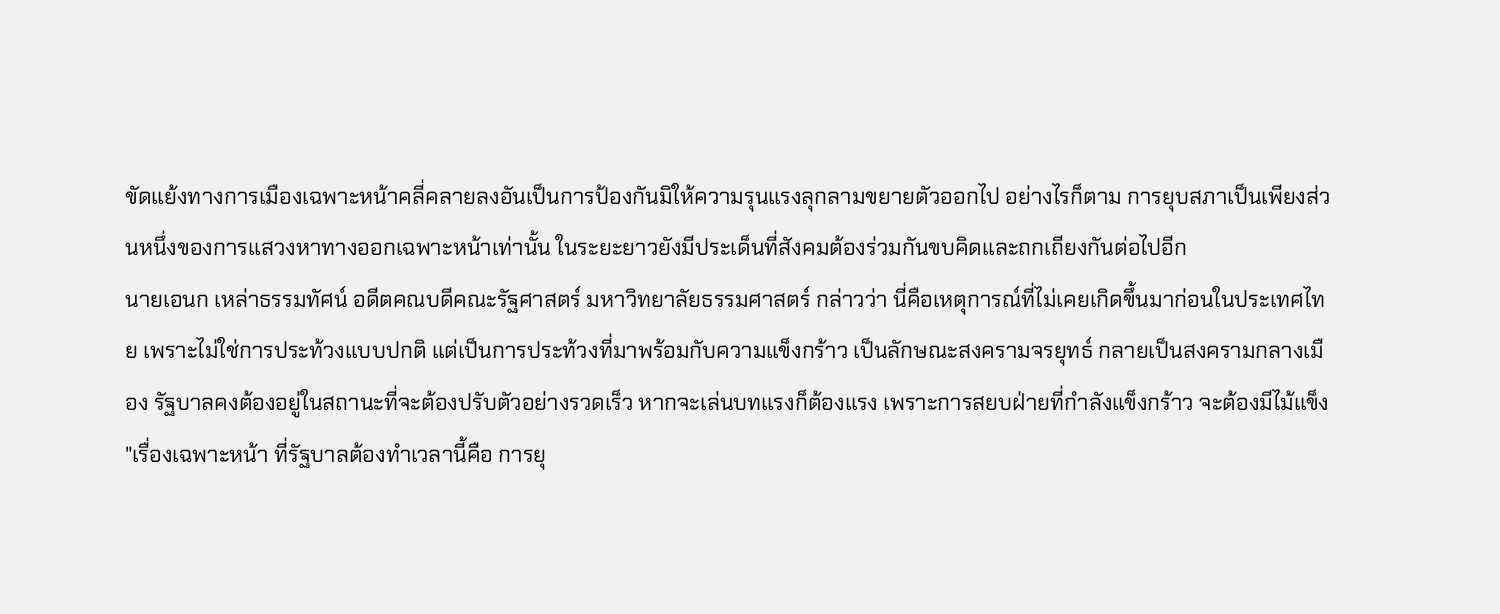ขัดแย้งทางการเมืองเฉพาะหน้าคลี่คลายลงอันเป็นการป้องกันมิให้ความรุนแรงลุกลามขยายตัวออกไป อย่างไรก็ตาม การยุบสภาเป็นเพียงส่วนหนึ่งของการแสวงหาทางออกเฉพาะหน้าเท่านั้น ในระยะยาวยังมีประเด็นที่สังคมต้องร่วมกันขบคิดและถกเถียงกันต่อไปอีก
นายเอนก เหล่าธรรมทัศน์ อดีตคณบดีคณะรัฐศาสตร์ มหาวิทยาลัยธรรมศาสตร์ กล่าวว่า นี่คือเหตุการณ์ที่ไม่เคยเกิดขึ้นมาก่อนในประเทศไทย เพราะไม่ใช่การประท้วงแบบปกติ แต่เป็นการประท้วงที่มาพร้อมกับความแข็งกร้าว เป็นลักษณะสงครามจรยุทธ์ กลายเป็นสงครามกลางเมือง รัฐบาลคงต้องอยู่ในสถานะที่จะต้องปรับตัวอย่างรวดเร็ว หากจะเล่นบทแรงก็ต้องแรง เพราะการสยบฝ่ายที่กำลังแข็งกร้าว จะต้องมีไม้แข็ง
"เรื่องเฉพาะหน้า ที่รัฐบาลต้องทำเวลานี้คือ การยุ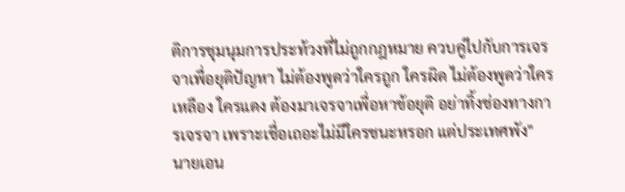ติการชุมนุมการประท้วงที่ไม่ถูกกฎหมาย ควบคู่ไปกับการเจรจาเพื่อยุติปัญหา ไม่ต้องพูดว่าใครถูก ใครผิด ไม่ต้องพูดว่าใครเหลือง ใครแดง ต้องมาเจรจาเพื่อหาข้อยุติ อย่าทิ้งช่องทางการเจรจา เพราะเชื่อเถอะไม่มีใครชนะหรอก แต่ประเทศพัง" นายเอน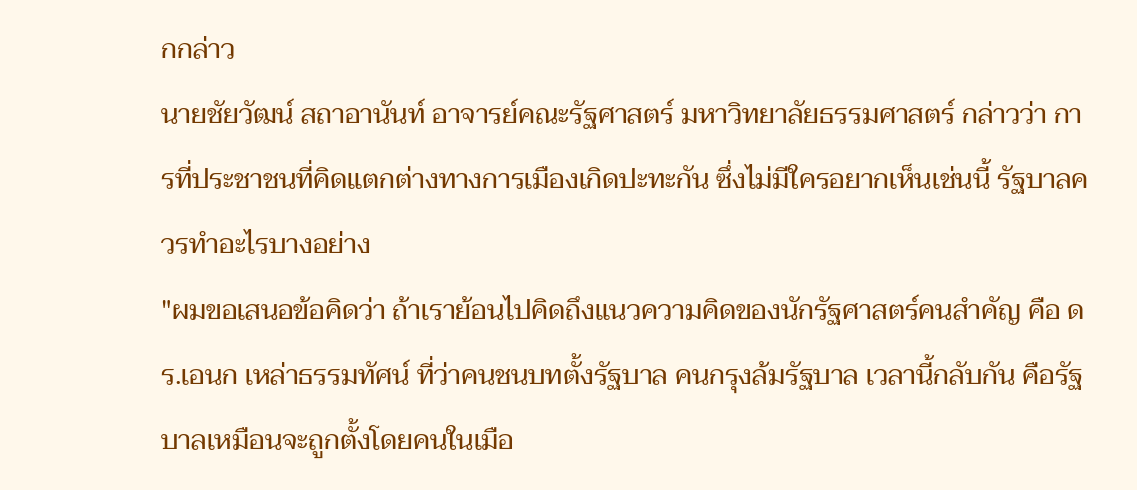กกล่าว
นายชัยวัฒน์ สถาอานันท์ อาจารย์คณะรัฐศาสตร์ มหาวิทยาลัยธรรมศาสตร์ กล่าวว่า การที่ประชาชนที่คิดแตกต่างทางการเมืองเกิดปะทะกัน ซึ่งไม่มีใครอยากเห็นเช่นนี้ รัฐบาลควรทำอะไรบางอย่าง
"ผมขอเสนอข้อคิดว่า ถ้าเราย้อนไปคิดถึงแนวความคิดของนักรัฐศาสตร์คนสำคัญ คือ ดร.เอนก เหล่าธรรมทัศน์ ที่ว่าคนชนบทตั้งรัฐบาล คนกรุงล้มรัฐบาล เวลานี้กลับกัน คือรัฐบาลเหมือนจะถูกตั้งโดยคนในเมือ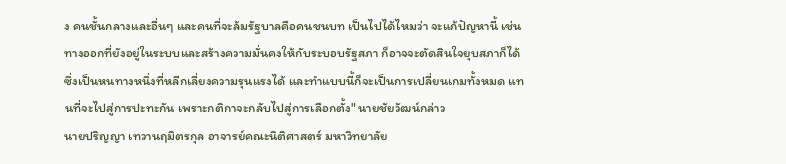ง คนชั้นกลางและอื่นๆ และคนที่จะล้มรัฐบาลคือคนชนบท เป็นไปได้ไหมว่า จะแก้ปัญหานี้ เช่น ทางออกที่ยังอยู่ในระบบและสร้างความมั่นคงให้กับระบอบรัฐสภา ก็อาจจะตัดสินใจยุบสภาก็ได้ ซึ่งเป็นหนทางหนึ่งที่หลีกเลี่ยงความรุนแรงได้ และทำแบบนี้ก็จะเป็นการเปลี่ยนเกมทั้งหมด แทนที่จะไปสู่การปะทะกัน เพราะกติกาจะกลับไปสู่การเลือกตั้ง" นายชัยวัฒน์กล่าว
นายปริญญา เทวานฤมิตรกุล อาจารย์คณะนิติศาสตร์ มหาวิทยาลัย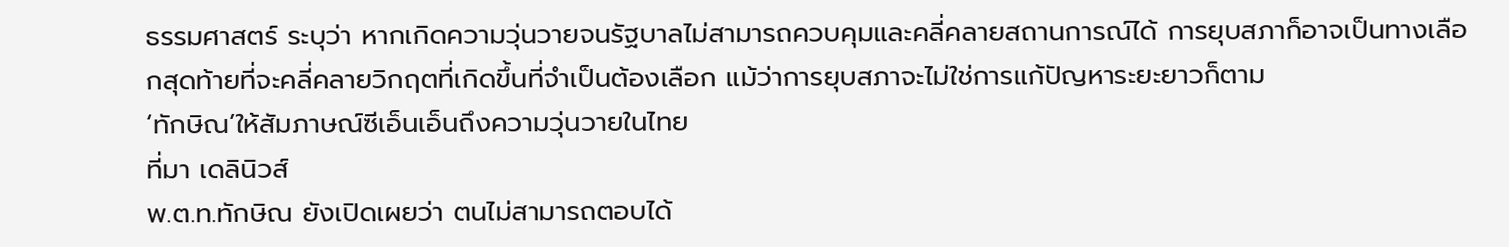ธรรมศาสตร์ ระบุว่า หากเกิดความวุ่นวายจนรัฐบาลไม่สามารถควบคุมและคลี่คลายสถานการณ์ได้ การยุบสภาก็อาจเป็นทางเลือกสุดท้ายที่จะคลี่คลายวิกฤตที่เกิดขึ้นที่จำเป็นต้องเลือก แม้ว่าการยุบสภาจะไม่ใช่การแก้ปัญหาระยะยาวก็ตาม
‘ทักษิณ’ให้สัมภาษณ์ซีเอ็นเอ็นถึงความวุ่นวายในไทย
ที่มา เดลินิวส์
พ.ต.ท.ทักษิณ ยังเปิดเผยว่า ตนไม่สามารถตอบได้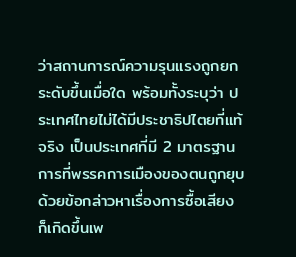ว่าสถานการณ์ความรุนแรงถูกยกระดับขึ้นเมื่อใด พร้อมทั้งระบุว่า ประเทศไทยไม่ได้มีประชาธิปไตยที่แท้จริง เป็นประเทศที่มี 2 มาตรฐาน การที่พรรคการเมืองของตนถูกยุบด้วยข้อกล่าวหาเรื่องการซื้อเสียง ก็เกิดขึ้นเพ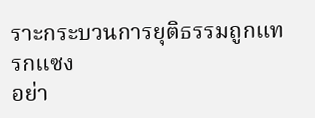ราะกระบวนการยุติธรรมถูกแทรกแซง
อย่า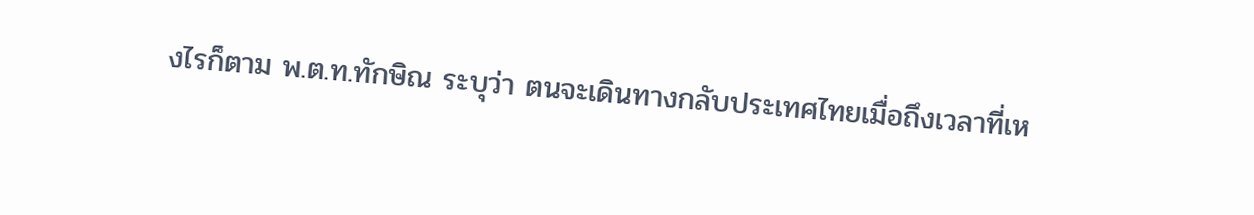งไรก็ตาม พ.ต.ท.ทักษิณ ระบุว่า ตนจะเดินทางกลับประเทศไทยเมื่อถึงเวลาที่เห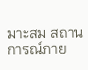มาะสม สถานการณ์ภาย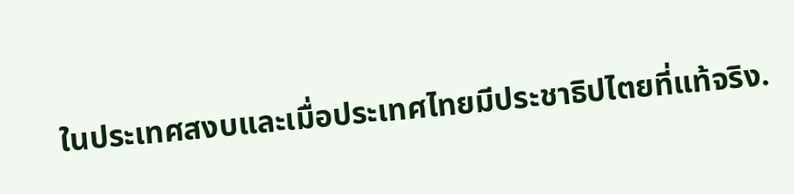ในประเทศสงบและเมื่อประเทศไทยมีประชาธิปไตยที่แท้จริง.